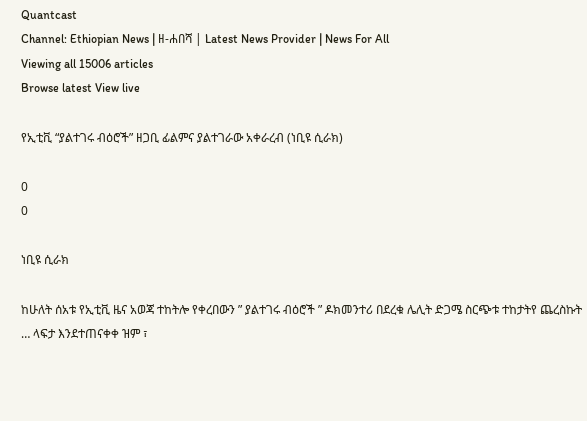Quantcast
Channel: Ethiopian News | ዘ-ሐበሻ | Latest News Provider | News For All
Viewing all 15006 articles
Browse latest View live

የኢቲቪ “ያልተገሩ ብዕሮች” ዘጋቢ ፊልምና ያልተገራው አቀራረብ (ነቢዩ ሲራክ)

0
0

ነቢዩ ሲራክ

ከሁለት ሰአቱ የኢቲቪ ዜና አወጃ ተከትሎ የቀረበውን ” ያልተገሩ ብዕሮች ” ዶክመንተሪ በደረቁ ሌሊት ድጋሜ ስርጭቱ ተከታትየ ጨረስኩት … ላፍታ እንደተጠናቀቀ ዝም ፣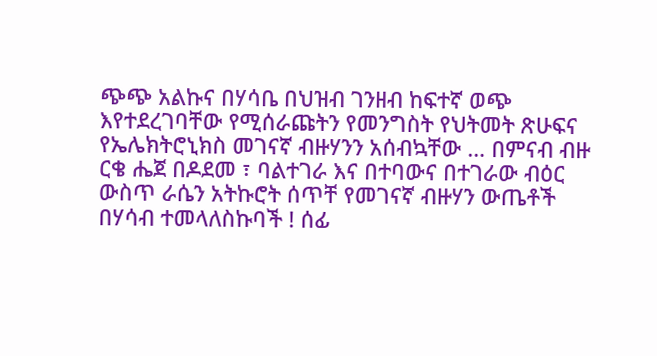ጭጭ አልኩና በሃሳቤ በህዝብ ገንዘብ ከፍተኛ ወጭ እየተደረገባቸው የሚሰራጩትን የመንግስት የህትመት ጽሁፍና የኤሌክትሮኒክስ መገናኛ ብዙሃንን አሰብኳቸው … በምናብ ብዙ ርቄ ሔጀ በዶደመ ፣ ባልተገራ እና በተባውና በተገራው ብዕር ውስጥ ራሴን አትኩሮት ሰጥቸ የመገናኛ ብዙሃን ውጤቶች በሃሳብ ተመላለስኩባች ! ሰፊ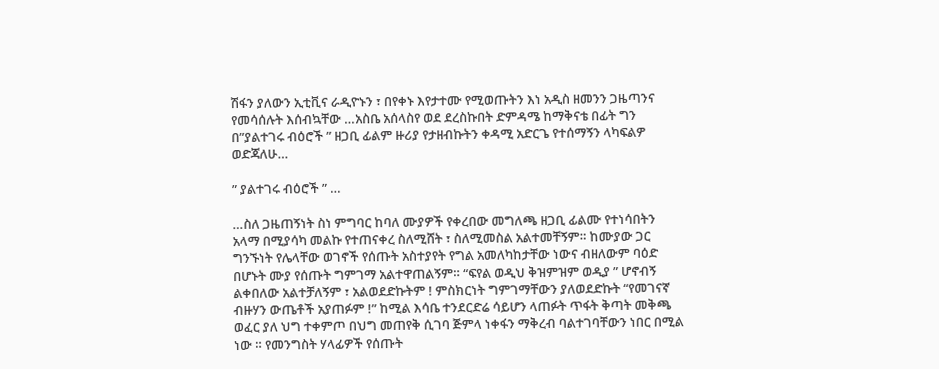ሽፋን ያለውን ኢቲቪና ራዲዮኑን ፣ በየቀኑ እየታተሙ የሚወጡትን እነ አዲስ ዘመንን ጋዜጣንና የመሳሰሉት እሰብኳቸው …አስቤ አሰላስየ ወደ ደረስኩበት ድምዳሜ ከማቅናቴ በፊት ግን በ”ያልተገሩ ብዕሮች ” ዘጋቢ ፊልም ዙሪያ የታዘብኩትን ቀዳሚ አድርጌ የተሰማኝን ላካፍልዎ ወድጃለሁ…

” ያልተገሩ ብዕሮች ” …

…ስለ ጋዜጠኝነት ስነ ምግባር ከባለ ሙያዎች የቀረበው መግለጫ ዘጋቢ ፊልሙ የተነሳበትን አላማ በሚያሳካ መልኩ የተጠናቀረ ስለሚሸት ፣ ስለሚመስል አልተመቸኝም። ከሙያው ጋር ግንኙነት የሌላቸው ወገኖች የሰጡት አስተያየት የግል አመለካከታቸው ነውና ብዘለውም ባዕድ በሆኑት ሙያ የሰጡት ግምገማ አልተዋጠልኝም። “ፍየል ወዲህ ቅዝምዝም ወዲያ ” ሆኖብኝ ልቀበለው አልተቻለኝም ፣ አልወደድኩትም ! ምስክርነት ግምገማቸውን ያለወደድኩት “የመገናኛ ብዙሃን ውጤቶች አያጠፉም !” ከሚል እሳቤ ተንደርድሬ ሳይሆን ላጠፉት ጥፋት ቅጣት መቅጫ ወፈር ያለ ህግ ተቀምጦ በህግ መጠየቅ ሲገባ ጅምላ ነቀፋን ማቅረብ ባልተገባቸውን ነበር በሚል ነው ። የመንግስት ሃላፊዎች የሰጡት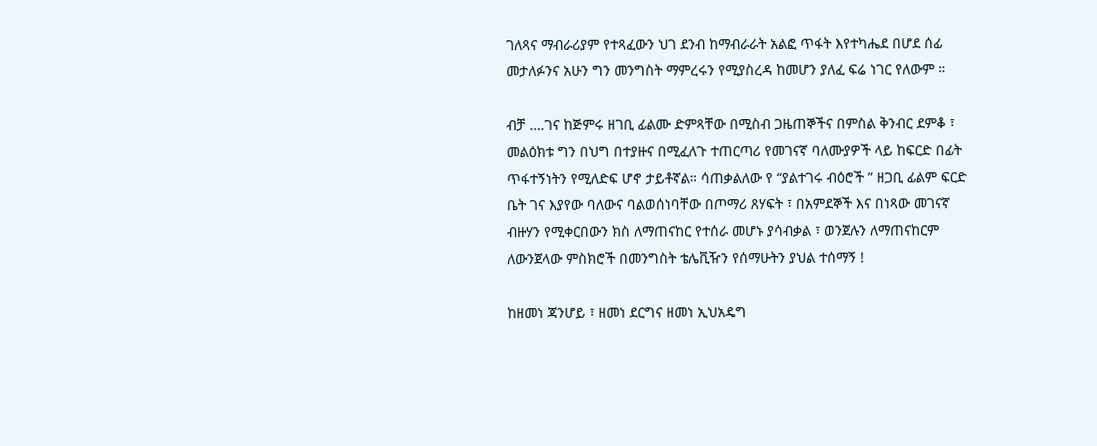ገለጻና ማብራሪያም የተጻፈውን ህገ ደንብ ከማብራራት አልፎ ጥፋት እየተካሔደ በሆደ ሰፊ መታለፉንና አሁን ግን መንግስት ማምረሩን የሚያስረዳ ከመሆን ያለፈ ፍሬ ነገር የለውም ።

ብቻ ….ገና ከጅምሩ ዘገቢ ፊልሙ ድምጻቸው በሚስብ ጋዜጠኞችና በምስል ቅንብር ደምቆ ፣ መልዕክቱ ግን በህግ በተያዙና በሚፈለጉ ተጠርጣሪ የመገናኛ ባለሙያዎች ላይ ከፍርድ በፊት ጥፋተኝነትን የሚለድፍ ሆኖ ታይቶኛል። ሳጠቃልለው የ “ያልተገሩ ብዕሮች ” ዘጋቢ ፊልም ፍርድ ቤት ገና እያየው ባለውና ባልወሰነባቸው በጦማሪ ጸሃፍት ፣ በአምደኞች እና በነጻው መገናኛ ብዙሃን የሚቀርበውን ክስ ለማጠናከር የተሰራ መሆኑ ያሳብቃል ፣ ወንጀሉን ለማጠናከርም ለውንጀላው ምስክሮች በመንግስት ቴሌቪዥን የሰማሁትን ያህል ተሰማኝ !

ከዘመነ ጃንሆይ ፣ ዘመነ ደርግና ዘመነ ኢህአዴግ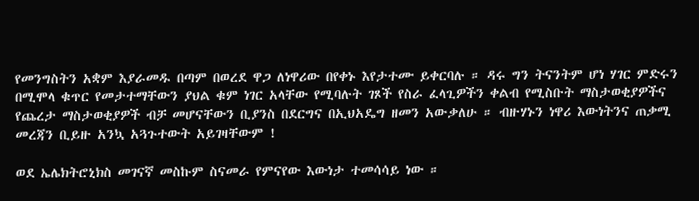የመንግስትን አቋም እያራመዱ በጣም በወረደ ዋጋ ለነዋሪው በየቀኑ እየታተሙ ይቀርባሉ ። ዳሩ ግን ትናንትም ሆነ ሃገር ምድሩን በሚሞላ ቁጥር የመታተማቸውን ያህል ቁም ነገር አላቸው የሚባሉት ገጾች የስራ ፈላጊዎችን ቀልብ የሚስቡት ማስታወቂያዎችና የጨረታ ማስታወቂያዎች ብቻ መሆናቸውን ቢያንስ በደርግና በኢህአዴግ ዘመን አውቃለሁ ። ብዙሃኑን ነዋሪ እውነትንና ጠቃሚ መረጃን ቢይዙ አንኳ አጓጉተውት አይገዛቸውም !

ወደ ኤሌክትሮኒክስ መገናኛ መስኩም ስናመራ የምናየው እውነታ ተመሳሳይ ነው ።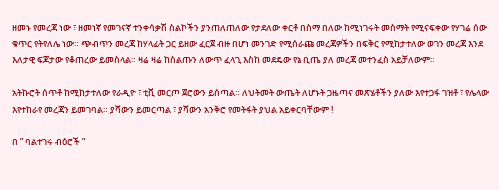ዘመኑ የመረጃ ነው ፣ ዘመነኛ የመገናኛ ተንቀሳቃሽ ስልኮችን ያንጠለጠለው የታደለው ቀርቶ በስማ በለው ከሚነገሩት መስማት የሚናፍቀው የሃገሬ ሰው ቁጥር የትየለሌ ነው። ጭብጥን መረጃ ከሃላፊት ጋር ይዘው ፈርጀ ብዙ በሆነ መንገድ የሚሰራጩ መረጃዎችን በፍቅር የሚከታተለው ወገን መረጃ እንደ እለታዊ ፍጆታው የቆጠረው ይመስላል። ዛሬ ዛሬ ከስልጡን ለውጥ ፈላጊ እስከ መደዴው የኔ ቢጤ ያለ መረጃ መተንፈስ አይቻለውም።

አትኩሮት ሰጥቶ ከሚከታተለው የራዲዮ ፣ ቲቪ መርጦ ጀሮውን ይሰጣል። ለህትመት ውጤት ለሆኑት ጋዜጣና መጽሄቶችን ያለው እየተጋፋ ገዝቶ ፣ የሌላው እየተከራየ መረጃን ይመገባል። ያሻውን ይመርጣል ፣ ያሻውን አንቅሮ የመትፋት ያህል አይቀርባቸውም !

በ ” ባልተገሩ ብዕሮች ”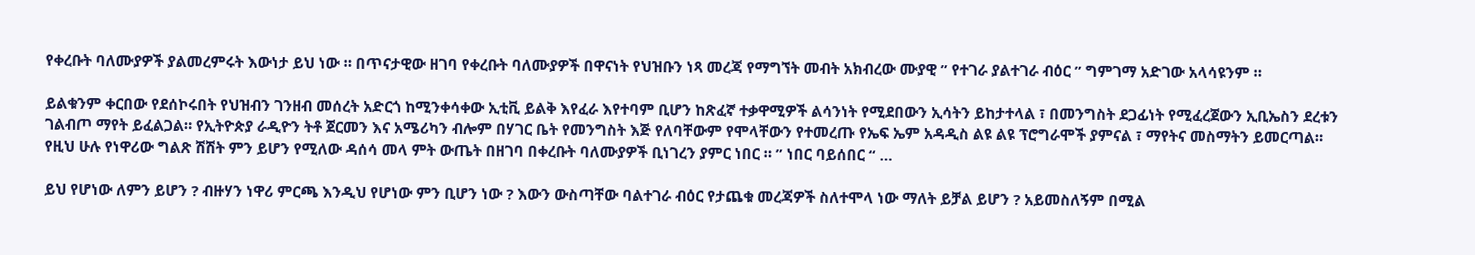የቀረቡት ባለሙያዎች ያልመረምሩት እውነታ ይህ ነው ። በጥናታዊው ዘገባ የቀረቡት ባለሙያዎች በዋናነት የህዝቡን ነጻ መረጃ የማግኘት መብት አክብረው ሙያዊ ” የተገራ ያልተገራ ብዕር ” ግምገማ አድገው አላሳዩንም ።

ይልቁንም ቀርበው የደሰኮሩበት የህዝብን ገንዘብ መሰረት አድርጎ ከሚንቀሳቀው ኢቲቪ ይልቅ እየፈራ እየተባም ቢሆን ከጽፈኛ ተቃዋሚዎች ልሳንነት የሚደበውን ኢሳትን ይከታተላል ፣ በመንግስት ደጋፊነት የሚፈረጀውን ኢቢኤስን ደረቱን ገልብጦ ማየት ይፈልጋል። የኢትዮጵያ ራዲዮን ትቶ ጀርመን እና አሜሪካን ብሎም በሃገር ቤት የመንግስት እጅ የለባቸውም የሞላቸውን የተመረጡ የኤፍ ኤም አዳዲስ ልዩ ልዩ ፕሮግራሞች ያምናል ፣ ማየትና መስማትን ይመርጣል። የዚህ ሁሉ የነዋሪው ግልጽ ሽሽት ምን ይሆን የሚለው ዳሰሳ መላ ምት ውጤት በዘገባ በቀረቡት ባለሙያዎች ቢነገረን ያምር ነበር ። ” ነበር ባይሰበር “ …

ይህ የሆነው ለምን ይሆን ? ብዙሃን ነዋሪ ምርጫ እንዲህ የሆነው ምን ቢሆን ነው ? እውን ውስጣቸው ባልተገራ ብዕር የታጨቁ መረጃዎች ስለተሞላ ነው ማለት ይቻል ይሆን ? አይመስለኝም በሚል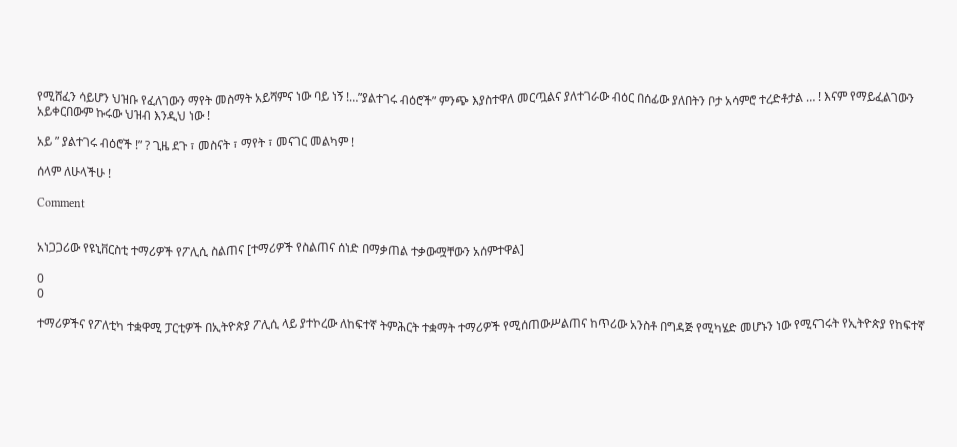የሚሸፈን ሳይሆን ህዝቡ የፈለገውን ማየት መስማት አይሻምና ነው ባይ ነኝ !…”ያልተገሩ ብዕሮች” ምንጭ እያስተዋለ መርጧልና ያለተገራው ብዕር በሰፊው ያለበትን ቦታ አሳምሮ ተረድቶታል … ! እናም የማይፈልገውን አይቀርበውም ኩሩው ህዝብ እንዲህ ነው !

አይ ” ያልተገሩ ብዕሮች !” ? ጊዜ ደጉ ፣ መስናት ፣ ማየት ፣ መናገር መልካም !

ሰላም ለሁላችሁ !

Comment


አነጋጋሪው የዩኒቨርስቲ ተማሪዎች የፖሊሲ ስልጠና [ተማሪዎች የስልጠና ሰነድ በማቃጠል ተቃውሟቸውን አሰምተዋል]

0
0

ተማሪዎችና የፖለቲካ ተቋዋሚ ፓርቲዎች በኢትዮጵያ ፖሊሲ ላይ ያተኮረው ለከፍተኛ ትምሕርት ተቋማት ተማሪዎች የሚሰጠውሥልጠና ከጥሪው አንስቶ በግዳጅ የሚካሄድ መሆኑን ነው የሚናገሩት የኢትዮጵያ የከፍተኛ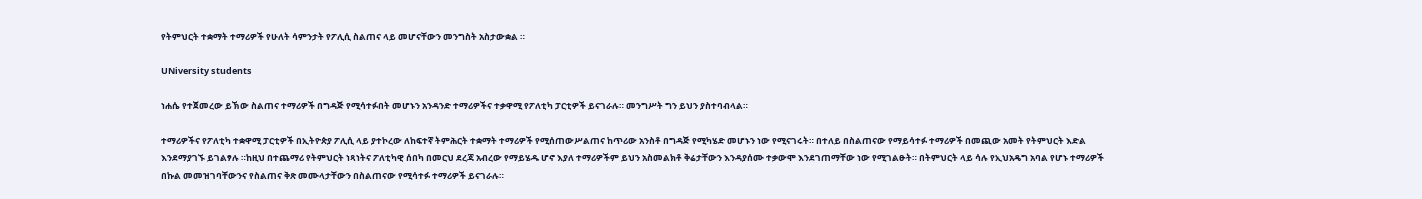የትምህርት ተቋማት ተማሪዎች የሁለት ሳምንታት የፖሊሲ ስልጠና ላይ መሆናቸውን መንግስት አስታውቋል ።

UNiversity students

ነሐሴ የተጀመረው ይኽው ስልጠና ተማሪዎች በግዳጅ የሚሳተፉበት መሆኑን አንዳንድ ተማሪዎችና ተቃዋሚ የፖለቲካ ፓርቲዎች ይናገራሉ። መንግሥት ግን ይህን ያስተባብላል።

ተማሪዎችና የፖለቲካ ተቋዋሚ ፓርቲዎች በኢትዮጵያ ፖሊሲ ላይ ያተኮረው ለከፍተኛ ትምሕርት ተቋማት ተማሪዎች የሚሰጠውሥልጠና ከጥሪው አንስቶ በግዳጅ የሚካሄድ መሆኑን ነው የሚናገሩት። በተለይ በስልጠናው የማይሳተፉ ተማሪዎች በመጪው አመት የትምህርት እድል እንደማያገኙ ይገልፃሉ ።ከዚህ በተጨማሪ የትምህርት ነጻነትና ፖለቲካዊ ሰበካ በመርህ ደረጃ አብረው የማይሄዱ ሆኖ እያለ ተማሪዎችም ይህን አስመልክቶ ቅሬታቸውን እንዳያሰሙ ተቃውሞ እንደገጠማቸው ነው የሚገልፁት። በትምህርት ላይ ሳሉ የኢህአዴግ አባል የሆኑ ተማሪዎች በኩል መመዝገባቸውንና የስልጠና ቅጽ መሙላታቸውን በስልጠናው የሚሳተፉ ተማሪዎች ይናገራሉ።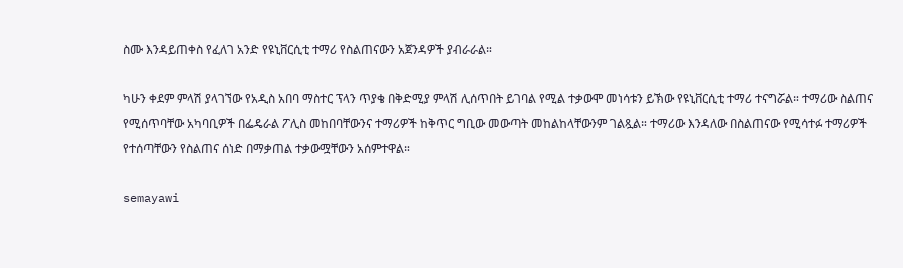ስሙ እንዳይጠቀስ የፈለገ አንድ የዩኒቨርሲቲ ተማሪ የስልጠናውን አጀንዳዎች ያብራራል።

ካሁን ቀደም ምላሽ ያላገኘው የአዲስ አበባ ማስተር ፕላን ጥያቄ በቅድሚያ ምላሽ ሊሰጥበት ይገባል የሚል ተቃውሞ መነሳቱን ይኽው የዩኒቨርሲቲ ተማሪ ተናግሯል። ተማሪው ስልጠና የሚሰጥባቸው አካባቢዎች በፌዴራል ፖሊስ መከበባቸውንና ተማሪዎች ከቅጥር ግቢው መውጣት መከልከላቸውንም ገልጿል። ተማሪው እንዳለው በስልጠናው የሚሳተፉ ተማሪዎች የተሰጣቸውን የስልጠና ሰነድ በማቃጠል ተቃውሟቸውን አሰምተዋል።

semayawi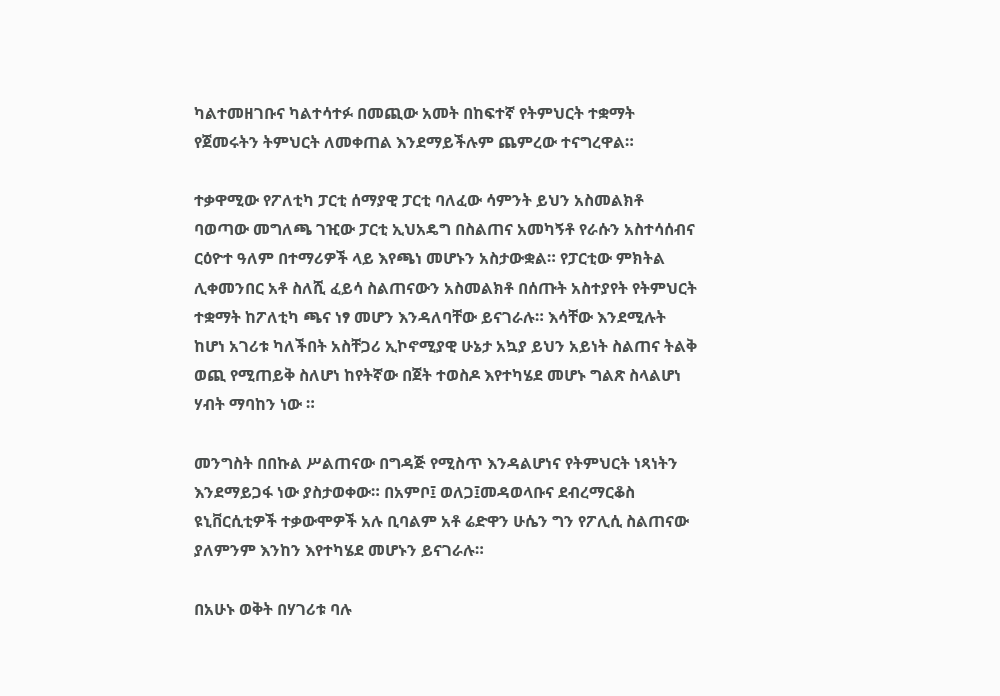ካልተመዘገቡና ካልተሳተፉ በመጪው አመት በከፍተኛ የትምህርት ተቋማት የጀመሩትን ትምህርት ለመቀጠል እንደማይችሉም ጨምረው ተናግረዋል።

ተቃዋሚው የፖለቲካ ፓርቲ ሰማያዊ ፓርቲ ባለፈው ሳምንት ይህን አስመልክቶ ባወጣው መግለጫ ገዢው ፓርቲ ኢህአዴግ በስልጠና አመካኝቶ የራሱን አስተሳሰብና ርዕዮተ ዓለም በተማሪዎች ላይ እየጫነ መሆኑን አስታውቋል። የፓርቲው ምክትል ሊቀመንበር አቶ ስለሺ ፈይሳ ስልጠናውን አስመልክቶ በሰጡት አስተያየት የትምህርት ተቋማት ከፖለቲካ ጫና ነፃ መሆን እንዳለባቸው ይናገራሉ። እሳቸው እንደሚሉት ከሆነ አገሪቱ ካለችበት አስቸጋሪ ኢኮኖሚያዊ ሁኔታ አኳያ ይህን አይነት ስልጠና ትልቅ ወጪ የሚጠይቅ ስለሆነ ከየትኛው በጀት ተወስዶ እየተካሄደ መሆኑ ግልጽ ስላልሆነ ሃብት ማባከን ነው ።

መንግስት በበኩል ሥልጠናው በግዳጅ የሚስጥ እንዳልሆነና የትምህርት ነጻነትን እንደማይጋፋ ነው ያስታወቀው። በአምቦ፤ ወለጋ፤መዳወላቡና ደብረማርቆስ ዩኒቨርሲቲዎች ተቃውሞዎች አሉ ቢባልም አቶ ሬድዋን ሁሴን ግን የፖሊሲ ስልጠናው ያለምንም እንከን እየተካሄደ መሆኑን ይናገራሉ።

በአሁኑ ወቅት በሃገሪቱ ባሉ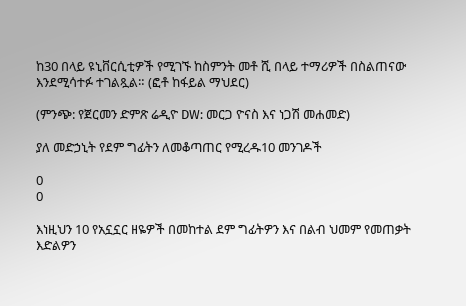ከ30 በላይ ዩኒቨርሲቲዎች የሚገኙ ከስምንት መቶ ሺ በላይ ተማሪዎች በስልጠናው እንደሚሳተፉ ተገልጿል። (ፎቶ ከፋይል ማህደር)

(ምንጭ: የጀርመን ድምጽ ሬዲዮ DW: መርጋ ዮናስ እና ነጋሽ መሐመድ)

ያለ መድኃኒት የደም ግፊትን ለመቆጣጠር የሚረዱ10 መንገዶች

0
0

እነዚህን 10 የአኗኗር ዘዬዎች በመከተል ደም ግፊትዎን እና በልብ ህመም የመጠቃት እድልዎን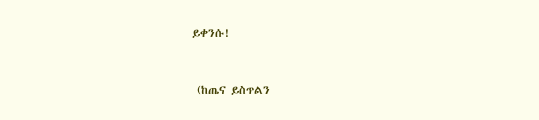ይቀንሱ!



 (ከጤና ይስጥልን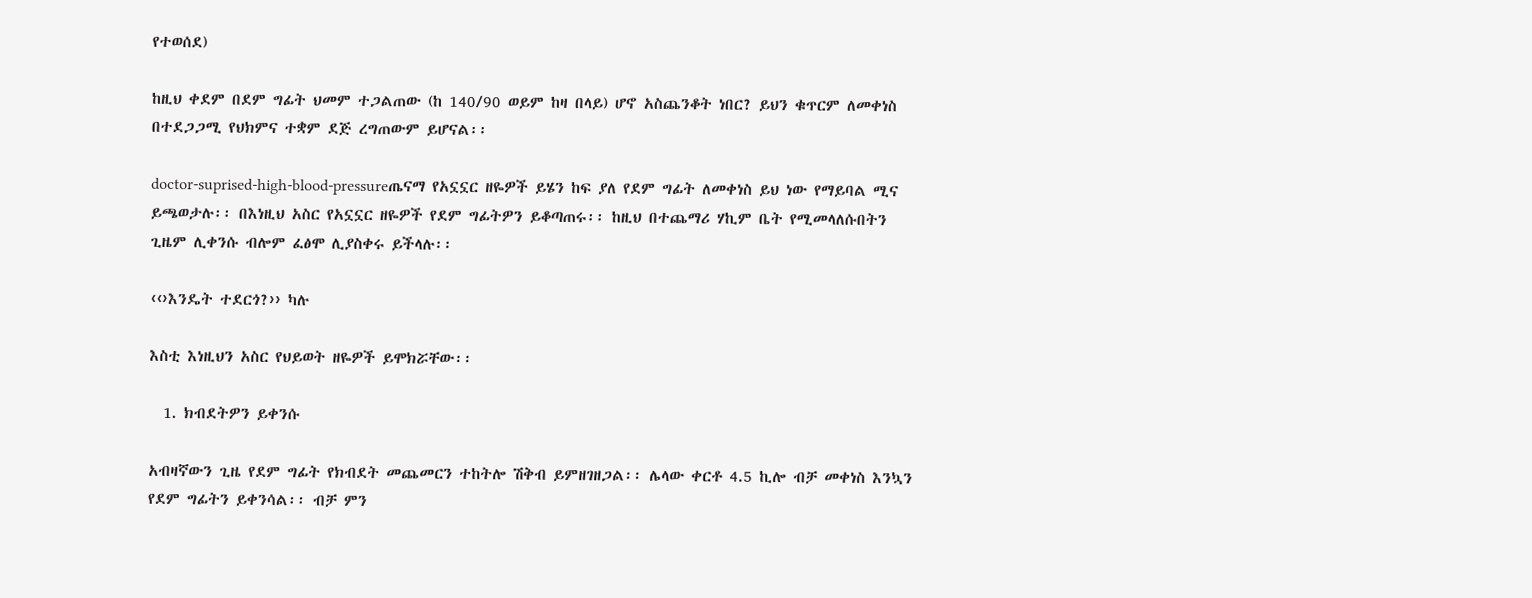የተወሰደ)

ከዚህ ቀደም በደም ግፊት ህመም ተጋልጠው (ከ 140/90 ወይም ከዛ በላይ) ሆኖ አስጨንቆት ነበር? ይህን ቁጥርም ለመቀነስ በተደጋጋሚ የህክምና ተቋም ደጅ ረግጠውም ይሆናል፡፡

doctor-suprised-high-blood-pressureጤናማ የአኗኗር ዘዬዎች ይሄን ከፍ ያለ የደም ግፊት ለመቀነስ ይህ ነው የማይባል ሚና ይጫወታሉ፡፡ በእነዚህ አስር የአኗኗር ዘዬዎች የደም ግፊትዎን ይቆጣጠሩ፡፡ ከዚህ በተጨማሪ ሃኪም ቤት የሚመላለሱበትን ጊዜም ሊቀንሱ ብሎም ፈፅሞ ሊያስቀሩ ይችላሉ፡፡

‹‹›እንዴት ተደርጎ?›› ካሉ

እስቲ እነዚህን አስር የህይወት ዘዬዎች ይሞክሯቸው፡፡

  1. ክብደትዎን ይቀንሱ

አብዛኛውን ጊዜ የደም ግፊት የክብደት መጨመርን ተከትሎ ሽቅብ ይምዘገዘጋል፡፡ ሌላው ቀርቶ 4.5 ኪሎ ብቻ መቀነስ እንኳን የደም ግፊትን ይቀንሳል፡፡ ብቻ ምን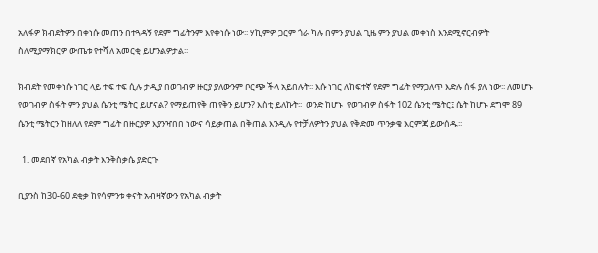አለፋዎ ክብደትዎን በቀነሱ መጠን በተጓዳኝ የደም ግፊትንም እየቀነሱ ነው፡፡ ሃኪምዎ ጋርም ጎራ ካሉ በምን ያህል ጊዜ ምን ያህል መቀነስ እንደሚኖርብዎት ስለሚያማክርዎ ውጤቱ የተሻለ አመርቂ ይሆንልዎታል፡፡

ክብደት የመቀነሱ ነገር ላይ ተፍ ተፍ ሲሉ ታዲያ በወገብዎ ዙርያ ያለውንም ቦርጭ ችላ አይበሉት፡፡ እሱ ነገር ለከፍተኛ የደም ግፊት የማጋለጥ እድሉ ሰፋ ያለ ነው፡፡ ለመሆኑ የወገብዎ ስፋት ምን ያህል ሴንቲ ሜትር ይሆናል? የማይጠየቅ ጠየቅን ይሆን? እስቲ ይለኩት፡፡  ወንድ ከሆኑ  የወገብዎ ስፋት 102 ሴንቲ ሜትር፤ ሴት ከሆኑ ደግሞ 89 ሴንቲ ሜትርን ከዘለለ የደም ግፊት በዙርያዎ እያንዣበበ ነውና ሳይቃጠል በቅጠል እንዲሉ የተቻለዎትን ያህል የቅድመ ጥንቃቄ እርምጃ ይውሰዱ፡፡

  1. መደበኛ የአካል ብቃት እንቅስቃሴ ያድርጉ

ቢያንስ ከ30-60 ደቂቃ ከየሳምንቱ ቀናት አብዛኛውን የአካል ብቃት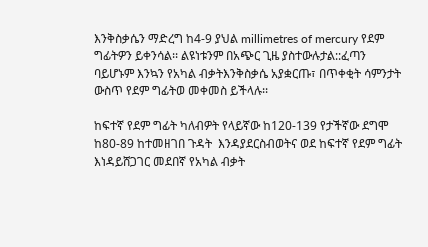እንቅስቃሴን ማድረግ ከ4-9 ያህል millimetres of mercury የደም ግፊትዎን ይቀንሳል፡፡ ልዩነቱንም በአጭር ጊዜ ያስተውሉታል::ፈጣን ባይሆኑም እንኳን የአካል ብቃትእንቅስቃሴ አያቋርጡ፣ በጥቀቂት ሳምንታት ውስጥ የደም ግፊትወ መቀመስ ይችላሉ፡፡

ከፍተኛ የደም ግፊት ካለብዎት የላይኛው ከ120-139 የታችኛው ደግሞ ከ80-89 ከተመዘገበ ጉዳት  እንዳያደርስብወትና ወደ ከፍተኛ የደም ግፊት እነዳይሸጋገር መደበኛ የአካል ብቃት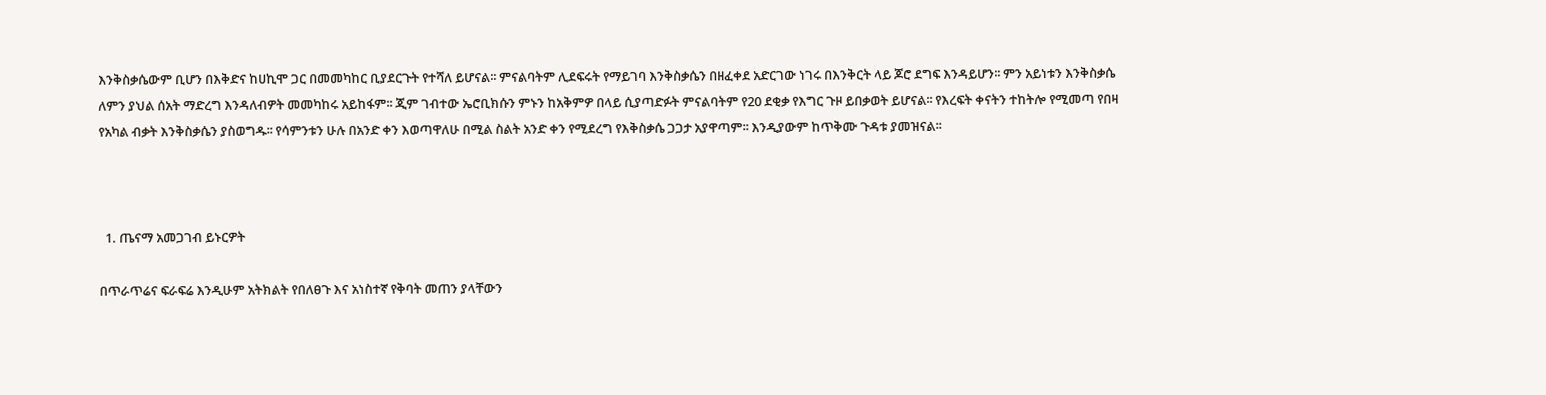እንቅስቃሴውም ቢሆን በእቅድና ከሀኪሞ ጋር በመመካከር ቢያደርጉት የተሻለ ይሆናል፡፡ ምናልባትም ሊደፍሩት የማይገባ እንቅስቃሴን በዘፈቀደ አድርገው ነገሩ በእንቅርት ላይ ጆሮ ደግፍ እንዳይሆን፡፡ ምን አይነቱን እንቅስቃሴ ለምን ያህል ሰአት ማድረግ እንዳለብዎት መመካከሩ አይከፋም፡፡ ጂም ገብተው ኤሮቢክሱን ምኑን ከአቅምዎ በላይ ሲያጣድፉት ምናልባትም የ20 ደቂቃ የእግር ጉዞ ይበቃወት ይሆናል፡፡ የእረፍት ቀናትን ተከትሎ የሚመጣ የበዛ የአካል ብቃት እንቅስቃሴን ያስወግዱ፡፡ የሳምንቱን ሁሉ በአንድ ቀን እወጣዋለሁ በሚል ስልት አንድ ቀን የሚደረግ የእቅስቃሴ ጋጋታ አያዋጣም፡፡ እንዲያውም ከጥቅሙ ጉዳቱ ያመዝናል፡፡



  1. ጤናማ አመጋገብ ይኑርዎት

በጥራጥሬና ፍራፍሬ እንዲሁም አትክልት የበለፀጉ እና አነስተኛ የቅባት መጠን ያላቸውን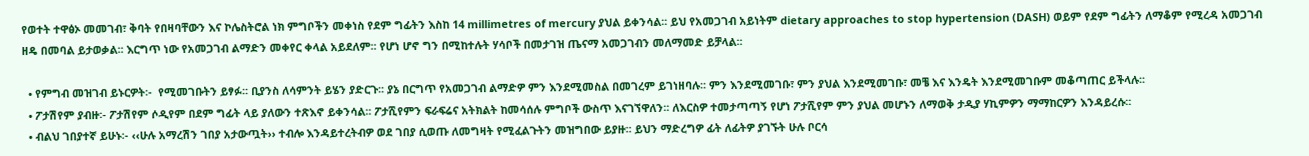የወተት ተዋፅኦ መመገብ፣ ቅባት የበዛባቸውን እና ኮሌስትሮል ነክ ምግቦችን መቀነስ የደም ግፊትን እስከ 14 millimetres of mercury ያህል ይቀንሳል፡፡ ይህ የአመጋገብ አይነትም dietary approaches to stop hypertension (DASH) ወይም የደም ግፊትን ለማቆም የሚረዳ አመጋገብ ዘዴ በመባል ይታወቃል፡፡ እርግጥ ነው የአመጋገብ ልማድን መቀየር ቀላል አይደለም፡፡ የሆነ ሆኖ ግን በሚከተሉት ሃሳቦች በመታገዝ ጤናማ አመጋገብን መለማመድ ይቻላል፡፡

  • የምግብ መዝገብ ይኑርዎት፡-  የሚመገቡትን ይፃፉ፡፡ ቢያንስ ለሳምንት ይሄን ያድርጉ፡፡ ያኔ በርግጥ የአመጋገብ ልማድዎ ምን እንደሚመስል በመገረም ይገነዘባሉ፡፡ ምን እንደሚመገቡ፣ ምን ያህል እንደሚመገቡ፣ መቼ እና እንዴት እንደሚመገቡም መቆጣጠር ይችላሉ፡፡
  • ፖታሽየም ያብዙ፡- ፖታሽየም ሶዲየም በደም ግፊት ላይ ያለውን ተጽእኖ ይቀንሳል፡፡ ፖታሺየምን ፍራፍሬና አትክልት ከመሳሰሉ ምግቦች ውስጥ እናገኘዋለን፡፡ ለእርስዎ ተመታጣጣኝ የሆነ ፖታሺየም ምን ያህል መሆኑን ለማወቅ ታዲያ ሃኪምዎን ማማከርዎን እንዳይረሱ፡፡
  • ብልህ ገበያተኛ ይሁኑ፡- ‹‹ሁሉ አማረሽን ገበያ አታውጧት›› ተብሎ እንዳይተረትብዎ ወደ ገበያ ሲወጡ ለመግዛት የሚፈልጉትን መዝግበው ይያዙ፡፡ ይህን ማድረግዎ ፊት ለፊትዎ ያገኙት ሁሉ ቦርሳ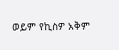ወይም የኪስዎ አቅም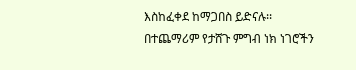እስከፈቀደ ከማጋበስ ይድናሉ፡፡ በተጨማሪም የታሸጉ ምግብ ነክ ነገሮችን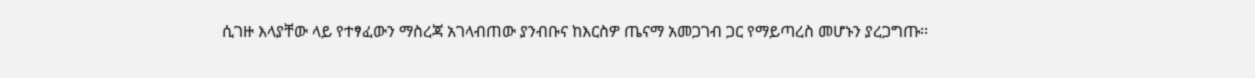ሲገዙ እላያቸው ላይ የተፃፈውን ማስረጃ አገላብጠው ያንብቡና ከእርስዎ ጤናማ አመጋገብ ጋር የማይጣረስ መሆኑን ያረጋግጡ፡፡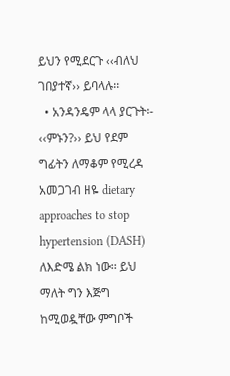ይህን የሚደርጉ ‹‹ብለህ ገበያተኛ›› ይባላሉ፡፡
  • አንዳንዴም ላላ ያርጉት፡- ‹‹ምኑን?›› ይህ የደም ግፊትን ለማቆም የሚረዳ አመጋገብ ዘዬ dietary approaches to stop hypertension (DASH) ለእድሜ ልክ ነው፡፡ ይህ ማለት ግን እጅግ ከሚወዷቸው ምግቦች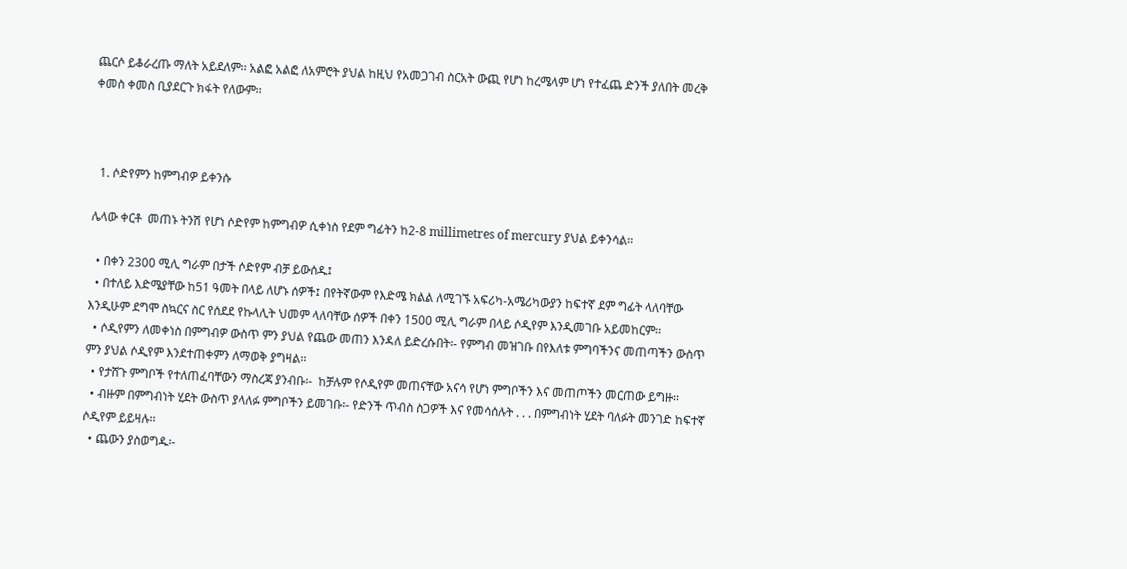ጨርሶ ይቆራረጡ ማለት አይደለም፡፡ አልፎ አልፎ ለአምሮት ያህል ከዚህ የአመጋገብ ስርአት ውጪ የሆነ ከረሜላም ሆነ የተፈጨ ድንች ያለበት መረቅ ቀመስ ቀመስ ቢያደርጉ ክፋት የለውም፡፡



  1. ሶድየምን ከምግብዎ ይቀንሱ

ሌላው ቀርቶ  መጠኑ ትንሽ የሆነ ሶድየም ከምግብዎ ሲቀነስ የደም ግፊትን ከ2-8 millimetres of mercury ያህል ይቀንሳል፡፡

  • በቀን 2300 ሚሊ ግራም በታች ሶድየም ብቻ ይውሰዱ፤
  • በተለይ እድሜያቸው ከ51 ዓመት በላይ ለሆኑ ሰዎች፤ በየትኛውም የእድሜ ክልል ለሚገኙ አፍሪካ-አሜሪካውያን ከፍተኛ ደም ግፊት ላለባቸው እንዲሁም ደግሞ ስኳርና ስር የሰደደ የኩላሊት ህመም ላለባቸው ሰዎች በቀን 1500 ሚሊ ግራም በላይ ሶዲየም እንዲመገቡ አይመከርም፡፡
  • ሶዲየምን ለመቀነስ በምግብዎ ውስጥ ምን ያህል የጨው መጠን እንዳለ ይድረሱበት፡- የምግብ መዝገቡ በየእለቱ ምግባችንና መጠጣችን ውስጥ ምን ያህል ሶዲየም እንደተጠቀምን ለማወቅ ያግዛል፡፡
  • የታሸጉ ምግቦች የተለጠፈባቸውን ማስረጃ ያንብቡ፡-  ከቻሉም የሶዲየም መጠናቸው አናሳ የሆነ ምግቦችን እና መጠጦችን መርጠው ይግዙ፡፡
  • ብዙም በምግብነት ሂደት ውስጥ ያላለፉ ምግቦችን ይመገቡ፡- የድንች ጥብስ ስጋዎች እና የመሳሰሉት . . . በምግብነት ሂደት ባለፉት መንገድ ከፍተኛ ሶዲየም ይይዛሉ፡፡
  • ጨውን ያስወግዱ፡-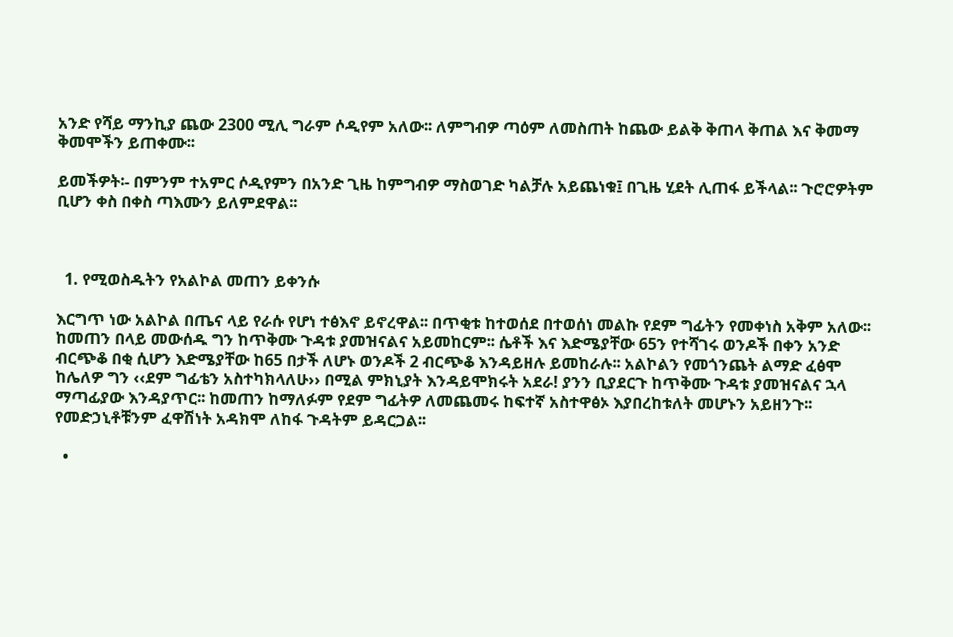አንድ የሻይ ማንኪያ ጨው 2300 ሚሊ ግራም ሶዲየም አለው፡፡ ለምግብዎ ጣዕም ለመስጠት ከጨው ይልቅ ቅጠላ ቅጠል እና ቅመማ ቅመሞችን ይጠቀሙ፡፡

ይመችዎት፡- በምንም ተአምር ሶዲየምን በአንድ ጊዜ ከምግብዎ ማስወገድ ካልቻሉ አይጨነቁ፤ በጊዜ ሂደት ሊጠፋ ይችላል፡፡ ጉሮሮዎትም ቢሆን ቀስ በቀስ ጣእሙን ይለምደዋል፡፡



  1. የሚወስዱትን የአልኮል መጠን ይቀንሱ

እርግጥ ነው አልኮል በጤና ላይ የራሱ የሆነ ተፅእኖ ይኖረዋል፡፡ በጥቂቱ ከተወሰደ በተወሰነ መልኩ የደም ግፊትን የመቀነስ አቅም አለው፡፡ ከመጠን በላይ መውሰዱ ግን ከጥቅሙ ጉዳቱ ያመዝናልና አይመከርም፡፡ ሴቶች እና እድሜያቸው 65ን የተሻገሩ ወንዶች በቀን አንድ ብርጭቆ በቂ ሲሆን እድሜያቸው ከ65 በታች ለሆኑ ወንዶች 2 ብርጭቆ እንዳይዘሉ ይመከራሉ፡፡ አልኮልን የመጎንጨት ልማድ ፈፅሞ ከሌለዎ ግን ‹‹ደም ግፊቴን አስተካክላለሁ›› በሚል ምክኒያት እንዳይሞክሩት አደራ! ያንን ቢያደርጉ ከጥቅሙ ጉዳቱ ያመዝናልና ኋላ ማጣፊያው እንዳያጥር፡፡ ከመጠን ከማለፉም የደም ግፊትዎ ለመጨመሩ ከፍተኛ አስተዋፅኦ እያበረከቱለት መሆኑን አይዘንጉ፡፡ የመድኃኒቶቹንም ፈዋሽነት አዳክሞ ለከፋ ጉዳትም ይዳርጋል፡፡

  •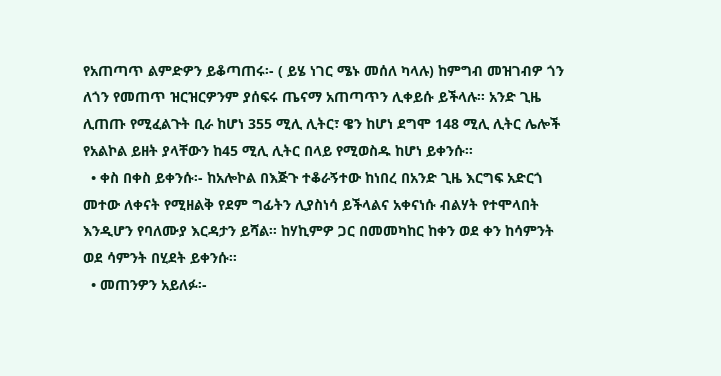የአጠጣጥ ልምድዎን ይቆጣጠሩ፡- ( ይሄ ነገር ሜኑ መሰለ ካላሉ) ከምግብ መዝገብዎ ጎን ለጎን የመጠጥ ዝርዝርዎንም ያሰፍሩ ጤናማ አጠጣጥን ሊቀይሱ ይችላሉ፡፡ አንድ ጊዜ ሊጠጡ የሚፈልጉት ቢራ ከሆነ 355 ሚሊ ሊትር፣ ዌን ከሆነ ደግሞ 148 ሚሊ ሊትር ሌሎች የአልኮል ይዘት ያላቸውን ከ45 ሚሊ ሊትር በላይ የሚወስዱ ከሆነ ይቀንሱ፡፡
  • ቀስ በቀስ ይቀንሱ፡- ከአሎኮል በእጅጉ ተቆራኝተው ከነበረ በአንድ ጊዜ እርግፍ አድርጎ መተው ለቀናት የሚዘልቅ የደም ግፊትን ሊያስነሳ ይችላልና አቀናነሱ ብልሃት የተሞላበት እንዲሆን የባለሙያ እርዳታን ይሻል፡፡ ከሃኪምዎ ጋር በመመካከር ከቀን ወደ ቀን ከሳምንት ወደ ሳምንት በሂደት ይቀንሱ፡፡
  • መጠንዎን አይለፉ፡-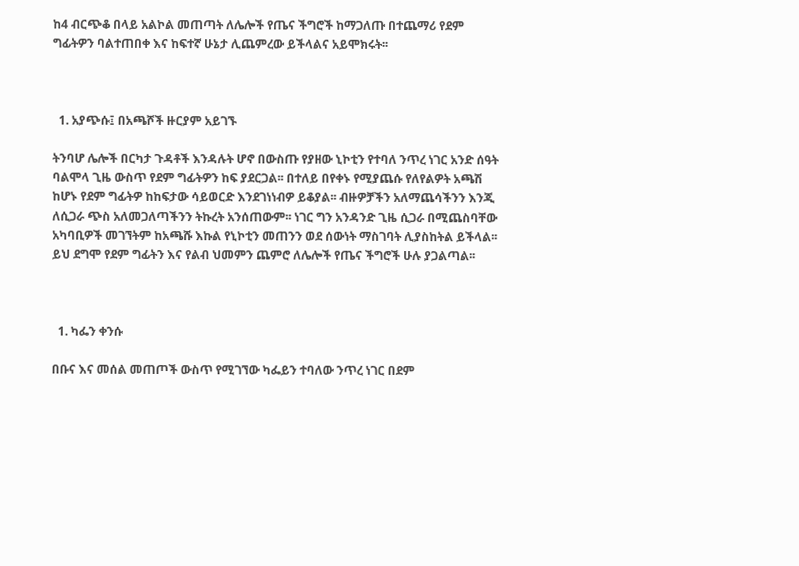ከ4 ብርጭቆ በላይ አልኮል መጠጣት ለሌሎች የጤና ችግሮች ከማጋለጡ በተጨማሪ የደም ግፊትዎን ባልተጠበቀ እና ከፍተኛ ሁኔታ ሊጨምረው ይችላልና አይሞክሩት፡፡



  1. አያጭሱ፤ በአጫሾች ዙርያም አይገኙ

ትንባሆ ሌሎች በርካታ ጉዳቶች እንዳሉት ሆኖ በውስጡ የያዘው ኒኮቲን የተባለ ንጥረ ነገር አንድ ሰዓት ባልሞላ ጊዜ ውስጥ የደም ግፊትዎን ከፍ ያደርጋል፡፡ በተለይ በየቀኑ የሚያጨሱ የለየልዎት አጫሽ ከሆኑ የደም ግፊትዎ ከከፍታው ሳይወርድ እንደገነነብዎ ይቆያል፡፡ ብዙዎቻችን አለማጨሳችንን እንጂ ለሲጋራ ጭስ አለመጋለጣችንን ትኩረት አንሰጠውም፡፡ ነገር ግን አንዳንድ ጊዜ ሲጋራ በሚጨስባቸው አካባቢዎች መገኘትም ከአጫሹ እኩል የኒኮቲን መጠንን ወደ ሰውነት ማስገባት ሊያስከትል ይችላል፡፡ ይህ ደግሞ የደም ግፊትን እና የልብ ህመምን ጨምሮ ለሌሎች የጤና ችግሮች ሁሉ ያጋልጣል፡፡



  1. ካፌን ቀንሱ

በቡና እና መሰል መጠጦች ውስጥ የሚገኘው ካፌይን ተባለው ንጥረ ነገር በደም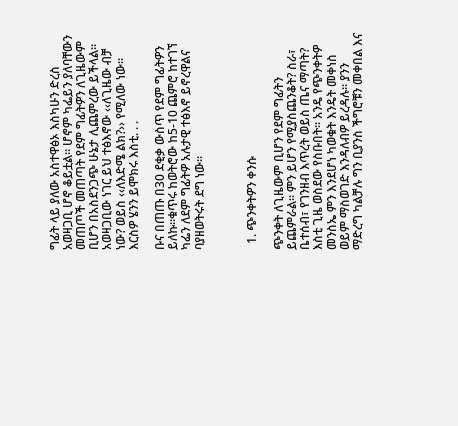ግፊት ላይ ያለው አስተዋፅኦ እስካሁን ድረስ አወዛጋቢ ሆኖ ቆይቷል፡፡ ሆኖም ካፌይን ያለባቸውን መጠጦች መጠጣት የደም ግፊትዎን ለጊዜውም ቢሆን በአስደንጋጭ ሁኔታ ሊጨምረው ይችላል፡፡ አወዛጋቢው ነገር ይህ ተፅእኖው ‹‹ለጊዜው ብቻ ነው? ወይስ ‹‹ለእድሜ ልክ?›› የሚለው ነው፡፡ እርስዎ ሄንን ይሞክሩ እስቲ. . .

ቡና በጠጡ በ30 ደቂቃ ውስጥ የደም ግፊትዎን ይለኩ፡፡ቁጥሩ ከወትሮው ከ5-10 ጨምሮ ከተገኘ ካፌን ለደም ግፊትዎ አሉታዊ ተፅእኖ ይኖረዋልና ባያዘወትሩት ደግ ነው፡፡



  1. ጭንቀትዎን ቀንሱ

ጭንቀት ለጊዜውም ቢሆን የደም ግፊትን ይጨምራል፡፡ ምን ይሆን የሚያስጨንቆት? ስራ፣ ቤተሰብ፣ የገንዘብ እጥረት ወይስ ጤና ማጣት? እስቲ ጊዜ ወስደው የስቡበት፡፡ አንዴ የጭንቀትዎ መንስኤ ምን እንደሆነ ካወቁት እንዴት መቀነስ ወይም ማስወገድ እንዳለብዎ ይረዳሉ፡፡ ያንን ማድረግ ካልቻሉ ግን ቢያንስ ችግሮቹን መቀበል እና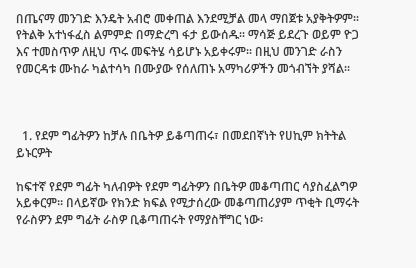በጤናማ መንገድ እንዴት አብሮ መቀጠል እንደሚቻል መላ ማበጀቱ አያቅትዎም፡፡ የትልቅ አተነፋፈስ ልምምድ በማድረግ ፋታ ይውሰዱ፡፡ ማሳጅ ይደረጉ ወይም ዮጋ እና ተመስጥዎ ለዚህ ጥሩ መፍትሄ ሳይሆኑ አይቀሩም፡፡ በዚህ መንገድ ራስን የመርዳቱ ሙከራ ካልተሳካ በሙያው የሰለጠኑ አማካሪዎችን መጎብኘት ያሻል፡፡



  1. የደም ግፊትዎን ከቻሉ በቤትዎ ይቆጣጠሩ፣ በመደበኛነት የሀኪም ክትትል ይኑርዎት

ከፍተኛ የደም ግፊት ካለብዎት የደም ግፊትዎን በቤትዎ መቆጣጠር ሳያስፈልግዎ አይቀርም፡፡ በላይኛው የክንድ ክፍል የሚታሰረው መቆጣጠሪያም ጥቂት ቢማሩት የራስዎን ደም ግፊት ራስዎ ቢቆጣጠሩት የማያስቸግር ነው፡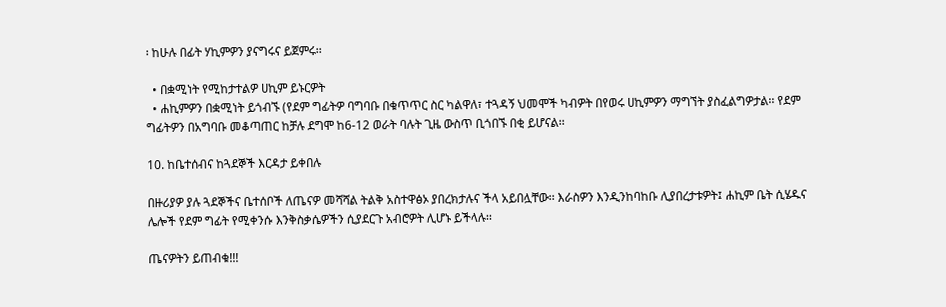፡ ከሁሉ በፊት ሃኪምዎን ያናግሩና ይጀምሩ፡፡

  • በቋሚነት የሚከታተልዎ ሀኪም ይኑርዎት
  • ሐኪምዎን በቋሚነት ይጎብኙ (የደም ግፊትዎ ባግባቡ በቁጥጥር ስር ካልዋለ፣ ተጓዳኝ ህመሞች ካብዎት በየወሩ ሀኪምዎን ማግኘት ያስፈልግዎታል፡፡ የደም ግፊትዎን በአግባቡ መቆጣጠር ከቻሉ ደግሞ ከ6-12 ወራት ባሉት ጊዜ ውስጥ ቢጎበኙ በቂ ይሆናል፡፡

10. ከቤተሰብና ከጓደኞች እርዳታ ይቀበሉ

በዙሪያዎ ያሉ ጓደኞችና ቤተሰቦች ለጤናዎ መሻሻል ትልቅ አስተዋፅኦ ያበረክታሉና ችላ አይበሏቸው፡፡ እራስዎን እንዲንከባከቡ ሊያበረታቱዎት፤ ሐኪም ቤት ሲሄዱና ሌሎች የደም ግፊት የሚቀንሱ እንቅስቃሴዎችን ሲያደርጉ አብሮዎት ሊሆኑ ይችላሉ፡፡

ጤናዎትን ይጠብቁ!!!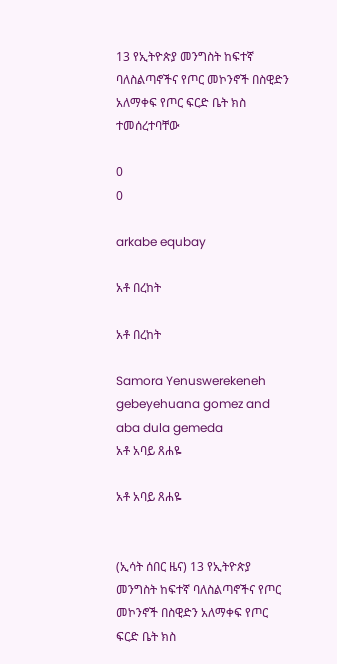13 የኢትዮጵያ መንግስት ከፍተኛ ባለስልጣኖችና የጦር መኮንኖች በስዊድን አለማቀፍ የጦር ፍርድ ቤት ክስ ተመሰረተባቸው

0
0

arkabe equbay

አቶ በረከት

አቶ በረከት

Samora Yenuswerekeneh gebeyehuana gomez and aba dula gemeda
አቶ አባይ ጸሐዬ

አቶ አባይ ጸሐዬ


(ኢሳት ሰበር ዜና) 13 የኢትዮጵያ መንግስት ከፍተኛ ባለስልጣኖችና የጦር መኮንኖች በስዊድን አለማቀፍ የጦር ፍርድ ቤት ክስ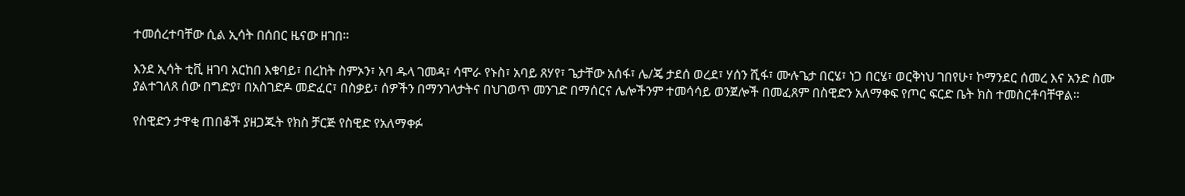ተመሰረተባቸው ሲል ኢሳት በሰበር ዜናው ዘገበ።

እንደ ኢሳት ቲቪ ዘገባ አርከበ እቁባይ፣ በረከት ስምኦን፣ አባ ዱላ ገመዳ፣ ሳሞራ የኑስ፣ አባይ ጸሃየ፣ ጌታቸው አሰፋ፣ ሌ/ጄ ታደሰ ወረደ፣ ሃሰን ሺፋ፣ ሙሉጌታ በርሄ፣ ነጋ በርሄ፣ ወርቅነህ ገበየሁ፣ ኮማንደር ሰመረ እና አንድ ስሙ ያልተገለጸ ሰው በግድያ፣ በአስገድዶ መድፈር፣ በስቃይ፣ ሰዎችን በማንገላታትና በህገወጥ መንገድ በማሰርና ሌሎችንም ተመሳሳይ ወንጀሎች በመፈጸም በስዊድን አለማቀፍ የጦር ፍርድ ቤት ክስ ተመስርቶባቸዋል።

የስዊድን ታዋቂ ጠበቆች ያዘጋጁት የክስ ቻርጅ የስዊድ የአለማቀፉ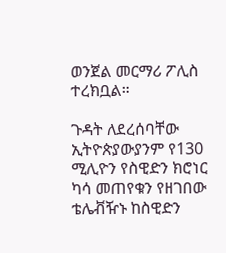ወንጀል መርማሪ ፖሊስ ተረክቧል።

ጉዳት ለደረሰባቸው ኢትዮጵያውያንም የ130 ሚሊዮን የስዊድን ክሮነር ካሳ መጠየቁን የዘገበው ቴሌቭዥኑ ከስዊድን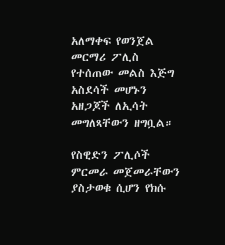አለማቀፍ የወንጀል መርማሪ ፖሊስ የተሰጠው መልስ እጅግ አስደሳች መሆኑን አዘጋጆች ለኢሳት መግለጻቸውን ዘግቧል።

የስዊድን ፖሊሶች ምርመራ መጀመራቸውን ያስታወቁ ሲሆን የክሱ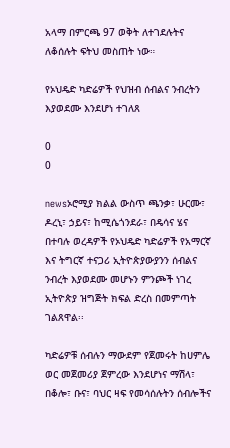አላማ በምርጫ 97 ወቅት ለተገደሉትና ለቆሰሉት ፍትህ መስጠት ነው።

የኦህዴድ ካድሬዎች የህዝብ ሰብልና ንብረትን እያወደሙ እንደሆነ ተገለጸ

0
0

newsኦሮሚያ ክልል ውስጥ ጫንቃ፣ ሁርሙ፣ ዶረኒ፣ ኃይና፣ ከሚሴጎንደራ፣ በዴሳና ሄና በተባሉ ወረዳዎች የኦህዴድ ካድሬዎች የአማርኛ እና ትግርኛ ተናጋሪ ኢትዮጵያውያንን ሰብልና ንብረት እያወደሙ መሆኑን ምንጮች ነገረ ኢትዮጵያ ዝግጅት ክፍል ድረስ በመምጣት ገልጸዋል፡፡

ካድሬዎቹ ሰብሉን ማውደም የጀመሩት ከሀምሌ ወር መጀመሪያ ጀምረው እንደሆነና ማሽላ፣ በቆሎ፣ ቡና፣ ባህር ዛፍ የመሳሰሉትን ሰብሎችና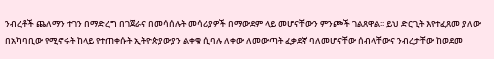ንብረቶች ጨለማን ተገን በማድረግ በገጀራና በመሳሰሉት መሳሪያዎች በማውደም ላይ መሆናቸውን ምንጮች ገልጸዋል፡፡ ይህ ድርጊት እየተፈጸመ ያለው በአካባቢው የሚኖሩት ከላይ የተጠቀሱት ኢትዮጵያውያን ልቀቁ ሲባሉ ለቀው ለመውጣት ፈቃደኛ ባለመሆናቸው ሰብላቸውና ንብረታቸው ከወደመ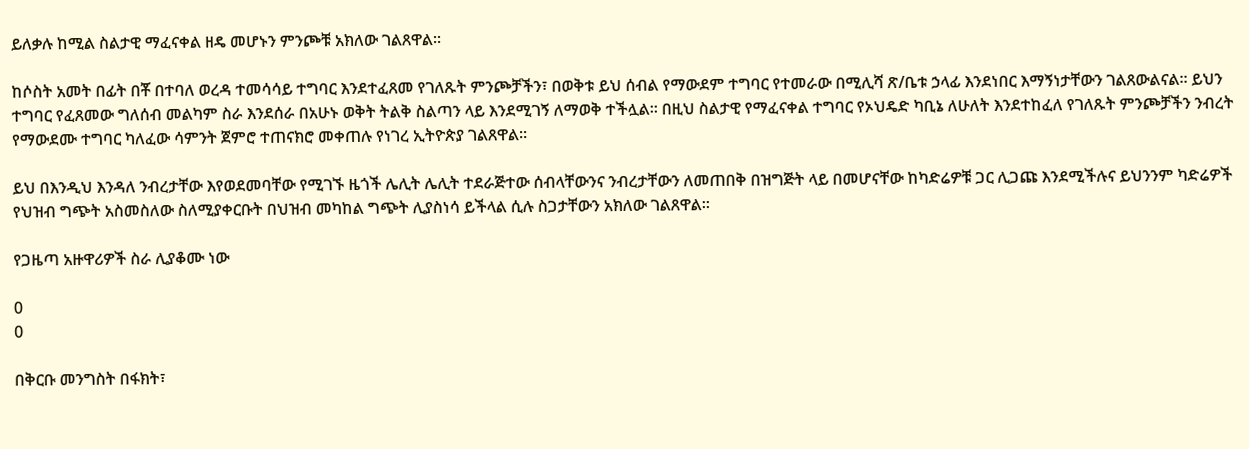ይለቃሉ ከሚል ስልታዊ ማፈናቀል ዘዴ መሆኑን ምንጮቹ አክለው ገልጸዋል፡፡

ከሶስት አመት በፊት በቾ በተባለ ወረዳ ተመሳሳይ ተግባር እንደተፈጸመ የገለጹት ምንጮቻችን፣ በወቅቱ ይህ ሰብል የማውደም ተግባር የተመራው በሚሊሻ ጽ/ቤቱ ኃላፊ እንደነበር እማኝነታቸውን ገልጸውልናል፡፡ ይህን ተግባር የፈጸመው ግለሰብ መልካም ስራ እንደሰራ በአሁኑ ወቅት ትልቅ ስልጣን ላይ እንደሚገኝ ለማወቅ ተችሏል፡፡ በዚህ ስልታዊ የማፈናቀል ተግባር የኦህዴድ ካቢኔ ለሁለት እንደተከፈለ የገለጹት ምንጮቻችን ንብረት የማውደሙ ተግባር ካለፈው ሳምንት ጀምሮ ተጠናክሮ መቀጠሉ የነገረ ኢትዮጵያ ገልጸዋል፡፡

ይህ በእንዲህ እንዳለ ንብረታቸው እየወደመባቸው የሚገኙ ዜጎች ሌሊት ሌሊት ተደራጅተው ሰብላቸውንና ንብረታቸውን ለመጠበቅ በዝግጅት ላይ በመሆናቸው ከካድሬዎቹ ጋር ሊጋጩ እንደሚችሉና ይህንንም ካድሬዎች የህዝብ ግጭት አስመስለው ስለሚያቀርቡት በህዝብ መካከል ግጭት ሊያስነሳ ይችላል ሲሉ ስጋታቸውን አክለው ገልጸዋል፡፡

የጋዜጣ አዙዋሪዎች ስራ ሊያቆሙ ነው

0
0

በቅርቡ መንግስት በፋክት፣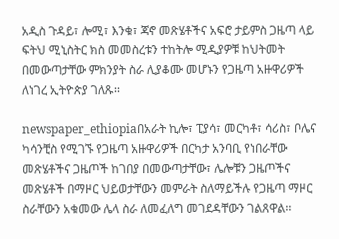አዲስ ጉዳይ፣ ሎሚ፣ እንቁ፣ ጃኖ መጽሄቶችና አፍሮ ታይምስ ጋዜጣ ላይ ፍትህ ሚኒስትር ክስ መመስረቱን ተከትሎ ሚዲያዎቹ ከህትመት በመውጣታቸው ምክንያት ስራ ሊያቆሙ መሆኑን የጋዜጣ አዙዋሪዎች ለነገረ ኢትዮጵያ ገለጹ፡፡

newspaper_ethiopiaበአራት ኪሎ፣ ፒያሳ፣ መርካቶ፣ ሳሪስ፣ ቦሌና ካሳንቺስ የሚገኙ የጋዜጣ አዙዋሪዎች በርካታ አንባቢ የነበራቸው መጽሄቶችና ጋዜጦች ከገበያ በመውጣታቸው፣ ሌሎቹን ጋዜጦችና መጽሄቶች በማዞር ህይወታቸውን መምራት ስለማይችሉ የጋዜጣ ማዞር ስራቸውን አቁመው ሌላ ስራ ለመፈለግ መገደዳቸውን ገልጸዋል፡፡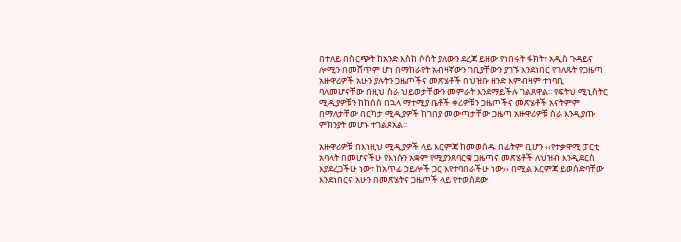በተለይ በስርጭት ከአንድ እስከ ሶስት ያለውን ደረጃ ይዘው የነበሩት ፋክት፣ አዲስ ጉዳይና ሎሚን በመሸጥም ሆነ በማከራየት አብዛኛውን ገቢያቸውን ያገኙ እንደነበር የገለጹት የጋዜጣ አዙዋሪዎች አሁን ያሉትን ጋዜጦችና መጽሄቶች በህዝቡ ዘንድ እምብዛም ተነባቢ ባለመሆናቸው በዚህ ስራ ህይወታቸውን መምራት እንደማይችሉ ገልጸዋል፡፡ የፍትህ ሚኒስትር ሚዲያዎቹን ከከሰሰ በኋላ ማተሚያ ቤቶች ቀሪዎቹን ጋዜጦችና መጽሄቶች አናትምም በማለታቸው በርካታ ሚዲያዎች ከገበያ መውጣታቸው ጋዜጣ አዙዋሪዎቹ ስራ እንዲያጡ ምክንያት መሆኑ ተገልጾአል፡፡

አዙዋሪዎቹ በእነዚህ ሚዲያዎች ላይ እርምጃ ከመወሰዱ በፊትም ቢሆን ‹‹የተቃዋሚ ፓርቲ አባላት በመሆናችሁ የእነሱን አቋም የሚያንጸባርቁ ጋዜጣና መጽሄቶች ለህዝብ እንዲደርስ እያደረጋችሁ ነው፣ ከአጥፊ ኃይሎች ጋር እየተባበራችሁ ነው›› በሚል እርምጃ ይወሰድባቸው እንደነበርና አሁን በመጽሄትና ጋዜጦች ላይ የተወሰደው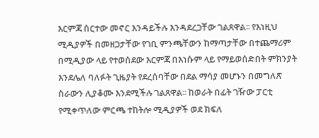እርምጃ ሰርተው መኖር እንዳይችሉ እንዳደረጋቸው ገልጸዋል፡፡ የእነዚህ ሚዲያዎች በመዘጋታቸው የገቢ ምንጫቸውን ከማጣታቸው በተጨማሪም በሚዲያው ላይ የተወሰደው እርምጃ በእነሱም ላይ የማይወሰድበት ምክንያት እንደሌለ ባለፉት ጊዜያት የደረሰባቸው በደል ማሳያ መሆኑን በመግለጽ ስራውን ሊያቆሙ እንደሚችሉ ገልጸዋል፡፡ ከወራት በፊት ገዥው ፓርቲ የሚቀጥለው ምርጫ ተከትሎ ሚዲያዎች ወደ ክፍለ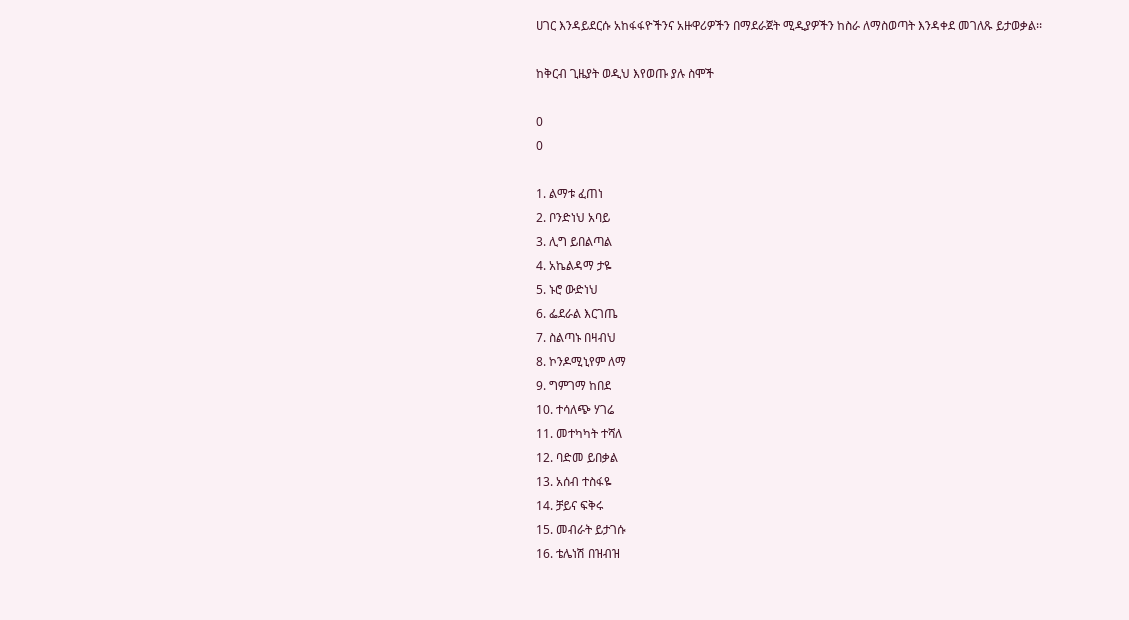ሀገር እንዳይደርሱ አከፋፋዮችንና አዙዋሪዎችን በማደራጀት ሚዲያዎችን ከስራ ለማስወጣት እንዳቀደ መገለጹ ይታወቃል፡፡

ከቅርብ ጊዜያት ወዲህ እየወጡ ያሉ ስሞች

0
0

1. ልማቱ ፈጠነ
2. ቦንድነህ አባይ
3. ሊግ ይበልጣል
4. አኬልዳማ ታዬ
5. ኑሮ ውድነህ
6. ፌደራል እርገጤ
7. ስልጣኑ በዛብህ
8. ኮንዶሚኒየም ለማ
9. ግምገማ ከበደ
10. ተሳለጭ ሃገሬ
11. መተካካት ተሻለ
12. ባድመ ይበቃል
13. አሰብ ተስፋዬ
14. ቻይና ፍቅሩ
15. መብራት ይታገሱ
16. ቴሌነሽ በዝብዝ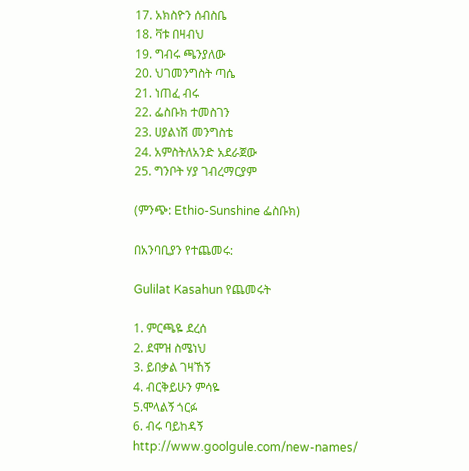17. አክስዮን ሰብስቤ
18. ቫቱ በዛብህ
19. ግብሩ ጫንያለው
20. ህገመንግስት ጣሴ
21. ነጠፈ ብሩ
22. ፌስቡክ ተመስገን
23. ሀያልነሽ መንግስቴ
24. አምስትለአንድ አደራጀው
25. ግንቦት ሃያ ገብረማርያም

(ምንጭ: Ethio-Sunshine ፌስቡክ)

በአንባቢያን የተጨመሩ:

Gulilat Kasahun የጨመሩት

1. ምርጫዬ ደረሰ
2. ደሞዝ ስሜነህ
3. ይበቃል ገዛኸኝ
4. ብርቅይሁን ምሳዬ
5.ሞላልኝ ጎርፉ
6. ብሩ ባይከዳኝ
http://www.goolgule.com/new-names/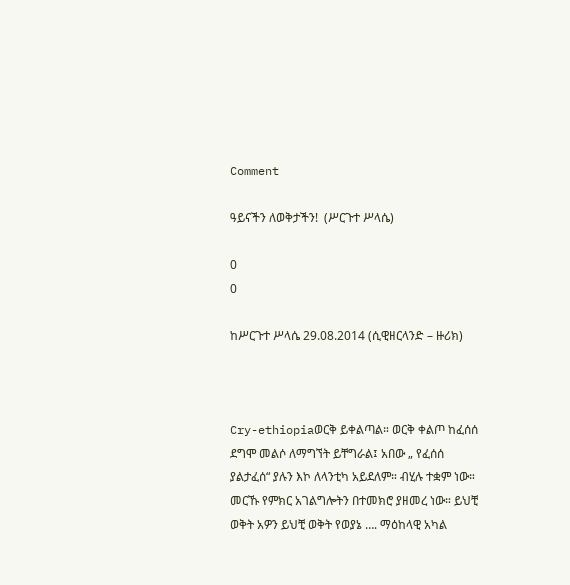Comment

ዓይናችን ለወቅታችን!  (ሥርጉተ ሥላሴ)

0
0

ከሥርጉተ ሥላሴ 29.08.2014 (ሲዊዘርላንድ – ዙሪክ)



Cry-ethiopiaወርቅ ይቀልጣል። ወርቅ ቀልጦ ከፈሰሰ ደግሞ መልሶ ለማግኘት ይቸግራል፤ አበው „ የፈሰሰ ያልታፈሰ“ ያሉን እኮ ለላንቲካ አይደለም። ብሂሉ ተቋም ነው። መርኹ የምክር አገልግሎትን በተመክሮ ያዘመረ ነው። ይህቺ ወቅት አዎን ይህቺ ወቅት የወያኔ …. ማዕከላዊ አካል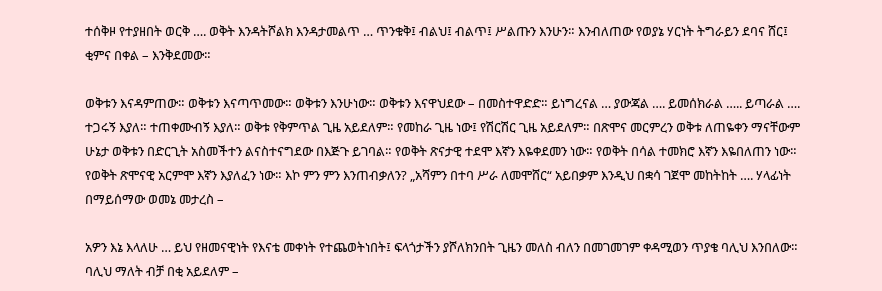ተሰቅዞ የተያዘበት ወርቅ …. ወቅት እንዳትሾልክ እንዳታመልጥ … ጥንቁቅ፤ ብልህ፤ ብልጥ፤ ሥልጡን እንሁን። እንብለጠው የወያኔ ሃርነት ትግራይን ደባና ሸር፤ ቂምና በቀል – እንቅደመው።

ወቅቱን እናዳምጠው። ወቅቱን እናጣጥመው። ወቅቱን እንሁነው። ወቅቱን እናዋህደው – በመስተዋድድ። ይነግረናል … ያውጃል …. ይመሰክራል ….. ይጣራል …. ተጋሩኝ እያለ። ተጠቀሙብኝ እያለ። ወቅቱ የቅምጥል ጊዜ አይደለም። የመከራ ጊዜ ነው፤ የሽርሽር ጊዜ አይደለም። በጽሞና መርምረን ወቅቱ ለጠዬቀን ማናቸውም ሁኔታ ወቅቱን በድርጊት አስመችተን ልናስተናግደው በእጅጉ ይገባል። የወቅት ጽናታዊ ተደሞ እኛን እዬቀደመን ነው። የወቅት በሳል ተመክሮ እኛን እዬበለጠን ነው። የወቅት ጽሞናዊ አርምሞ እኛን እያለፈን ነው። እኮ ምን ምን እንጠብቃለን? „አሻምን በተባ ሥራ ለመሞሸር“ አይበቃም እንዲህ በቋሳ ገጀሞ መከትከት …. ሃላፊነት በማይሰማው ወመኔ መታረስ –

አዎን እኔ እላለሁ … ይህ የዘመናዊነት የእናቴ መቀነት የተጨወትነበት፤ ፍላጎታችን ያሾለክንበት ጊዜን መለስ ብለን በመገመገም ቀዳሚወን ጥያቄ ባሊህ እንበለው። ባሊህ ማለት ብቻ በቂ አይደለም –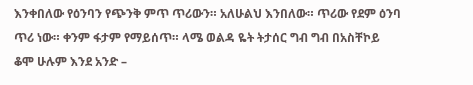እንቀበለው የዕንባን የጭንቅ ምጥ ጥሪውን። አለሁልህ እንበለው። ጥሪው የደም ዕንባ ጥሪ ነው። ቀንም ፋታም የማይሰጥ። ላሜ ወልዳ ዬት ትታሰር ግብ ግብ በአስቸኮይ ቆሞ ሁሉም እንደ አንድ –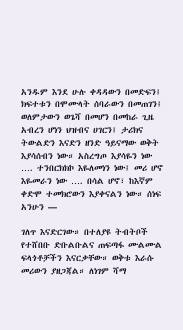አንዱም እንደ ሁሉ ቀዳዳውን በመድፍን፤ ክፍተቱን በሞሙላት ሰባራውን በመጠገን፤ ወለምታውን ወጌሻ በመሆን በመከራ ጊዜ አብረን ሆነን ህዝብና ሀገርን፤ ታሪክና ትውልድን እናድን ዘንድ ዓይናማው ወቅት እያሳሰብን ነው። አስረግጦ እያሳዬን ነው …. ተንበርክክኮ እዬለመነን ነው፤ መሪ ሆኖ እዬመራን ነው …. በሳል ሆኖ፣ ከእኛም ቀድሞ ተመክሮውን እያቀናልን ነው። ሰነፍ አንሁን —

ገለጥ እናድርገው። በተለያዩ ትብትቦች የተሸበቡ ድቡልቡልና ጠፍጣፋ ሙልሙል ፍላጎቶቻችን እናርቃቸው። ወቅቱ እራሱ መሪውን ያዘጋጃል። ለነገም ሻማ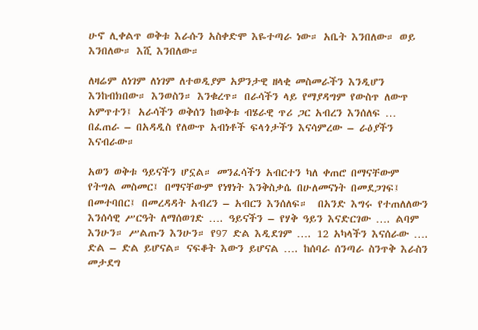ሁኖ ሊቀልጥ ወቅቱ እራሱን አስቀድሞ እዬተጣራ ነው። አቤት እንበለው። ወይ እንበለው። እሺ እንበለው።

ለዛሬም ለነገም ለነገም ለተወዲያም አዎንታዊ ዘላቂ መስመራችን እንዲሆን እንከብክበው። እንወስን። እንቁረጥ። በራሳችን ላይ የማያዳግም የውስጥ ለውጥ አምጥተን፤ አራሳችን ወቅሰን ከወቅቱ ብሄራዊ ጥሪ ጋር አብረን እንሰለፍ … በፈጠራ – በአዳዲስ የለውጥ አብነቶች ፍላጎታችን እናሳምረው – ራዕያችን እናብራው።

አወን ወቅቱ ዓይናችን ሆኗል። መንፈሳችን አብርተን ካለ ቀጠሮ በማናቸውም የትግል መስመር፤ በማናቸውም የነፃነት እንቅስቃሴ በሁለመናነት በመደጋገፍ፤ በመተባበር፤ በመረዳዳት አብረን – አብርን እንሰለፍ።  በአንድ እግሩ የተጠለለውን እንሰሳዊ ሥርዓት ለማሰወገድ …. ዓይናችን – የሃቅ ዓይን እናድርገው …. ልባም እንሁን። ሥልጡን እንሁን። የ97 ድል እዲደገም …. 12 አካላችን እናሰራው …. ድል – ድል ይሆናል። ናፍቆት እውን ይሆናል …. ከሰባራ ሰንጣራ ስንጥቅ እራስን መታደግ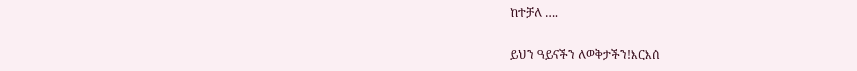ከተቻለ ….

ይህን ዓይናችን ለወቅታችን!እርእሰ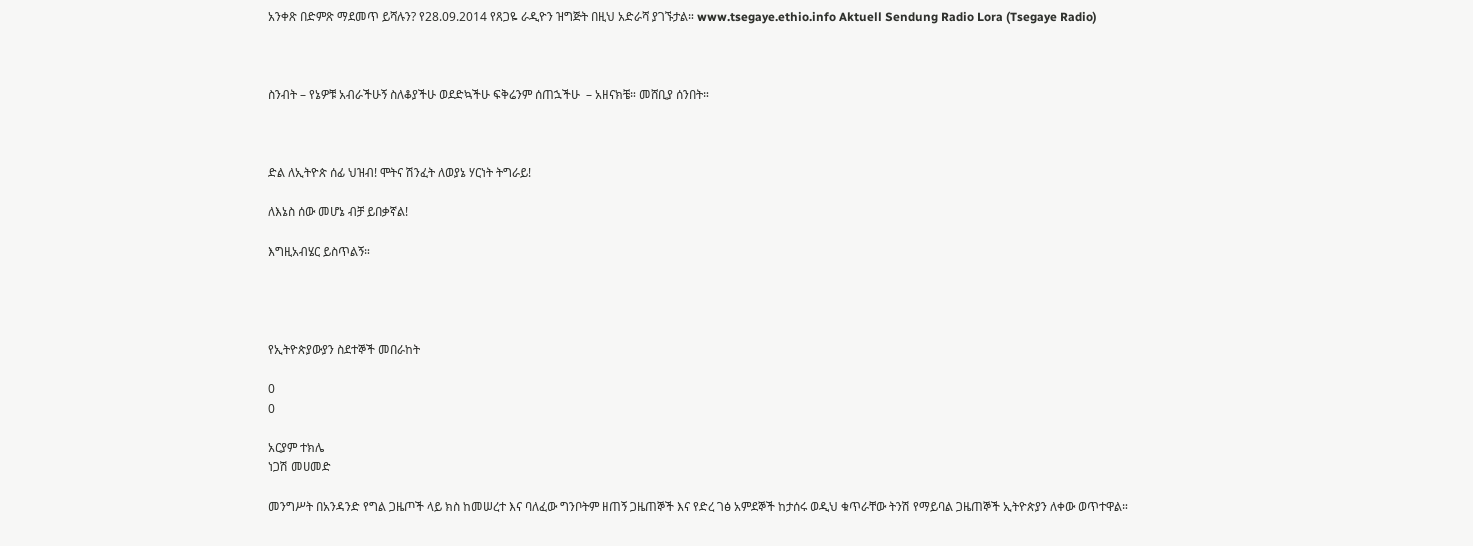አንቀጽ በድምጽ ማደመጥ ይሻሉን? የ28.09.2014 የጸጋዬ ራዲዮን ዝግጅት በዚህ አድራሻ ያገኙታል። www.tsegaye.ethio.info Aktuell Sendung Radio Lora (Tsegaye Radio)



ስንብት – የኔዎቹ አብራችሁኝ ስለቆያችሁ ወደድኳችሁ ፍቅሬንም ሰጠኋችሁ  – አዘናክቼ። መሸቢያ ሰንበት።



ድል ለኢትዮጵ ሰፊ ህዝብ! ሞትና ሽንፈት ለወያኔ ሃርነት ትግራይ!

ለእኔስ ሰው መሆኔ ብቻ ይበቃኛል!

እግዚአብሄር ይስጥልኝ።




የኢትዮጵያውያን ስደተኞች መበራከት

0
0

አርያም ተክሌ
ነጋሽ መሀመድ

መንግሥት በአንዳንድ የግል ጋዜጦች ላይ ክስ ከመሠረተ እና ባለፈው ግንቦትም ዘጠኝ ጋዜጠኞች እና የድረ ገፅ አምደኞች ከታሰሩ ወዲህ ቁጥራቸው ትንሽ የማይባል ጋዜጠኞች ኢትዮጵያን ለቀው ወጥተዋል።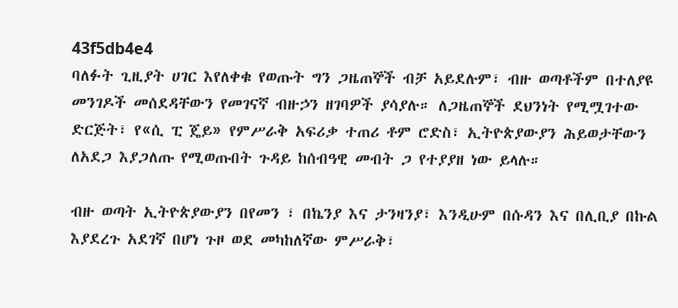43f5db4e4
ባለፉት ጊዚያት ሀገር እየለቀቁ የወጡት ግን ጋዜጠኞች ብቻ አይደሉም፣ ብዙ ወጣቶችም በተለያዩ መንገዶች መሰደዳቸውን የመገናኛ ብዙኃን ዘገባዎች ያሳያሉ። ለጋዜጠኞች ደህንነት የሚሟገተው ድርጅት፣ የ«ሲ ፒ ጄይ» የምሥራቅ አፍሪቃ ተጠሪ ቶም ሮድስ፣ ኢትዮጵያውያን ሕይወታቸውን ለአደጋ እያጋለጡ የሚወጡበት ጉዳይ ከሰብዓዊ መብት ጋ የተያያዘ ነው ይላሉ።

ብዙ ወጣት ኢትዮጵያውያን በየመን ፣ በኬንያ እና ታንዛንያ፣ እንዲሁም በሱዳን እና በሊቢያ በኩል እያደረጉ አደገኛ በሆነ ጉዞ ወደ መካከለኛው ምሥራቅ፣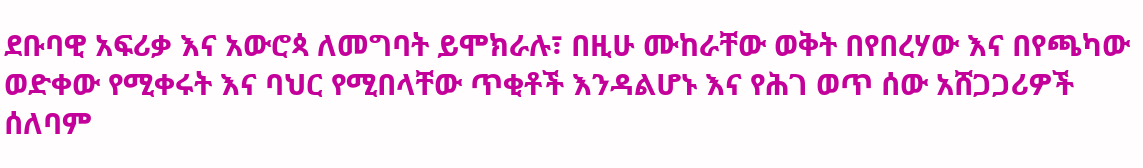ደቡባዊ አፍሪቃ እና አውሮጳ ለመግባት ይሞክራሉ፣ በዚሁ ሙከራቸው ወቅት በየበረሃው እና በየጫካው ወድቀው የሚቀሩት እና ባህር የሚበላቸው ጥቂቶች እንዳልሆኑ እና የሕገ ወጥ ሰው አሸጋጋሪዎች ሰለባም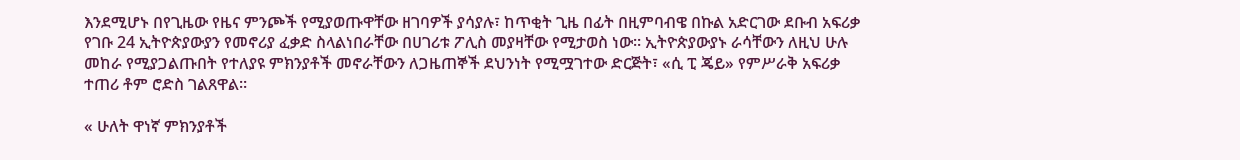እንደሚሆኑ በየጊዜው የዜና ምንጮች የሚያወጡዋቸው ዘገባዎች ያሳያሉ፣ ከጥቂት ጊዜ በፊት በዚምባብዌ በኩል አድርገው ደቡብ አፍሪቃ የገቡ 24 ኢትዮጵያውያን የመኖሪያ ፈቃድ ስላልነበራቸው በሀገሪቱ ፖሊስ መያዛቸው የሚታወስ ነው። ኢትዮጵያውያኑ ራሳቸውን ለዚህ ሁሉ መከራ የሚያጋልጡበት የተለያዩ ምክንያቶች መኖራቸውን ለጋዜጠኞች ደህንነት የሚሟገተው ድርጅት፣ «ሲ ፒ ጄይ» የምሥራቅ አፍሪቃ ተጠሪ ቶም ሮድስ ገልጸዋል።

« ሁለት ዋነኛ ምክንያቶች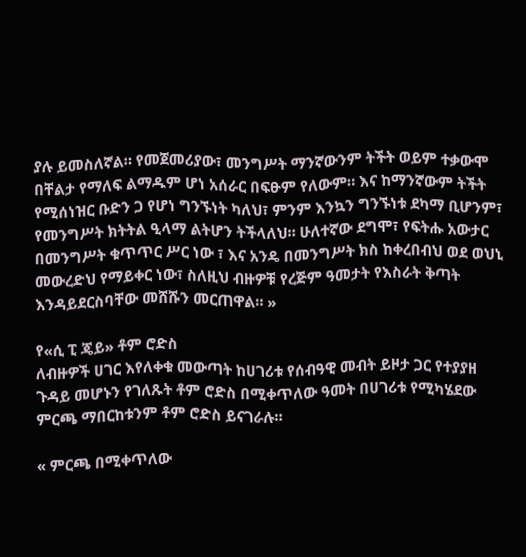ያሉ ይመስለኛል። የመጀመሪያው፣ መንግሥት ማንኛውንም ትችት ወይም ተቃውሞ በቸልታ የማለፍ ልማዱም ሆነ አሰራር በፍፁም የለውም። እና ከማንኛውም ትችት የሚሰነዝር ቡድን ጋ የሆነ ግንኙነት ካለህ፣ ምንም እንኳን ግንኙነቱ ደካማ ቢሆንም፣ የመንግሥት ክትትል ዒላማ ልትሆን ትችላለህ። ሁለተኛው ደግሞ፣ የፍትሑ አውታር በመንግሥት ቁጥጥር ሥር ነው ፣ እና አንዴ በመንግሥት ክስ ከቀረበብህ ወደ ወህኒ መውረድህ የማይቀር ነው፣ ስለዚህ ብዙዎቹ የረጅም ዓመታት የእስራት ቅጣት እንዳይደርስባቸው መሸሹን መርጠዋል። »

የ«ሲ ፒ ጄይ» ቶም ሮድስ
ለብዙዎች ሀገር እየለቀቁ መውጣት ከሀገሪቱ የሰብዓዊ መብት ይዞታ ጋር የተያያዘ ጉዳይ መሆኑን የገለጹት ቶም ሮድስ በሚቀጥለው ዓመት በሀገሪቱ የሚካሄደው ምርጫ ማበርከቱንም ቶም ሮድስ ይናገራሉ።

« ምርጫ በሚቀጥለው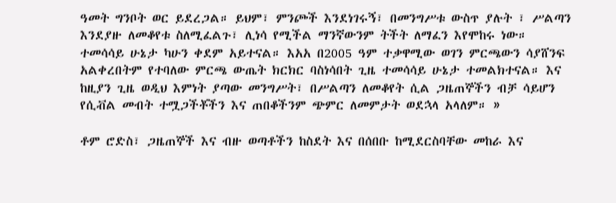ዓመት ግንቦት ወር ይደረጋል። ይህም፣ ምንጮች እንደነገሩኝ፣ በመንግሥቱ ውስጥ ያሉት ፣ ሥልጣን እንደያዙ ለመቆየቱ ስለሚፈልጉ፣ ሊነሳ የሚችል ማንኛውንም ትችት ለማፈን እየሞከሩ ነው። ተመሳሳይ ሁኔታ ካሁን ቀደም አይተናል። እአአ በ2005 ዓም ተቃዋሚው ወገን ምርጫውን ሳያሸንፍ አልቀረበትም የተባለው ምርጫ ውጤት ክርክር ባስነሳበት ጊዜ ተመሳሳይ ሁኔታ ተመልክተናል። እና ከዚያን ጊዜ ወዲህ እምነት ያጣው መንግሥት፣ በሥልጣን ለመቆየት ሲል ጋዜጠኞችን ብቻ ሳይሆን የሲቭል መብት ተሟጋችቾችን እና ጠበቆችንም ጭምር ለመምታት ወደኋላ አላለም። »

ቶም ሮድስ፣ ጋዜጠኞች እና ብዙ ወጣቶችን ከስደት እና በሰበቡ ከሚደርስባቸው መከራ እና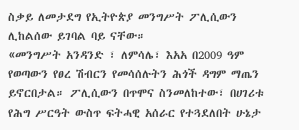ስቃይ ለመታደግ የኢትዮጵያ መንግሥት ፖሊሲውን ሊከልሰው ይገባል ባይ ናቸው።
«መንግሥት አንዳንድ ፣ ለምሳሌ፣ እአአ በ2009 ዓም የወጣውን የፀረ ሽብርን የመሳሰሉትን ሕጎች ዳግም ማጤን ይኖርበታል። ፖሊሲውን በጥሞና ስንመለከተው፣ በሀገሪቱ የሕግ ሥርዓት ውስጥ ፍትሓዊ አሰራር የተጓደለበት ሁኔታ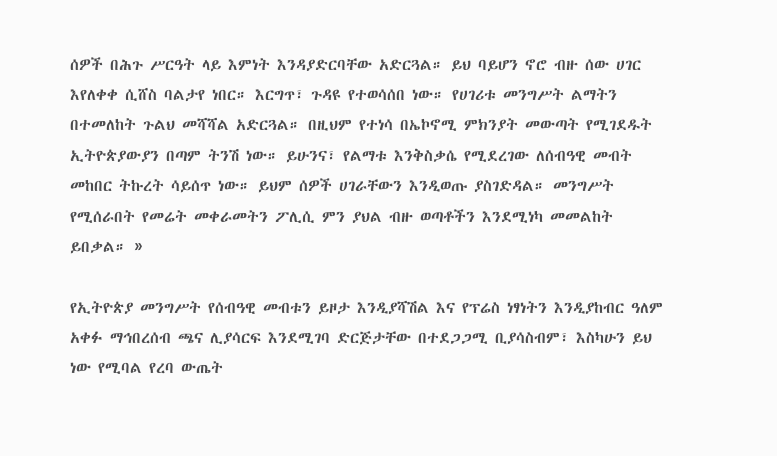ሰዎች በሕጉ ሥርዓት ላይ እምነት እንዳያድርባቸው አድርጓል። ይህ ባይሆን ኖሮ ብዙ ሰው ሀገር እየለቀቀ ሲሸስ ባልታየ ነበር። እርግጥ፣ ጉዳዩ የተወሳሰበ ነው። የሀገሪቱ መንግሥት ልማትን በተመለከት ጉልህ መሻሻል አድርጓል። በዚህም የተነሳ በኤኮኖሚ ምክንያት መውጣት የሚገደዱት ኢትዮጵያውያን በጣም ትንሽ ነው። ይሁንና፣ የልማቱ እንቅስቃሴ የሚደረገው ለሰብዓዊ መብት መከበር ትኩረት ሳይሰጥ ነው። ይህም ሰዎች ሀገራቸውን እንዲወጡ ያስገድዳል። መንግሥት የሚሰራበት የመሬት መቀራመትን ፖሊሲ ምን ያህል ብዙ ወጣቶችን እንደሚነካ መመልከት ይበቃል። »

የኢትዮጵያ መንግሥት የሰብዓዊ መብቱን ይዞታ እንዲያሻሽል እና የፕሬስ ነፃነትን እንዲያከብር ዓለም አቀፉ ማኅበረሰብ ጫና ሊያሳርፍ እንደሚገባ ድርጅታቸው በተደጋጋሚ ቢያሳስብም፣ እስካሁን ይህ ነው የሚባል የረባ ውጤት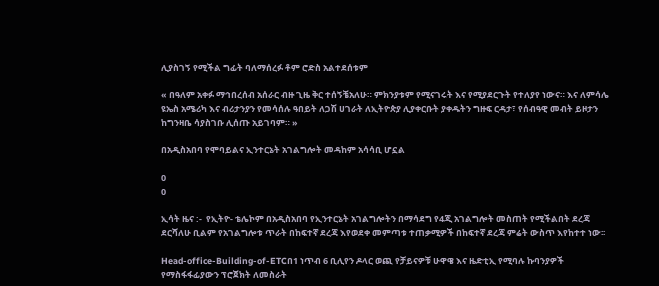ሊያስገኝ የሚችል ግፊት ባለማሰረፉ ቶም ሮድስ አልተደሰቱም

« በዓለም አቀፉ ማኅበረሰብ አሰራር ብዙ ጊዜ ቅር ተሰኝቼአለሁ። ምክንያቱም የሚናገሩት እና የሚያደርጉት የተለያየ ነውና። እና ለምሳሌ ዩኤስ አሜሪካ እና ብሪታንያን የመሳሰሉ ዓበይት ለጋሽ ሀገራት ለኢትዮጵያ ሊያቀርቡት ያቀዱትን ግዙፍ ርዳታ፣ የሰብዓዊ መብት ይዞታን ከግንዛቤ ሳያስገቡ ሊሰጡ አይገባም። »

በአዲስአበባ የሞባይልና ኢንተርኔት አገልግሎት መዳከም አሳሳቢ ሆኗል

0
0

ኢሳት ዜና :-  የኢትዮ- ቴሌኮም በአዲስአበባ የኢንተርኔት አገልግሎትን በማሳደግ የ4ጂ አገልግሎት መስጠት የሚችልበት ደረጃ
ደርሻለሁ ቢልም የአገልግሎቱ ጥራት በከፍተኛ ደረጃ እየወደቀ መምጣቱ ተጠቃሚዎች በከፍተኛ ደረጃ ምሬት ውስጥ እየከተተ ነው፡፡

Head-office-Building-of-ETCበ1 ነጥብ 6 ቢሊየን ዶላር ወጪ የቻይናዎቹ ሁዋዌ እና ዜድቲኢ የሚባሉ ኩባንያዎች የማስፋፋፊያውን ፕሮጀክት ለመስራት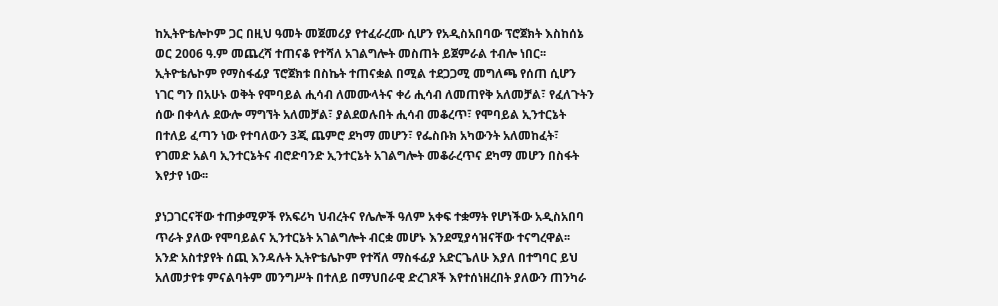ከኢትዮቴሎኮም ጋር በዚህ ዓመት መጀመሪያ የተፈራረሙ ሲሆን የአዲስአበባው ፕሮጀክት እስከሰኔ ወር 2006 ዓ.ም መጨረሻ ተጠናቆ የተሻለ አገልግሎት መስጠት ይጀምራል ተብሎ ነበር፡፡ ኢትዮቴሌኮም የማስፋፊያ ፕሮጀክቱ በስኬት ተጠናቋል በሚል ተደጋጋሚ መግለጫ የሰጠ ሲሆን ነገር ግን በአሁኑ ወቅት የሞባይል ሒሳብ ለመሙላትና ቀሪ ሒሳብ ለመጠየቅ አለመቻል፣ የፈለጉትን ሰው በቀላሉ ደውሎ ማግኘት አለመቻል፣ ያልደወሉበት ሒሳብ መቆረጥ፣ የሞባይል ኢንተርኔት በተለይ ፈጣን ነው የተባለውን 3ጂ ጨምሮ ደካማ መሆን፣ የፌስቡክ አካውንት አለመከፈት፣ የገመድ አልባ ኢንተርኔትና ብሮድባንድ ኢንተርኔት አገልግሎት መቆራረጥና ደካማ መሆን በስፋት እየታየ ነው፡፡

ያነጋገርናቸው ተጠቃሚዎች የአፍሪካ ህብረትና የሌሎች ዓለም አቀፍ ተቋማት የሆነችው አዲስአበባ ጥራት ያለው የሞባይልና ኢንተርኔት አገልግሎት ብርቋ መሆኑ እንደሚያሳዝናቸው ተናግረዋል፡፡ አንድ አስተያየት ሰጪ እንዳሉት ኢትዮቴሌኮም የተሻለ ማስፋፊያ አድርጌለሁ እያለ በተግባር ይህ አለመታየቱ ምናልባትም መንግሥት በተለይ በማህበራዊ ድረገጾች እየተሰነዘረበት ያለውን ጠንካራ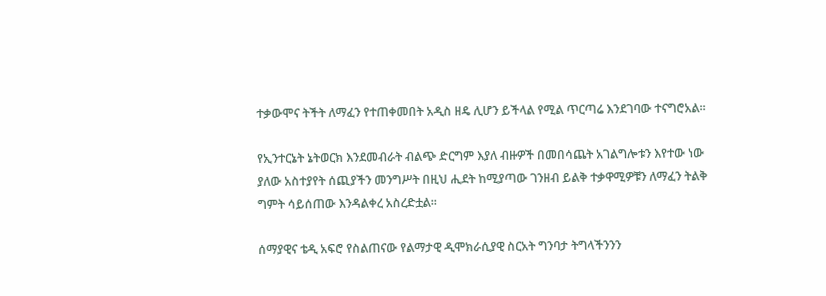ተቃውሞና ትችት ለማፈን የተጠቀመበት አዲስ ዘዴ ሊሆን ይችላል የሚል ጥርጣሬ እንደገባው ተናግሮአል፡፡

የኢንተርኔት ኔትወርክ እንደመብራት ብልጭ ድርግም እያለ ብዙዎች በመበሳጨት አገልግሎቱን እየተው ነው ያለው አስተያየት ሰጪያችን መንግሥት በዚህ ሒደት ከሚያጣው ገንዘብ ይልቅ ተቃዋሚዎቹን ለማፈን ትልቅ ግምት ሳይሰጠው እንዳልቀረ አስረድቷል፡፡

ሰማያዊና ቴዲ አፍሮ የስልጠናው የልማታዊ ዲሞክራሲያዊ ስርአት ግንባታ ትግላችንንን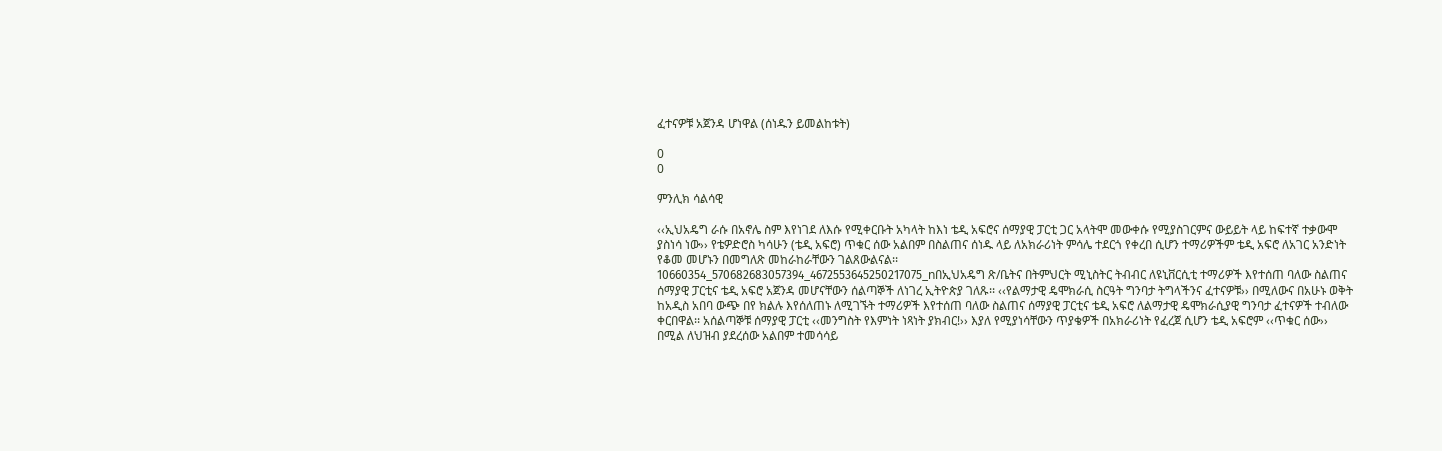ፈተናዎቹ አጀንዳ ሆነዋል (ሰነዱን ይመልከቱት)

0
0

ምንሊክ ሳልሳዊ

‹‹ኢህአዴግ ራሱ በአኖሌ ስም እየነገደ ለእሱ የሚቀርቡት አካላት ከእነ ቴዲ አፍሮና ሰማያዊ ፓርቲ ጋር አላትሞ መውቀሱ የሚያስገርምና ውይይት ላይ ከፍተኛ ተቃውሞ ያስነሳ ነው›› የቴዎድሮስ ካሳሁን (ቴዲ አፍሮ) ጥቁር ሰው አልበም በስልጠና ሰነዱ ላይ ለአክራሪነት ምሳሌ ተደርጎ የቀረበ ሲሆን ተማሪዎችም ቴዲ አፍሮ ለአገር አንድነት የቆመ መሆኑን በመግለጽ መከራከራቸውን ገልጸውልናል፡፡
10660354_570682683057394_4672553645250217075_nበኢህአዴግ ጽ/ቤትና በትምህርት ሚኒስትር ትብብር ለዩኒቨርሲቲ ተማሪዎች እየተሰጠ ባለው ስልጠና ሰማያዊ ፓርቲና ቴዲ አፍሮ አጀንዳ መሆናቸውን ሰልጣኞች ለነገረ ኢትዮጵያ ገለጹ፡፡ ‹‹የልማታዊ ዴሞክራሲ ስርዓት ግንባታ ትግላችንና ፈተናዎቹ›› በሚለውና በአሁኑ ወቅት ከአዲስ አበባ ውጭ በየ ክልሉ እየሰለጠኑ ለሚገኙት ተማሪዎች እየተሰጠ ባለው ስልጠና ሰማያዊ ፓርቲና ቴዲ አፍሮ ለልማታዊ ዴሞክራሲያዊ ግንባታ ፈተናዎች ተብለው ቀርበዋል፡፡ አሰልጣኞቹ ሰማያዊ ፓርቲ ‹‹መንግስት የእምነት ነጻነት ያክብር!›› እያለ የሚያነሳቸውን ጥያቄዎች በአክራሪነት የፈረጀ ሲሆን ቴዲ አፍሮም ‹‹ጥቁር ሰው›› በሚል ለህዝብ ያደረሰው አልበም ተመሳሳይ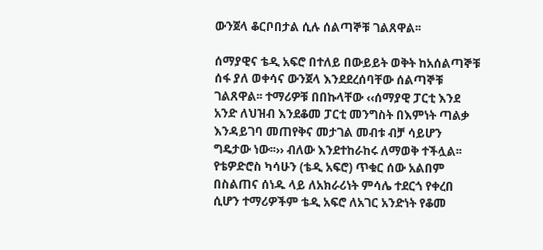ውንጀላ ቆርቦበታል ሲሉ ሰልጣኞቹ ገልጸዋል፡፡

ሰማያዊና ቴዲ አፍሮ በተለይ በውይይት ወቅት ከአሰልጣኞቹ ሰፋ ያለ ወቀሳና ውንጀላ እንደደረሰባቸው ሰልጣኞቹ ገልጸዋል፡፡ ተማሪዎቹ በበኩላቸው ‹‹ሰማያዊ ፓርቲ እንደ አንድ ለህዝብ እንደቆመ ፓርቲ መንግስት በእምነት ጣልቃ እንዳይገባ መጠየቅና መታገል መብቱ ብቻ ሳይሆን ግዴታው ነው፡፡›› ብለው እንደተከራከሩ ለማወቅ ተችሏል፡፡ የቴዎድሮስ ካሳሁን (ቴዲ አፍሮ) ጥቁር ሰው አልበም በስልጠና ሰነዱ ላይ ለአክራሪነት ምሳሌ ተደርጎ የቀረበ ሲሆን ተማሪዎችም ቴዲ አፍሮ ለአገር አንድነት የቆመ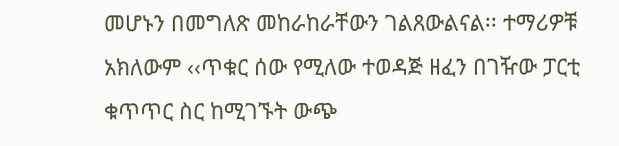መሆኑን በመግለጽ መከራከራቸውን ገልጸውልናል፡፡ ተማሪዎቹ አክለውም ‹‹ጥቁር ሰው የሚለው ተወዳጅ ዘፈን በገዥው ፓርቲ ቁጥጥር ስር ከሚገኙት ውጭ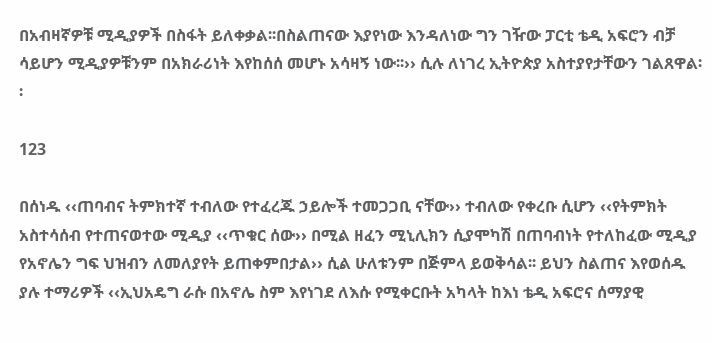በአብዛኛዎቹ ሚዲያዎች በስፋት ይለቀቃል፡፡በስልጠናው እያየነው እንዳለነው ግን ገዥው ፓርቲ ቴዲ አፍሮን ብቻ ሳይሆን ሚዲያዎቹንም በአክራሪነት እየከሰሰ መሆኑ አሳዛኝ ነው፡፡›› ሲሉ ለነገረ ኢትዮጵያ አስተያየታቸውን ገልጸዋል፡፡

123

በሰነዱ ‹‹ጠባብና ትምክተኛ ተብለው የተፈረጁ ኃይሎች ተመጋጋቢ ናቸው›› ተብለው የቀረቡ ሲሆን ‹‹የትምክት አስተሳሰብ የተጠናወተው ሚዲያ ‹‹ጥቁር ሰው›› በሚል ዘፈን ሚኒሊክን ሲያሞካሽ በጠባብነት የተለከፈው ሚዲያ የአኖሌን ግፍ ህዝብን ለመለያየት ይጠቀምበታል›› ሲል ሁለቱንም በጅምላ ይወቅሳል፡፡ ይህን ስልጠና እየወሰዱ ያሉ ተማሪዎች ‹‹ኢህአዴግ ራሱ በአኖሌ ስም እየነገደ ለእሱ የሚቀርቡት አካላት ከእነ ቴዲ አፍሮና ሰማያዊ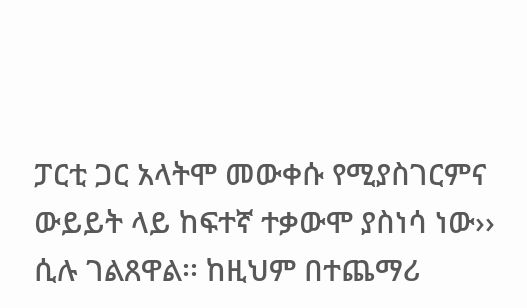ፓርቲ ጋር አላትሞ መውቀሱ የሚያስገርምና ውይይት ላይ ከፍተኛ ተቃውሞ ያስነሳ ነው›› ሲሉ ገልጸዋል፡፡ ከዚህም በተጨማሪ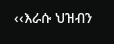‹‹እራሱ ህዝብን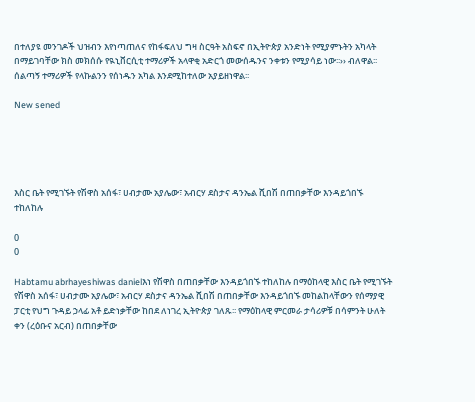በተለያዩ መንገዶች ህዝብን እየነጣጠለና የከፋፍለህ ግዛ ስርዓት አስፍኖ በኢትዮጵያ አንድነት የሚያምኑትን አካላት በማይገባቸው ክስ መክሰሱ የዪኒቨርሲቲ ተማሪዎች አላዋቂ አድርጎ መውሰዱንና ንቀቱን የሚያሳይ ነው፡፡›› ብለዋል፡፡ ሰልጣኝ ተማሪዎች የላኩልንን የሰነዱን አካል እንደሚከተለው አያይዘነዋል፡፡

New sened





እስር ቤት የሚገኙት የሽዋስ አሰፋ፣ ሀብታሙ አያሌው፣ አብርሃ ደስታና ዳንኤል ሺበሽ በጠበቃቸው እንዳይጎበኙ ተከለከሉ

0
0

Habtamu abrhayeshiwas danielእነ የሽዋስ በጠበቃቸው እንዳይጎበኙ ተከለከሉ በማዕከላዊ እስር ቤት የሚገኙት የሽዋስ አሰፋ፣ ሀብታሙ አያሌው፣ አብርሃ ደስታና ዳንኤል ሺበሽ በጠበቃቸው እንዳይጎበኙ መከልከላቸውን የሰማያዊ ፓርቲ የህግ ጉዳይ ኃላፊ አቶ ይድነቃቸው ከበደ ለነገረ ኢትዮጵያ ገለጹ፡፡ የማዕከላዊ ምርመራ ታሳሪዎቹ በሳምንት ሁለት ቀን (ረዕቡና አርብ) በጠበቃቸው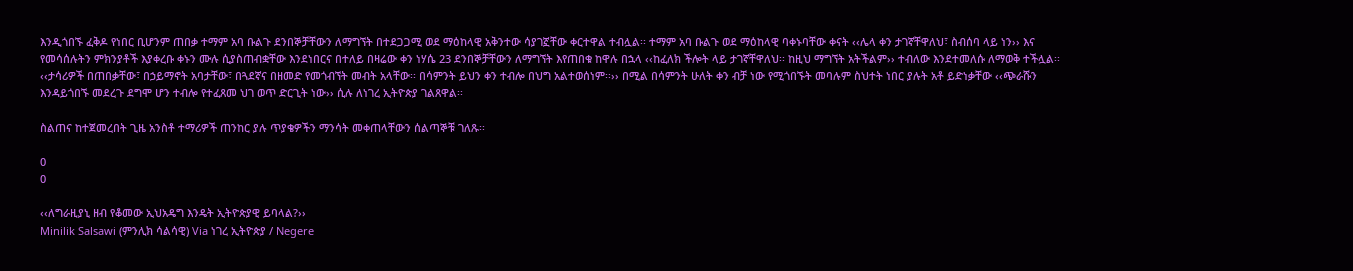እንዲጎበኙ ፈቅዶ የነበር ቢሆንም ጠበቃ ተማም አባ ቡልጉ ደንበኞቻቸውን ለማግኘት በተደጋጋሚ ወደ ማዕከላዊ አቅንተው ሳያገኟቸው ቀርተዋል ተብሏል፡፡ ተማም አባ ቡልጉ ወደ ማዕከላዊ ባቀኑባቸው ቀናት ‹‹ሌላ ቀን ታገኛቸዋለህ፣ ስብሰባ ላይ ነን›› እና የመሳሰሉትን ምክንያቶች እያቀረቡ ቀኑን ሙሉ ሲያስጠብቋቸው እንደነበርና በተለይ በዛሬው ቀን ነሃሴ 23 ደንበኞቻቸውን ለማግኘት እየጠበቁ ከዋሉ በኋላ ‹‹ከፈለክ ችሎት ላይ ታገኛቸዋለህ፡፡ ከዚህ ማግኘት አትችልም›› ተብለው እንደተመለሱ ለማወቅ ተችሏል፡፡ ‹‹ታሳሪዎች በጠበቃቸው፣ በኃይማኖት አባታቸው፣ በጓደኛና በዘመድ የመጎብኘት መብት አላቸው፡፡ በሳምንት ይህን ቀን ተብሎ በህግ አልተወሰነም፡፡›› በሚል በሳምንት ሁለት ቀን ብቻ ነው የሚጎበኙት መባሉም ስህተት ነበር ያሉት አቶ ይድነቃቸው ‹‹ጭራሹን እንዳይጎበኙ መደረጉ ደግሞ ሆን ተብሎ የተፈጸመ ህገ ወጥ ድርጊት ነው›› ሲሉ ለነገረ ኢትዮጵያ ገልጸዋል፡፡

ስልጠና ከተጀመረበት ጊዜ አንስቶ ተማሪዎች ጠንከር ያሉ ጥያቄዎችን ማንሳት መቀጠላቸውን ሰልጣኞቹ ገለጹ፡፡

0
0

‹‹ለግራዚያኒ ዘብ የቆመው ኢህአዴግ እንዴት ኢትዮጵያዊ ይባላል?››
Minilik Salsawi (ምንሊክ ሳልሳዊ) Via ነገረ ኢትዮጵያ / Negere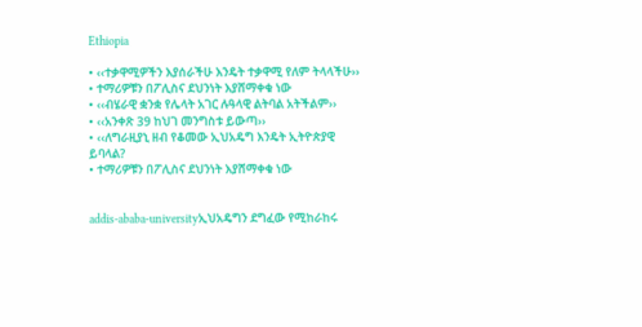Ethiopia

• ‹‹ተቃዋሚዎችን እያሰራችሁ እንዴት ተቃዋሚ የለም ትላላችሁ››
• ተማሪዎቹን በፖሊስና ደህንነት እያሸማቀቁ ነው
• ‹‹ብሄራዊ ቋንቋ የሌላት አገር ሉዓላዊ ልትባል አትችልም››
• ‹‹አንቀጽ 39 ከህገ መንግስቱ ይውጣ››
• ‹‹ለግራዚያኒ ዘብ የቆመው ኢህአዴግ እንዴት ኢትዮጵያዊ ይባላል?
• ተማሪዎቹን በፖሊስና ደህንነት እያሸማቀቁ ነው


addis-ababa-universityኢህአዴግን ደግፈው የሚከራከሩ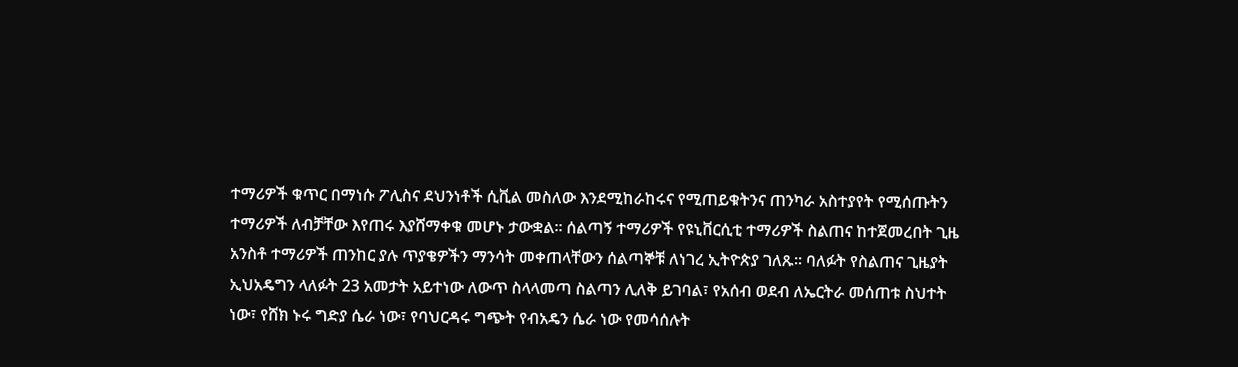ተማሪዎች ቁጥር በማነሱ ፖሊስና ደህንነቶች ሲቪል መስለው እንደሚከራከሩና የሚጠይቁትንና ጠንካራ አስተያየት የሚሰጡትን ተማሪዎች ለብቻቸው እየጠሩ እያሸማቀቁ መሆኑ ታውቋል፡፡ ሰልጣኝ ተማሪዎች የዩኒቨርሲቲ ተማሪዎች ስልጠና ከተጀመረበት ጊዜ አንስቶ ተማሪዎች ጠንከር ያሉ ጥያቄዎችን ማንሳት መቀጠላቸውን ሰልጣኞቹ ለነገረ ኢትዮጵያ ገለጹ፡፡ ባለፉት የስልጠና ጊዜያት ኢህአዴግን ላለፉት 23 አመታት አይተነው ለውጥ ስላላመጣ ስልጣን ሊለቅ ይገባል፣ የአሰብ ወደብ ለኤርትራ መሰጠቱ ስህተት ነው፣ የሸክ ኑሩ ግድያ ሴራ ነው፣ የባህርዳሩ ግጭት የብአዴን ሴራ ነው የመሳሰሉት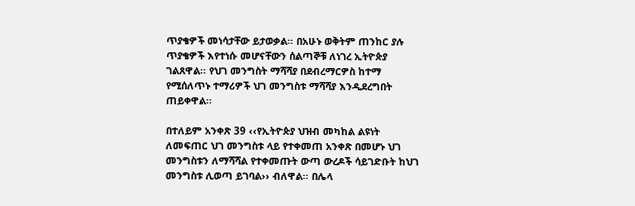ጥያቄዎች መነሳታቸው ይታወቃል፡፡ በአሁኑ ወቅትም ጠንከር ያሉ ጥያቄዎች እየተነሱ መሆናቸውን ሰልጣኞቹ ለነገረ ኢትዮጵያ ገልጸዋል፡፡ የህገ መንግስት ማሻሻያ በደብረማርዎስ ከተማ የሚሰለጥኑ ተማሪዎች ህገ መንግስቱ ማሻሻያ እንዲደረግበት ጠይቀዋል፡፡

በተለይም አንቀጽ 39 ‹‹የኢትዮጵያ ህዝብ መካከል ልዩነት ለመፍጠር ህገ መንግስቱ ላይ የተቀመጠ አንቀጽ በመሆኑ ህገ መንግስቱን ለማሻሻል የተቀመጡት ውጣ ውረዶች ሳይገድቡት ከህገ መንግስቱ ሊወጣ ይገባል›› ብለዋል፡፡ በሌላ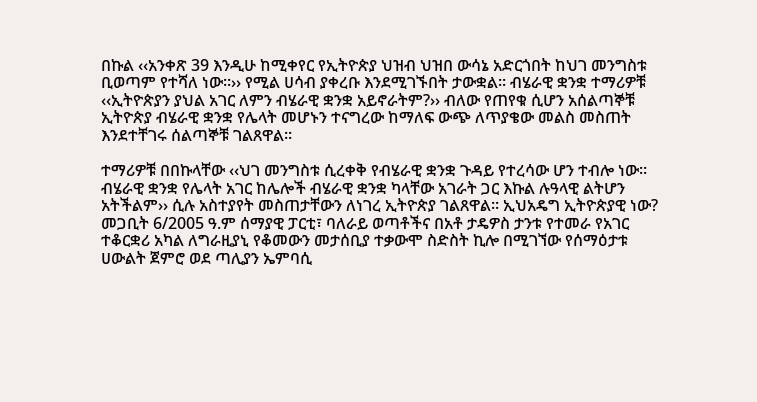በኩል ‹‹አንቀጽ 39 እንዲሁ ከሚቀየር የኢትዮጵያ ህዝብ ህዝበ ውሳኔ አድርጎበት ከህገ መንግስቱ ቢወጣም የተሻለ ነው፡፡›› የሚል ሀሳብ ያቀረቡ እንደሚገኙበት ታውቋል፡፡ ብሄራዊ ቋንቋ ተማሪዎቹ ‹‹ኢትዮጵያን ያህል አገር ለምን ብሄራዊ ቋንቋ አይኖራትም?›› ብለው የጠየቁ ሲሆን አሰልጣኞቹ ኢትዮጵያ ብሄራዊ ቋንቋ የሌላት መሆኑን ተናግረው ከማለፍ ውጭ ለጥያቄው መልስ መስጠት እንደተቸገሩ ሰልጣኞቹ ገልጸዋል፡፡

ተማሪዎቹ በበኩላቸው ‹‹ህገ መንግስቱ ሲረቀቅ የብሄራዊ ቋንቋ ጉዳይ የተረሳው ሆን ተብሎ ነው፡፡ ብሄራዊ ቋንቋ የሌላት አገር ከሌሎች ብሄራዊ ቋንቋ ካላቸው አገራት ጋር እኩል ሉዓላዊ ልትሆን አትችልም›› ሲሉ አስተያየት መስጠታቸውን ለነገረ ኢትዮጵያ ገልጸዋል፡፡ ኢህአዴግ ኢትዮጵያዊ ነው? መጋቢት 6/2005 ዓ.ም ሰማያዊ ፓርቲ፣ ባለራይ ወጣቶችና በአቶ ታዴዎስ ታንቱ የተመራ የአገር ተቆርቋሪ አካል ለግራዚያኒ የቆመውን መታሰቢያ ተቃውሞ ስድስት ኪሎ በሚገኘው የሰማዕታቱ ሀውልት ጀምሮ ወደ ጣሊያን ኤምባሲ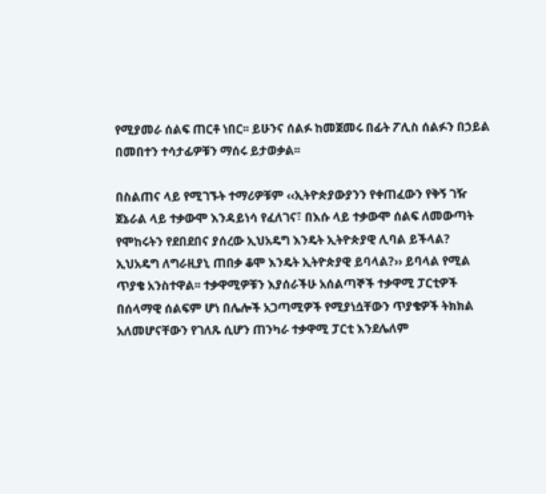የሚያመራ ሰልፍ ጠርቶ ነበር፡፡ ይሁንና ሰልፉ ከመጀመሩ በፊት ፖሊስ ሰልፉን በኃይል በመበተን ተሳታፊዎቹን ማሰሩ ይታወቃል፡፡

በስልጠና ላይ የሚገኙት ተማሪዎቹም ‹‹ኢትዮጵያውያንን የቀጠፈውን የቅኝ ገዥ ጀኔራል ላይ ተቃውሞ እንዳይነሳ የፈለገና፣ በእሱ ላይ ተቃውሞ ሰልፍ ለመውጣት የሞከሩትን የደበደበና ያሰረው ኢህአዴግ እንዴት ኢትዮጵያዊ ሊባል ይችላል? ኢህአዴግ ለግራዚያኒ ጠበቃ ቆሞ እንዴት ኢትዮጵያዊ ይባላል?›› ይባላል የሚል ጥያቄ አንስተዋል፡፡ ተቃዋሚዎቹን እያሰራችሁ አሰልጣኞች ተቃዋሚ ፓርቲዎች በሰላማዊ ሰልፍም ሆነ በሌሎች አጋጣሚዎች የሚያነሷቸውን ጥያቄዎች ትክክል አለመሆናቸውን የገለጹ ሲሆን ጠንካራ ተቃዋሚ ፓርቲ እንደሌለም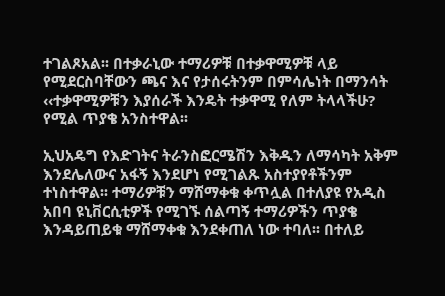ተገልጾአል፡፡ በተቃራኒው ተማሪዎቹ በተቃዋሚዎቹ ላይ የሚደርስባቸውን ጫና እና የታሰሩትንም በምሳሌነት በማንሳት ‹‹ተቃዋሚዎቹን እያሰራች እንዴት ተቃዋሚ የለም ትላላችሁ? የሚል ጥያቄ አንስተዋል፡፡

ኢህአዴግ የእድገትና ትራንስፎርሜሽን እቅዱን ለማሳካት አቅም እንደሌለውና አፋኝ እንደሆነ የሚገልጹ አስተያየቶችንም ተነስተዋል፡፡ ተማሪዎቹን ማሸማቀቁ ቀጥሏል በተለያዩ የአዲስ አበባ ዩኒቨርሲቲዎች የሚገኙ ሰልጣኝ ተማሪዎችን ጥያቄ እንዳይጠይቁ ማሸማቀቁ እንደቀጠለ ነው ተባለ፡፡ በተለይ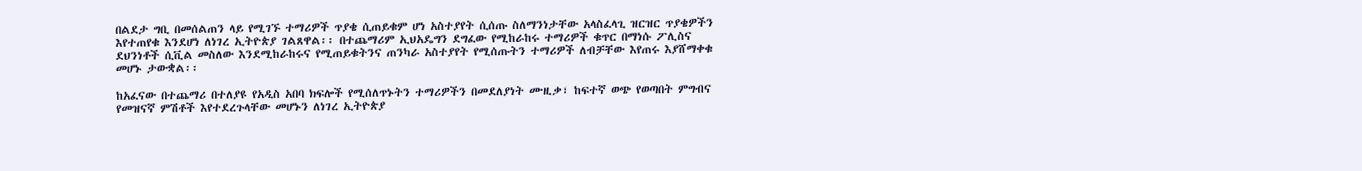በልደታ ግቢ በመሰልጠን ላይ የሚገኙ ተማሪዎች ጥያቄ ሲጠይቁም ሆነ አስተያየት ሲሰጡ ስለማንነታቸው አላስፈላጊ ዝርዝር ጥያቄዎችን እየተጠየቁ እንደሆነ ለነገረ ኢትዮጵያ ገልጸዋል፡፡ በተጨማሪም ኢህአዴግን ደግፈው የሚከራከሩ ተማሪዎች ቁጥር በማነሱ ፖሊስና ደህንነቶች ሲቪል መስለው እንደሚከራከሩና የሚጠይቁትንና ጠንካራ አስተያየት የሚሰጡትን ተማሪዎች ለብቻቸው እየጠሩ እያሸማቀቁ መሆኑ ታውቋል፡፡

ከአፈናው በተጨማሪ በተለያዩ የአዲስ አበባ ክፍሎች የሚሰለጥኑትን ተማሪዎችን በመደለያነት ሙዚቃ፣ ከፍተኛ ወጭ የወጣበት ምግብና የመዝናኛ ምሽቶች እየተደረጉላቸው መሆኑን ለነገረ ኢትዮጵያ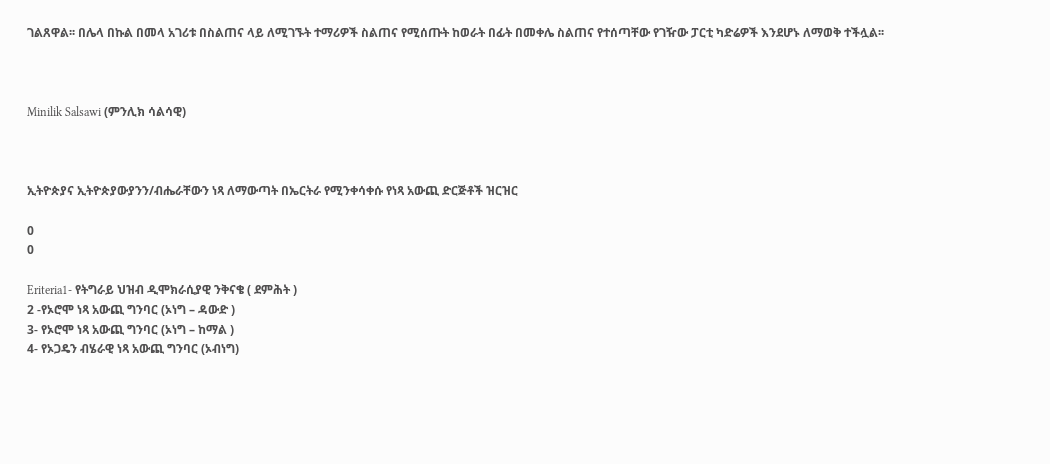ገልጸዋል፡፡ በሌላ በኩል በመላ አገሪቱ በስልጠና ላይ ለሚገኙት ተማሪዎች ስልጠና የሚሰጡት ከወራት በፊት በመቀሌ ስልጠና የተሰጣቸው የገዥው ፓርቲ ካድሬዎች እንደሆኑ ለማወቅ ተችሏል፡፡



Minilik Salsawi (ምንሊክ ሳልሳዊ)



ኢትዮጵያና ኢትዮጵያውያንን/ብሔራቸውን ነጻ ለማውጣት በኤርትራ የሚንቀሳቀሱ የነጻ አውጪ ድርጅቶች ዝርዝር

0
0

Eriteria1- የትግራይ ህዝብ ዲሞክራሲያዊ ንቅናቄ ( ደምሕት )
2 -የኦሮሞ ነጻ አውጪ ግንባር (ኦነግ – ዳውድ )
3- የኦሮሞ ነጻ አውጪ ግንባር (ኦነግ – ከማል )
4- የኦጋዴን ብሄራዊ ነጻ አውጪ ግንባር (ኦብነግ)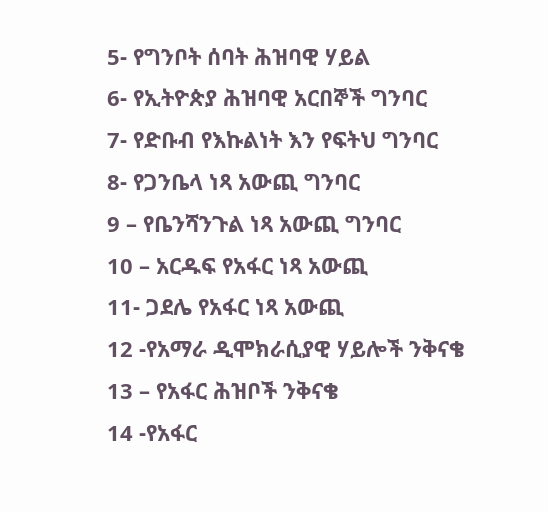5- የግንቦት ሰባት ሕዝባዊ ሃይል
6- የኢትዮጵያ ሕዝባዊ አርበኞች ግንባር
7- የድቡብ የእኩልነት እን የፍትህ ግንባር
8- የጋንቤላ ነጻ አውጪ ግንባር
9 – የቤንሻንጉል ነጻ አውጪ ግንባር
10 – አርዱፍ የአፋር ነጻ አውጪ
11- ጋደሌ የአፋር ነጻ አውጪ
12 -የአማራ ዲሞክራሲያዊ ሃይሎች ንቅናቄ
13 – የአፋር ሕዝቦች ንቅናቄ
14 -የአፋር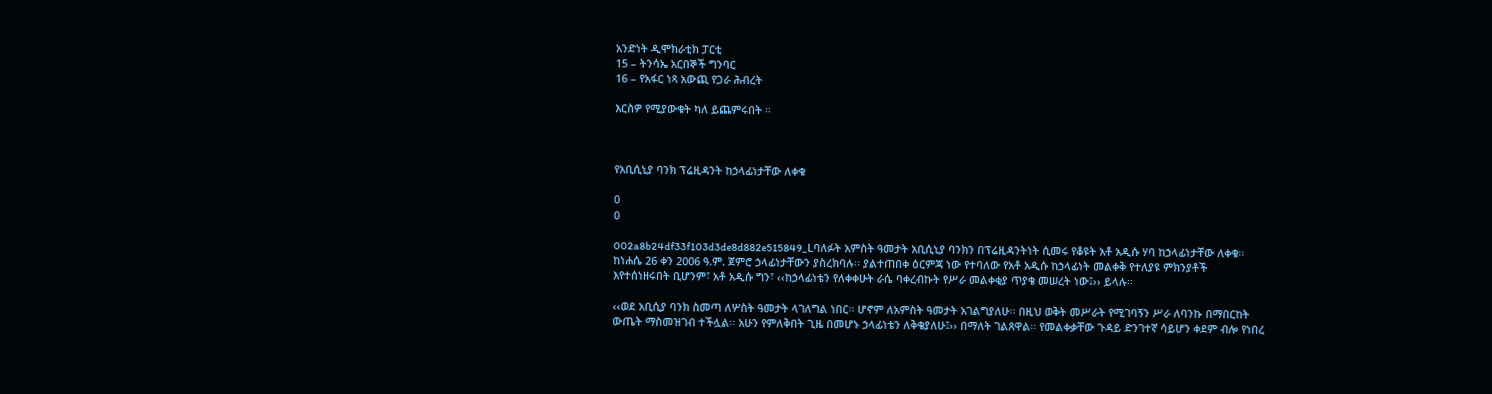አንድነት ዲሞክራቲክ ፓርቲ
15 – ትንሳኤ አርበኞች ግንባር
16 – የአፋር ነጻ አውጪ የጋራ ሕብረት

እርስዎ የሚያውቁት ካለ ይጨምሩበት ።



የአቢሲኒያ ባንክ ፕሬዚዳንት ከኃላፊነታቸው ለቀቁ

0
0

002a8b24df33f103d3de8d882e515849_Lባለፉት አምስት ዓመታት አቢሲኒያ ባንክን በፕሬዚዳንትነት ሲመሩ የቆዩት አቶ አዲሱ ሃባ ከኃላፊነታቸው ለቀቁ፡፡ ከነሐሴ 26 ቀን 2006 ዓ.ም. ጀምሮ ኃላፊነታቸውን ያስረክባሉ፡፡ ያልተጠበቀ ዕርምጃ ነው የተባለው የአቶ አዲሱ ከኃላፊነት መልቀቅ የተለያዩ ምክንያቶች እየተሰነዘሩበት ቢሆንም፣ አቶ አዲሱ ግን፣ ‹‹ከኃላፊነቴን የለቀቀሁት ራሴ ባቀረብኩት የሥራ መልቀቂያ ጥያቄ መሠረት ነው፤›› ይላሉ፡፡

‹‹ወደ አቢሲያ ባንክ ስመጣ ለሦስት ዓመታት ላገለግል ነበር፡፡ ሆኖም ለአምስት ዓመታት አገልግያለሁ፡፡ በዚህ ወቅት መሥራት የሚገባኝን ሥራ ለባንኩ በማበርከት ውጤት ማስመዝገብ ተችሏል፡፡ አሁን የምለቅበት ጊዜ በመሆኑ ኃላፊነቴን ለቅቄያለሁ፤›› በማለት ገልጸዋል፡፡ የመልቀቃቸው ጉዳይ ድንገተኛ ሳይሆን ቀደም ብሎ የነበረ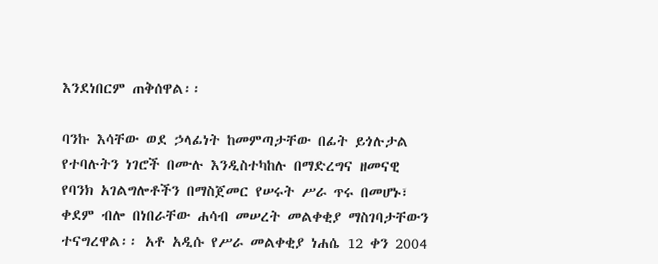እንደነበርም ጠቅሰዋል፡፡

ባንኩ እሳቸው ወደ ኃላፊነት ከመምጣታቸው በፊት ይጎሉታል የተባሉትን ነገሮች በሙሉ እንዲስተካከሉ በማድረግና ዘመናዊ የባንክ አገልግሎቶችን በማስጀመር የሠሩት ሥራ ጥሩ በመሆኑ፣ ቀደም ብሎ በነበራቸው ሐሳብ መሠረት መልቀቂያ ማስገባታቸውን ተናግረዋል፡፡ አቶ አዲሱ የሥራ መልቀቂያ ነሐሴ 12 ቀን 2004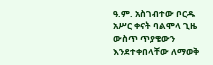ዓ.ም. አስገብተው ቦርዱ አሥር ቀናት ባልሞላ ጊዜ ውስጥ ጥያቄውን እንደተቀበላቸው ለማወቅ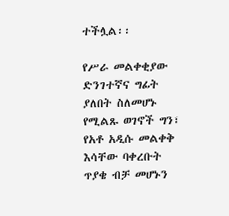ተችሏል፡፡

የሥራ መልቀቂያው ድንገተኛና ግፊት ያለበት ስለመሆኑ የሚልጹ ወገኖች ግን፣ የአቶ አዲሱ መልቀቅ እሳቸው ባቀረቡት ጥያቄ ብቻ መሆኑን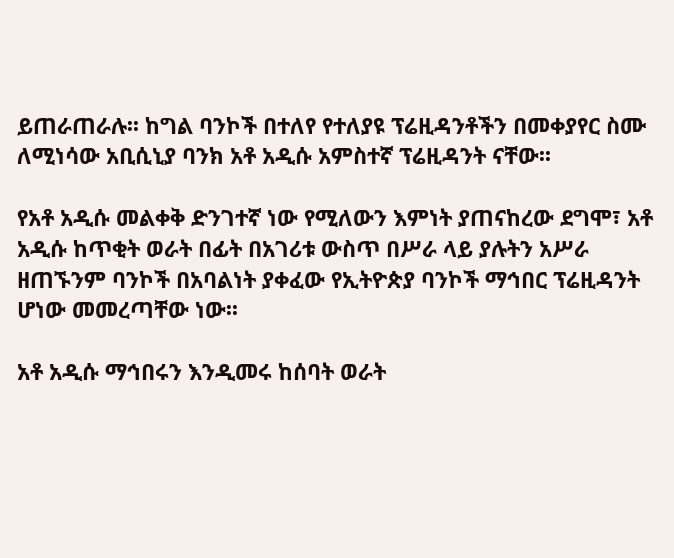ይጠራጠራሉ፡፡ ከግል ባንኮች በተለየ የተለያዩ ፕሬዚዳንቶችን በመቀያየር ስሙ ለሚነሳው አቢሲኒያ ባንክ አቶ አዲሱ አምስተኛ ፕሬዚዳንት ናቸው፡፡

የአቶ አዲሱ መልቀቅ ድንገተኛ ነው የሚለውን እምነት ያጠናከረው ደግሞ፣ አቶ አዲሱ ከጥቂት ወራት በፊት በአገሪቱ ውስጥ በሥራ ላይ ያሉትን አሥራ ዘጠኙንም ባንኮች በአባልነት ያቀፈው የኢትዮጵያ ባንኮች ማኅበር ፕሬዚዳንት ሆነው መመረጣቸው ነው፡፡

አቶ አዲሱ ማኅበሩን እንዲመሩ ከሰባት ወራት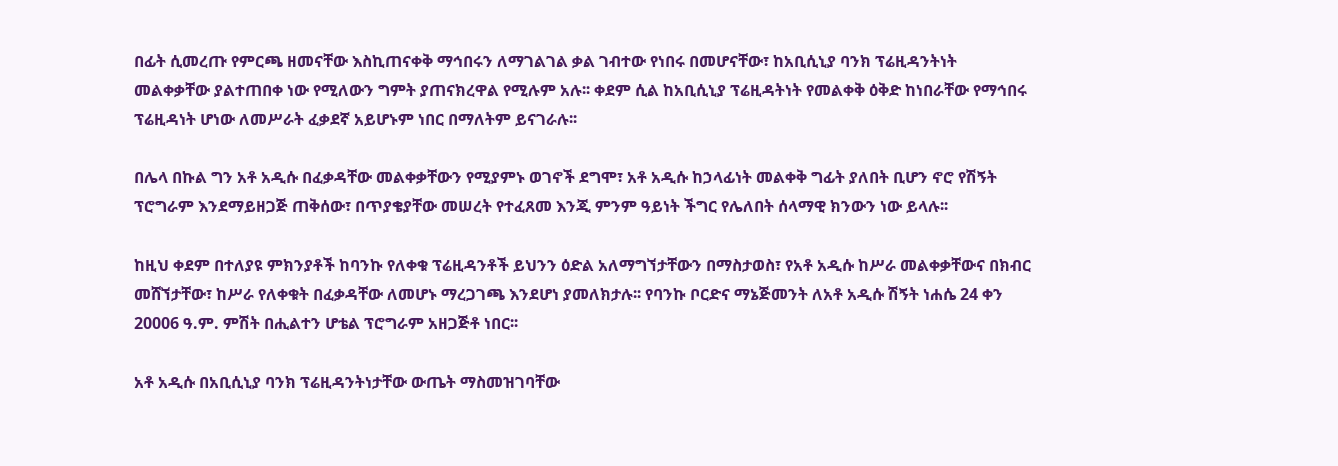በፊት ሲመረጡ የምርጫ ዘመናቸው እስኪጠናቀቅ ማኅበሩን ለማገልገል ቃል ገብተው የነበሩ በመሆናቸው፣ ከአቢሲኒያ ባንክ ፕሬዚዳንትነት መልቀቃቸው ያልተጠበቀ ነው የሚለውን ግምት ያጠናክረዋል የሚሉም አሉ፡፡ ቀደም ሲል ከአቢሲኒያ ፕሬዚዳትነት የመልቀቅ ዕቅድ ከነበራቸው የማኅበሩ ፕሬዚዳነት ሆነው ለመሥራት ፈቃደኛ አይሆኑም ነበር በማለትም ይናገራሉ፡፡

በሌላ በኩል ግን አቶ አዲሱ በፈቃዳቸው መልቀቃቸውን የሚያምኑ ወገኖች ደግሞ፣ አቶ አዲሱ ከኃላፊነት መልቀቅ ግፊት ያለበት ቢሆን ኖሮ የሽኝት ፕሮግራም እንደማይዘጋጅ ጠቅሰው፣ በጥያቄያቸው መሠረት የተፈጸመ እንጂ ምንም ዓይነት ችግር የሌለበት ሰላማዊ ክንውን ነው ይላሉ፡፡

ከዚህ ቀደም በተለያዩ ምክንያቶች ከባንኩ የለቀቁ ፕሬዚዳንቶች ይህንን ዕድል አለማግኘታቸውን በማስታወስ፣ የአቶ አዲሱ ከሥራ መልቀቃቸውና በክብር መሸኘታቸው፣ ከሥራ የለቀቁት በፈቃዳቸው ለመሆኑ ማረጋገጫ እንደሆነ ያመለክታሉ፡፡ የባንኩ ቦርድና ማኔጅመንት ለአቶ አዲሱ ሽኝት ነሐሴ 24 ቀን 20006 ዓ.ም. ምሽት በሒልተን ሆቴል ፕሮግራም አዘጋጅቶ ነበር፡፡

አቶ አዲሱ በአቢሲኒያ ባንክ ፕሬዚዳንትነታቸው ውጤት ማስመዝገባቸው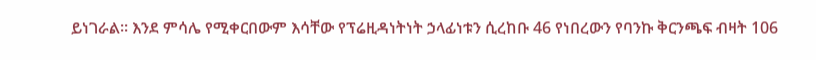ይነገራል፡፡ እንደ ምሳሌ የሚቀርበውም እሳቸው የፕሬዚዳነትነት ኃላፊነቱን ሲረከቡ 46 የነበረውን የባንኩ ቅርንጫፍ ብዛት 106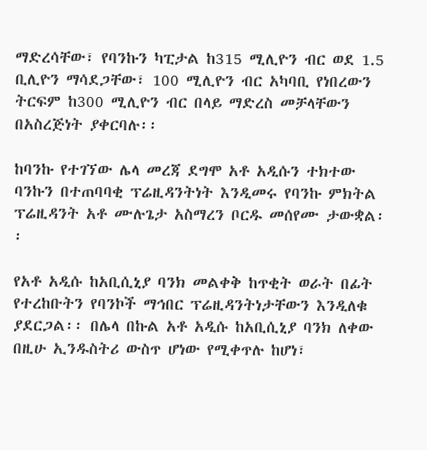ማድረሳቸው፣ የባንኩን ካፒታል ከ315 ሚሊዮን ብር ወደ 1.5 ቢሊዮን ማሳደጋቸው፣ 100 ሚሊዮን ብር አካባቢ የነበረውን ትርፍም ከ300 ሚሊዮን ብር በላይ ማድረስ መቻላቸውን በአስረጅነት ያቀርባሉ፡፡

ከባንኩ የተገኘው ሌላ መረጃ ደግሞ አቶ አዲሱን ተክተው ባንኩን በተጠባባቂ ፕሬዚዳንትነት እንዲመሩ የባንኩ ምክትል ፕሬዚዳንት አቶ ሙሉጌታ አስማረን ቦርዱ መሰየሙ ታውቋል፡፡

የአቶ አዲሱ ከአቢሲኒያ ባንክ መልቀቅ ከጥቂት ወራት በፊት የተረከቡትን የባንኮች ማኅበር ፕሬዚዳንትነታቸውን እንዲለቁ ያደርጋል፡፡ በሌላ በኩል አቶ አዲሱ ከአቢሲኒያ ባንክ ለቀው በዚሁ ኢንዱስትሪ ውስጥ ሆነው የሚቀጥሉ ከሆነ፣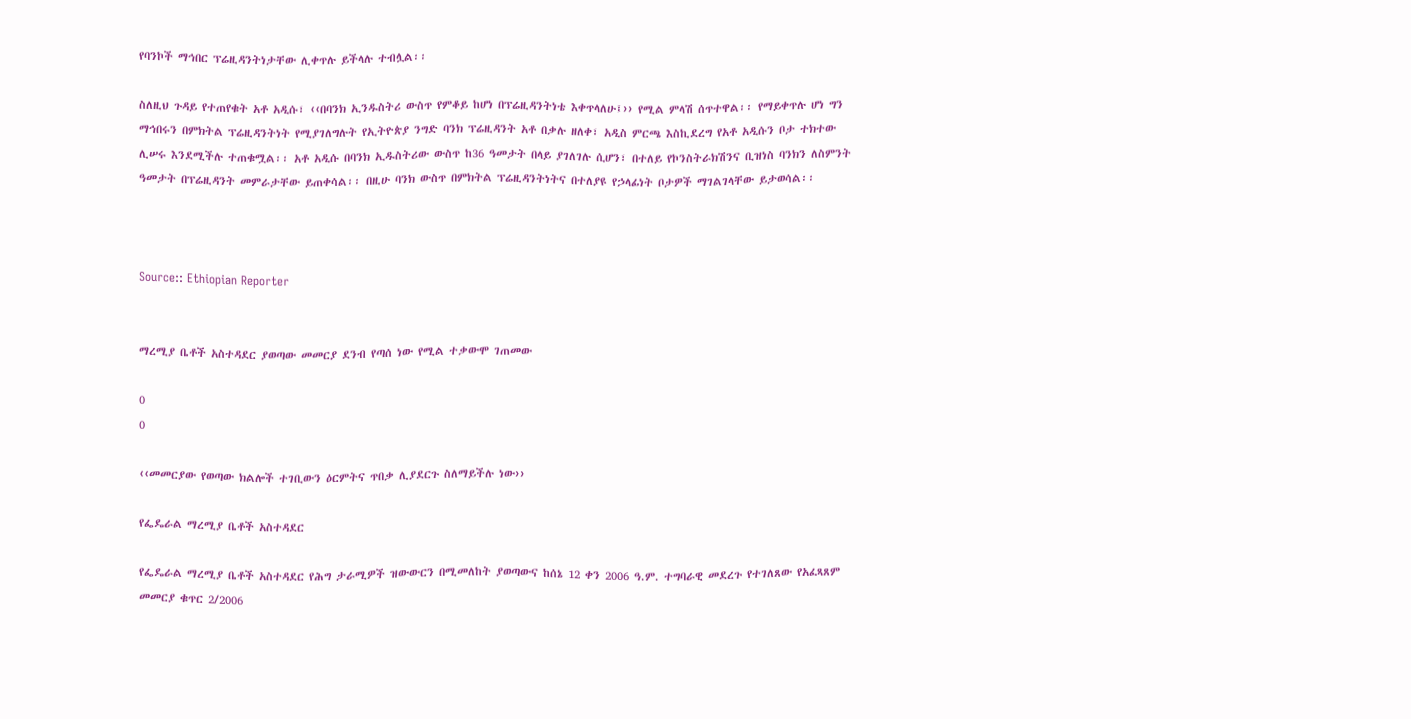የባንኮች ማኅበር ፕሬዚዳንትነታቸው ሊቀጥሉ ይችላሉ ተብሏል፡፡

ስለዚህ ጉዳይ የተጠየቁት አቶ አዲሱ፣ ‹‹በባንክ ኢንዱስትሪ ውስጥ የምቆይ ከሆነ በፕሬዚዳንትነቴ እቀጥላለሁ፤›› የሚል ምላሽ ሰጥተዋል፡፡ የማይቀጥሉ ሆነ ግን ማኅበሩን በምክትል ፕሬዚዳንትነት የሚያገለግሉት የኢትዮጵያ ንግድ ባንክ ፕሬዚዳንት አቶ በቃሉ ዘለቀ፣ አዲስ ምርጫ እስኪደረግ የአቶ አዲሱን ቦታ ተክተው ሊሠሩ እንደሚችሉ ተጠቁሟል፡፡ አቶ አዲሱ በባንክ ኢዱስትሪው ውስጥ ከ36 ዓመታት በላይ ያገለገሉ ሲሆን፣ በተለይ የኮንስትራክሽንና ቢዝነስ ባንክን ለስምንት ዓመታት በፕሬዚዳንት መምራታቸው ይጠቀሳል፡፡ በዚሁ ባንክ ውስጥ በምክትል ፕሬዚዳንትነትና በተለያዩ የኃላፊነት ቦታዎች ማገልገላቸው ይታወሳል፡፡



Source:: Ethiopian Reporter


ማረሚያ ቤቶች አስተዳደር ያወጣው መመርያ ደንብ የጣሰ ነው የሚል ተቃውሞ ገጠመው

0
0

‹‹መመርያው የወጣው ክልሎች ተገቢውን ዕርምትና ጥበቃ ሊያደርጉ ስለማይችሉ ነው››

የፌዴራል ማረሚያ ቤቶች አስተዳደር

የፌዴራል ማረሚያ ቤቶች አስተዳደር የሕግ ታራሚዎች ዝውውርን በሚመለከት ያወጣውና ከሰኔ 12 ቀን 2006 ዓ.ም. ተግባራዊ መደረጉ የተገለጸው የአፈጻጸም መመርያ ቁጥር 2/2006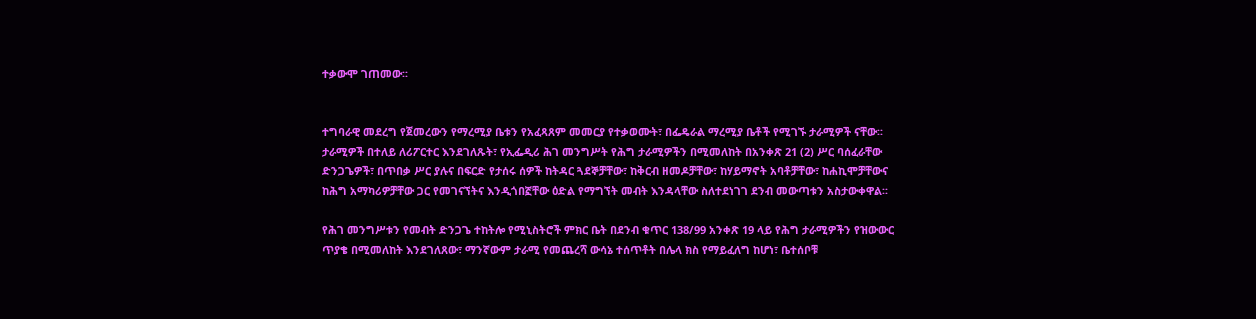ተቃውሞ ገጠመው፡፡


ተግባራዊ መደረግ የጀመረውን የማረሚያ ቤቱን የአፈጻጸም መመርያ የተቃወሙት፣ በፌዴራል ማረሚያ ቤቶች የሚገኙ ታራሚዎች ናቸው፡፡ ታራሚዎች በተለይ ለሪፖርተር እንደገለጹት፣ የኢፌዲሪ ሕገ መንግሥት የሕግ ታራሚዎችን በሚመለከት በአንቀጽ 21 (2) ሥር ባሰፈራቸው ድንጋጌዎች፣ በጥበቃ ሥር ያሉና በፍርድ የታሰሩ ሰዎች ከትዳር ጓደኞቻቸው፣ ከቅርብ ዘመዶቻቸው፣ ከሃይማኖት አባቶቻቸው፣ ከሐኪሞቻቸውና ከሕግ አማካሪዎቻቸው ጋር የመገናኘትና እንዲጎበኟቸው ዕድል የማግኘት መብት እንዳላቸው ስለተደነገገ ደንብ መውጣቱን አስታውቀዋል፡፡

የሕገ መንግሥቱን የመብት ድንጋጌ ተከትሎ የሚኒስትሮች ምክር ቤት በደንብ ቁጥር 138/99 አንቀጽ 19 ላይ የሕግ ታራሚዎችን የዝውውር ጥያቄ በሚመለከት እንደገለጸው፣ ማንኛውም ታራሚ የመጨረሻ ውሳኔ ተሰጥቶት በሌላ ክስ የማይፈለግ ከሆነ፣ ቤተሰቦቹ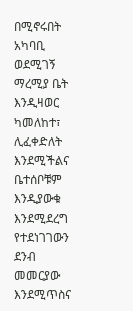በሚኖሩበት አካባቢ ወደሚገኝ ማረሚያ ቤት እንዲዛወር ካመለከተ፣ ሊፈቀድለት እንደሚችልና ቤተሰቦቹም እንዲያውቁ እንደሚደረግ የተደነገገውን ደንብ መመርያው እንደሚጥስና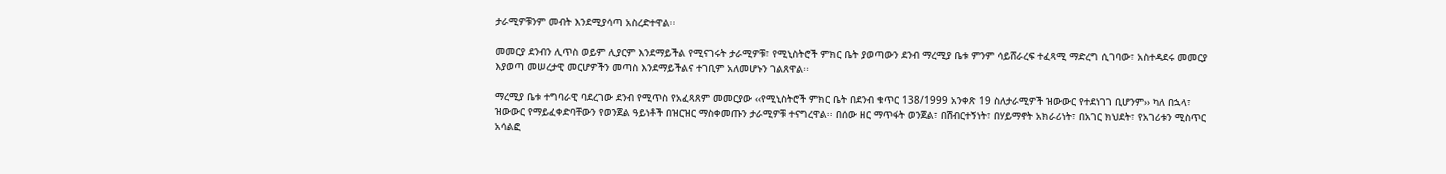ታራሚዎቹንም መብት እንደሚያሳጣ አስረድተዋል፡፡

መመርያ ደንብን ሊጥስ ወይም ሊያርም እንደማይችል የሚናገሩት ታራሚዎቹ፣ የሚኒስትሮች ምክር ቤት ያወጣውን ደንብ ማረሚያ ቤቱ ምንም ሳይሸራረፍ ተፈጻሚ ማድረግ ሲገባው፣ አስተዳደሩ መመርያ እያወጣ መሠረታዊ መርሆዎችን መጣስ እንደማይችልና ተገቢም አለመሆኑን ገልጸዋል፡፡

ማረሚያ ቤቱ ተግባራዊ ባደረገው ደንብ የሚጥስ የአፈጻጸም መመርያው ‹‹የሚኒስትሮች ምክር ቤት በደንብ ቁጥር 138/1999 አንቀጽ 19 ስለታራሚዎች ዝውውር የተደነገገ ቢሆንም›› ካለ በኋላ፣ ዝውውር የማይፈቀድባቸውን የወንጀል ዓይነቶች በዝርዝር ማስቀመጡን ታራሚዎቹ ተናግረዋል፡፡ በሰው ዘር ማጥፋት ወንጀል፣ በሽብርተኝነት፣ በሃይማኖት አክራሪነት፣ በአገር ክህደት፣ የአገሪቱን ሚስጥር አሳልፎ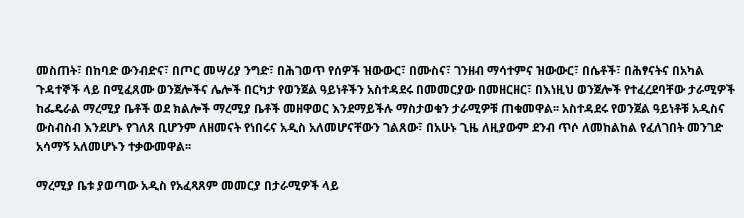መስጠት፣ በከባድ ውንብድና፣ በጦር መሣሪያ ንግድ፣ በሕገወጥ የሰዎች ዝውውር፣ በሙስና፣ ገንዘብ ማሳተምና ዝውውር፣ በሴቶች፣ በሕፃናትና በአካል ጉዳተኞች ላይ በሚፈጸሙ ወንጀሎችና ሌሎች በርካታ የወንጀል ዓይነቶችን አስተዳደሩ በመመርያው በመዘርዘር፣ በእነዚህ ወንጀሎች የተፈረደባቸው ታራሚዎች ከፌዴራል ማረሚያ ቤቶች ወደ ክልሎች ማረሚያ ቤቶች መዘዋወር እንደማይችሉ ማስታወቁን ታራሚዎቹ ጠቁመዋል፡፡ አስተዳደሩ የወንጀል ዓይነቶቹ አዲስና ውስብስብ እንደሆኑ የገለጸ ቢሆንም ለዘመናት የነበሩና አዲስ አለመሆናቸውን ገልጸው፣ በአሁኑ ጊዜ ለዚያውም ደንብ ጥሶ ለመከልከል የፈለገበት መንገድ አሳማኝ አለመሆኑን ተቃውመዋል፡፡

ማረሚያ ቤቱ ያወጣው አዲስ የአፈጻጸም መመርያ በታራሚዎች ላይ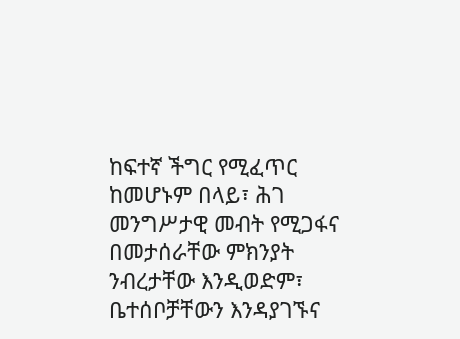ከፍተኛ ችግር የሚፈጥር ከመሆኑም በላይ፣ ሕገ መንግሥታዊ መብት የሚጋፋና በመታሰራቸው ምክንያት ንብረታቸው እንዲወድም፣ ቤተሰቦቻቸውን እንዳያገኙና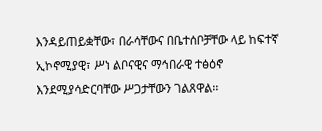እንዳይጠይቋቸው፣ በራሳቸውና በቤተሰቦቻቸው ላይ ከፍተኛ ኢኮኖሚያዊ፣ ሥነ ልቦናዊና ማኅበራዊ ተፅዕኖ እንደሚያሳድርባቸው ሥጋታቸውን ገልጸዋል፡፡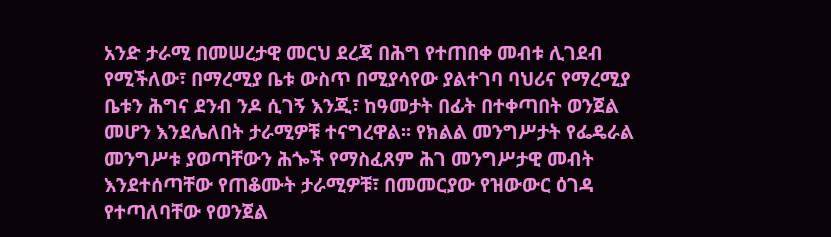አንድ ታራሚ በመሠረታዊ መርህ ደረጃ በሕግ የተጠበቀ መብቱ ሊገደብ የሚችለው፣ በማረሚያ ቤቱ ውስጥ በሚያሳየው ያልተገባ ባህሪና የማረሚያ ቤቱን ሕግና ደንብ ንዶ ሲገኝ እንጂ፣ ከዓመታት በፊት በተቀጣበት ወንጀል መሆን እንደሌለበት ታራሚዎቹ ተናግረዋል፡፡ የክልል መንግሥታት የፌዴራል መንግሥቱ ያወጣቸውን ሕጐች የማስፈጸም ሕገ መንግሥታዊ መብት እንደተሰጣቸው የጠቆሙት ታራሚዎቹ፣ በመመርያው የዝውውር ዕገዳ የተጣለባቸው የወንጀል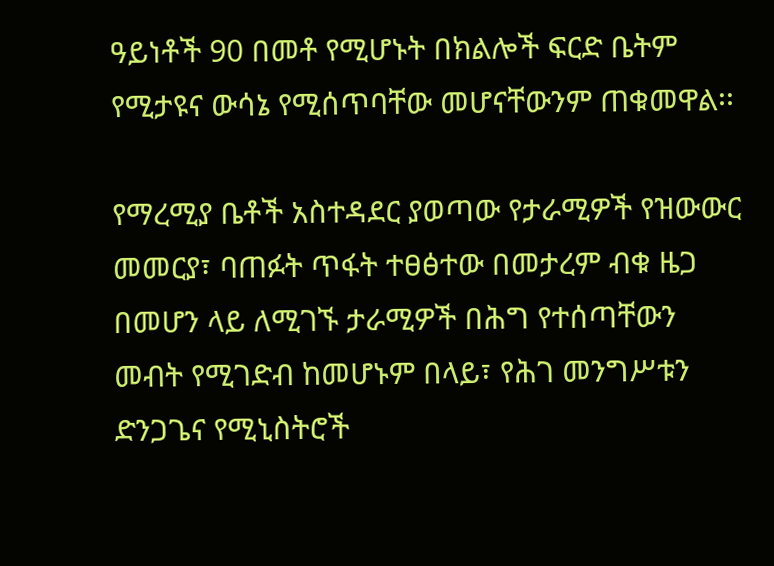ዓይነቶች 90 በመቶ የሚሆኑት በክልሎች ፍርድ ቤትም የሚታዩና ውሳኔ የሚሰጥባቸው መሆናቸውንም ጠቁመዋል፡፡

የማረሚያ ቤቶች አስተዳደር ያወጣው የታራሚዎች የዝውውር መመርያ፣ ባጠፉት ጥፋት ተፀፅተው በመታረም ብቁ ዜጋ በመሆን ላይ ለሚገኙ ታራሚዎች በሕግ የተሰጣቸውን መብት የሚገድብ ከመሆኑም በላይ፣ የሕገ መንግሥቱን ድንጋጌና የሚኒስትሮች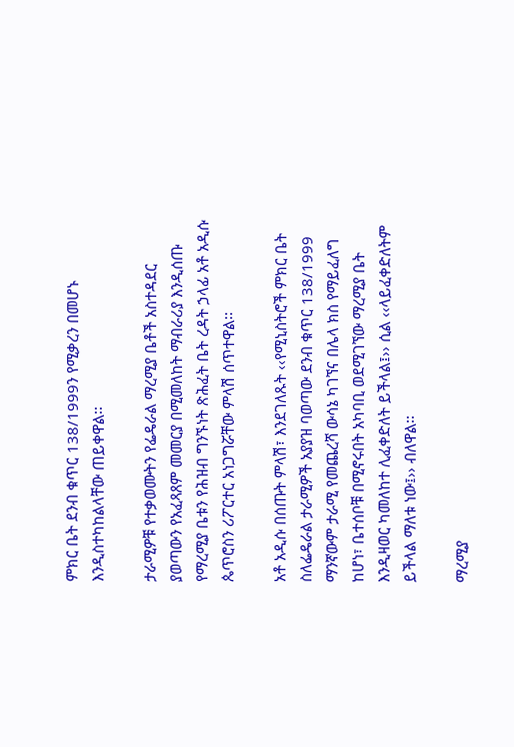ምክር ቤት ደንብ ቁጥር 138/1999ን የሚቃረን በመሆኑ እንዲስተካከልላቸው ጠይቀዋል፡፡

ታራሚዎቹ የተቃወሙትን የፌዴራል ማረሚያ ቤቶች አስተዳደር ያወጣውን የአፈጻጸም መመርያ በሚመለከት ማብራሪያ እንዲሰጡ የማረሚያ ቤቱን የሕዝብ ግንኙነት ጽሕፈት ቤት ረዳት ኃላፊ አቶ አዲሱ ጴጥሮስን ሪፖርተር አነጋግሯቸው ምላሽ ሰጥተዋል፡፡

አቶ አዲሱ በሰጡት ምላሽ፣ እንደገለጹት ‹‹የሚኒስትሮች ምክር ቤት ስለፌዴራል ታራሚዎች አያያዝ ባወጣው ደንብ ቁጥር 138/1999 ማንኛውም ታራሚ የመጨረሻ ውሳኔ ካገኘና በሌላ ክስ የማይፈለግ ከሆነ፣ ቤተሰቦቹ በሚኖሩበት አካባቢ ወደሚገኘው ማረሚያ ቤት እንዲዛወር ካመለከተ ሊፈቀድለት ይችላል፤›› ሲል ‹‹ላይፈቀድለትም ይችላል ማለቱ ነው፤›› ብለዋል፡፡

ማረሚያ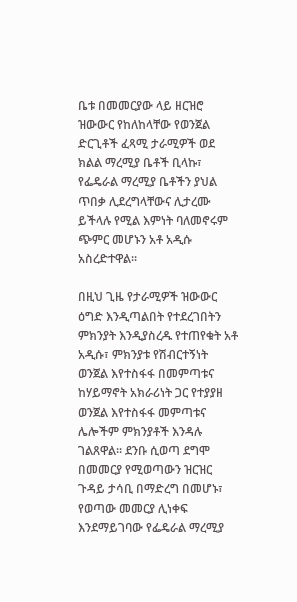ቤቱ በመመርያው ላይ ዘርዝሮ ዝውውር የከለከላቸው የወንጀል ድርጊቶች ፈጻሚ ታራሚዎች ወደ ክልል ማረሚያ ቤቶች ቢላኩ፣ የፌዴራል ማረሚያ ቤቶችን ያህል ጥበቃ ሊደረግላቸውና ሊታረሙ ይችላሉ የሚል እምነት ባለመኖሩም ጭምር መሆኑን አቶ አዲሱ አስረድተዋል፡፡

በዚህ ጊዜ የታራሚዎች ዝውውር ዕግድ እንዲጣልበት የተደረገበትን ምክንያት እንዲያስረዱ የተጠየቁት አቶ አዲሱ፣ ምክንያቱ የሽብርተኝነት ወንጀል እየተስፋፋ በመምጣቱና ከሃይማኖት አክራሪነት ጋር የተያያዘ ወንጀል እየተስፋፋ መምጣቱና ሌሎችም ምክንያቶች እንዳሉ ገልጸዋል፡፡ ደንቡ ሲወጣ ደግሞ በመመርያ የሚወጣውን ዝርዝር ጉዳይ ታሳቢ በማድረግ በመሆኑ፣ የወጣው መመርያ ሊነቀፍ እንደማይገባው የፌዴራል ማረሚያ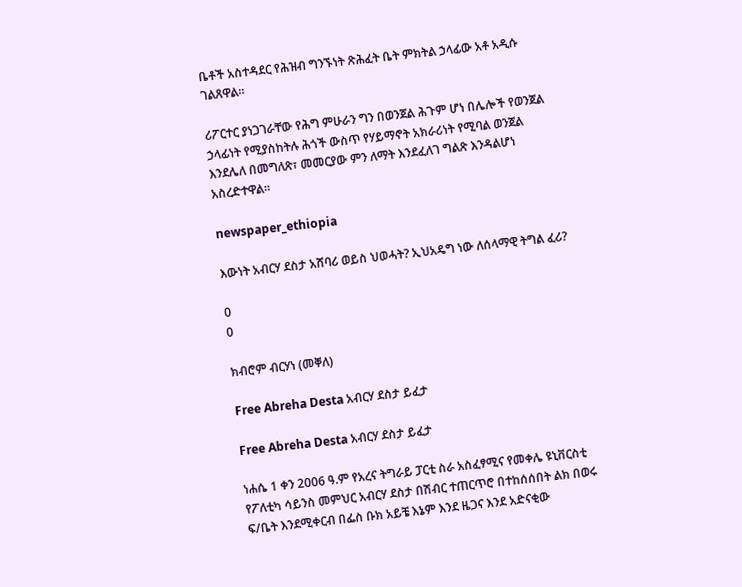ቤቶች አስተዳደር የሕዝብ ግንኙነት ጽሕፈት ቤት ምክትል ኃላፊው አቶ አዲሱ ገልጸዋል፡፡

ሪፖርተር ያነጋገራቸው የሕግ ምሁራን ግን በወንጀል ሕጉም ሆነ በሌሎች የወንጀል ኃላፊነት የሚያስከትሉ ሕጎች ውስጥ የሃይማኖት አክራሪነት የሚባል ወንጀል እንደሌለ በመግለጽ፣ መመርያው ምን ለማት እንደፈለገ ግልጽ እንዳልሆነ አስረድተዋል፡፡

newspaper_ethiopia

እውነት አብርሃ ደስታ አሸባሪ ወይስ ህወሓት? ኢህአዴግ ነው ለሰላማዊ ትግል ፈሪ?

0
0

ክብሮም ብርሃነ (መቐለ)

Free Abreha Desta አብርሃ ደስታ ይፈታ

Free Abreha Desta አብርሃ ደስታ ይፈታ

ነሐሴ 1 ቀን 2006 ዓ.ም የአረና ትግራይ ፓርቲ ስራ አስፈፃሚና የመቀሌ ዩኒቨርስቲ የፖለቲካ ሳይንስ መምህር አብርሃ ደስታ በሽብር ተጠርጥሮ በተከሰሰበት ልክ በወሩ ፍ/ቤት እንደሚቀርብ በፌስ ቡክ አይቼ እኔም እንደ ዜጋና እንደ አድናቂው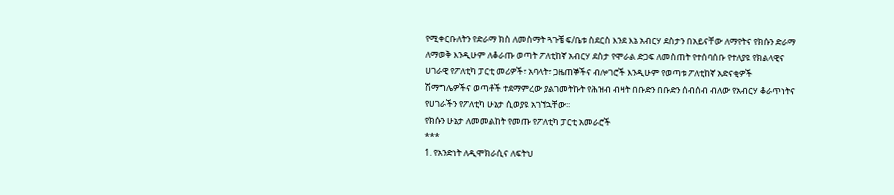የሚቀርቡለትን የድራማ ክስ ለመስማት ጓጉቼ ፍ/ቤቱ ስደርስ እንደ እኔ አብርሃ ደስታን በአይናቸው ለማየትና የክሱን ድራማ ለማወቅ እንዲሁም ለቆራጡ ወጣት ፖለቲከኛ አብርሃ ደስታ የሞራል ድጋፍ ለመስጠት የተሰባሰቡ የተለያዩ የክልላዊና ሀገራዊ የፖለቲካ ፓርቲ መሪዎች፣ አባላት፣ ጋዜጠኞችና ብሎገሮች እንዲሁም የወጣቱ ፖለቲከኛ አድናቂዎች ሽማግሌዎችና ወጣቶች ተደማምረው ያልገመትኩት የሕዝብ ብዛት በቡድን በቡድን ሰብሰብ ብለው የአብርሃ ቆራጥነትና የሀገራችን የፖለቲካ ሁኔታ ሲወያዩ አገኘኋቸው፡፡
የክሱን ሁኔታ ለመመልከት የመጡ የፖለቲካ ፓርቲ አመራሮች
***
1. የአንድነት ለዲሞክራሲና ለፍትህ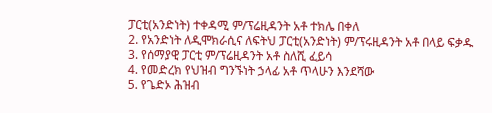ፓርቲ(አንድነት) ተቀዳሚ ም/ፕሬዚዳንት አቶ ተክሌ በቀለ
2. የአንድነት ለዲሞክራሲና ለፍትህ ፓርቲ(አንድነት) ም/ፕሩዚዳንት አቶ በላይ ፍቃዱ
3. የሰማያዊ ፓርቲ ም/ፕሬዚዳንት አቶ ስለሺ ፈይሳ
4. የመድረክ የህዝብ ግንኙነት ኃላፊ አቶ ጥላሁን እንደሻው
5. የጌድኦ ሕዝብ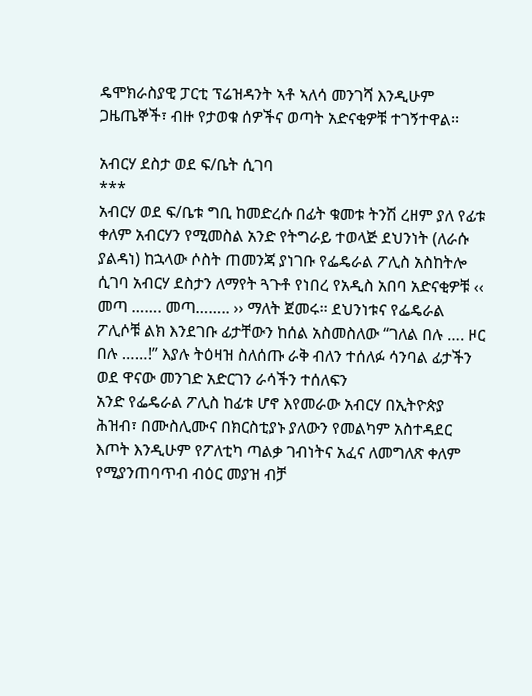ዴሞክራስያዊ ፓርቲ ፕሬዝዳንት ኣቶ ኣለሳ መንገሻ እንዲሁም ጋዜጤኞች፣ ብዙ የታወቁ ሰዎችና ወጣት አድናቂዎቹ ተገኝተዋል፡፡

አብርሃ ደስታ ወደ ፍ/ቤት ሲገባ
***
አብርሃ ወደ ፍ/ቤቱ ግቢ ከመድረሱ በፊት ቁመቱ ትንሽ ረዘም ያለ የፊቱ ቀለም አብርሃን የሚመስል አንድ የትግራይ ተወላጅ ደህንነት (ለራሱ ያልዳነ) ከኋላው ሶስት ጠመንጃ ያነገቡ የፌዴራል ፖሊስ አስከትሎ ሲገባ አብርሃ ደስታን ለማየት ጓጉቶ የነበረ የአዲስ አበባ አድናቂዎቹ ‹‹ መጣ ……. መጣ…….. ›› ማለት ጀመሩ፡፡ ደህንነቱና የፌዴራል ፖሊሶቹ ልክ እንደገቡ ፊታቸውን ከሰል አስመስለው “ገለል በሉ …. ዞር በሉ ……!” እያሉ ትዕዛዝ ስለሰጡ ራቅ ብለን ተሰለፉ ሳንባል ፊታችን ወደ ዋናው መንገድ አድርገን ራሳችን ተሰለፍን
አንድ የፌዴራል ፖሊስ ከፊቱ ሆኖ እየመራው አብርሃ በኢትዮጵያ ሕዝብ፣ በሙስሊሙና በክርስቲያኑ ያለውን የመልካም አስተዳደር እጦት እንዲሁም የፖለቲካ ጣልቃ ገብነትና አፈና ለመግለጽ ቀለም የሚያንጠባጥብ ብዕር መያዝ ብቻ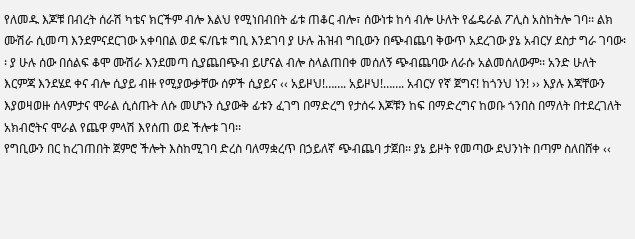የለመዱ እጆቹ በብረት ሰራሽ ካቴና ክርችም ብሎ እልህ የሚነበብበት ፊቱ ጠቆር ብሎ፣ ሰውነቱ ከሳ ብሎ ሁለት የፌዴራል ፖሊስ አስከትሎ ገባ፡፡ ልክ ሙሽራ ሲመጣ እንደምናደርገው አቀባበል ወደ ፍ/ቤቱ ግቢ እንደገባ ያ ሁሉ ሕዝብ ግቢውን በጭብጨባ ቅውጥ አደረገው ያኔ አብርሃ ደስታ ግራ ገባው፡፡ ያ ሁሉ ሰው በሰልፍ ቆሞ ሙሽራ እንደመጣ ሲያጨበጭብ ይሆናል ብሎ ስላልጠበቀ መሰለኝ ጭብጨባው ለራሱ አልመሰለውም፡፡ አንድ ሁለት እርምጃ እንደሄደ ቀና ብሎ ሲያይ ብዙ የሚያውቃቸው ሰዎች ሲያይና ‹‹ አይዞህ!……. አይዞህ!……. አብርሃ የኛ ጀግና! ከጎንህ ነን! ›› እያሉ እጃቸውን እያወዛወዙ ሰላምታና ሞራል ሲሰጡት ለሱ መሆኑን ሲያውቅ ፊቱን ፈገግ በማድረግ የታሰሩ እጆቹን ከፍ በማድረግና ከወቡ ጎንበስ በማለት በተደረገለት አክብሮትና ሞራል የጨዋ ምላሽ እየሰጠ ወደ ችሎቱ ገባ፡፡
የግቢውን በር ከረገጠበት ጀምሮ ችሎት እስከሚገባ ድረስ ባለማቋረጥ በኃይለኛ ጭብጨባ ታጀበ፡፡ ያኔ ይዞት የመጣው ደህንነት በጣም ስለበሸቀ ‹‹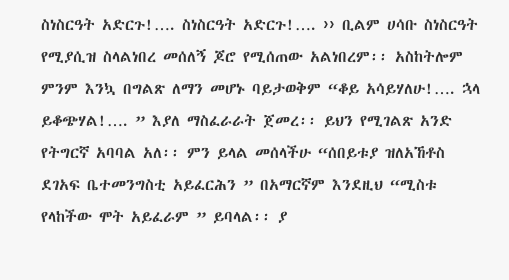ስነስርዓት አድርጉ!…. ስነስርዓት አድርጉ!…. ›› ቢልም ሀሳቡ ስነስርዓት የሚያሲዝ ስላልነበረ መሰለኝ ጆሮ የሚሰጠው አልነበረም፡፡ አስከትሎም ምንም እንኳ በግልጽ ለማን መሆኑ ባይታወቅም “ቆይ አሳይሃለሁ!…. ኋላ ይቆጭሃል!…. ” እያለ ማስፈራራት ጀመረ፡፡ ይህን የሚገልጽ አንድ የትግርኛ አባባል አለ፡፡ ምን ይላል መሰላችሁ “ሰበይቱያ ዝለአኸቶስ ደገአፍ ቤተመንግስቲ አይፈርሕን ” በአማርኛም እንደዚህ “ሚስቱ የላከችው ሞት አይፈራም ” ይባላል፡፡ ያ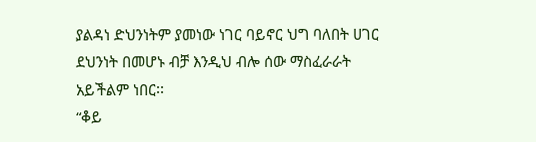ያልዳነ ድህንነትም ያመነው ነገር ባይኖር ህግ ባለበት ሀገር ደህንነት በመሆኑ ብቻ እንዲህ ብሎ ሰው ማስፈራራት አይችልም ነበር፡፡
“ቆይ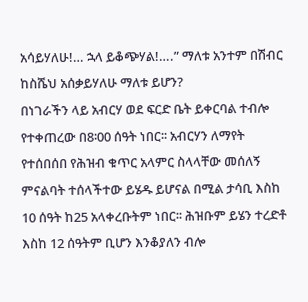አሳይሃለሁ!… ኋላ ይቆጭሃል!….” ማለቱ አንተም በሽብር ከስሼህ አሰቃይሃለሁ ማለቱ ይሆን?
በነገራችን ላይ አብርሃ ወደ ፍርድ ቤት ይቀርባል ተብሎ የተቀጠረው በ8፡00 ሰዓት ነበር፡፡ አብርሃን ለማየት የተሰበሰበ የሕዝብ ቁጥር አላምር ስላላቸው መሰለኝ ምናልባት ተሰላችተው ይሄዱ ይሆናል በሚል ታሳቢ እስከ 10 ሰዓት ከ25 አላቀረቡትም ነበር፡፡ ሕዝቡም ይሄን ተረድቶ እስከ 12 ሰዓትም ቢሆን እንቆያለን ብሎ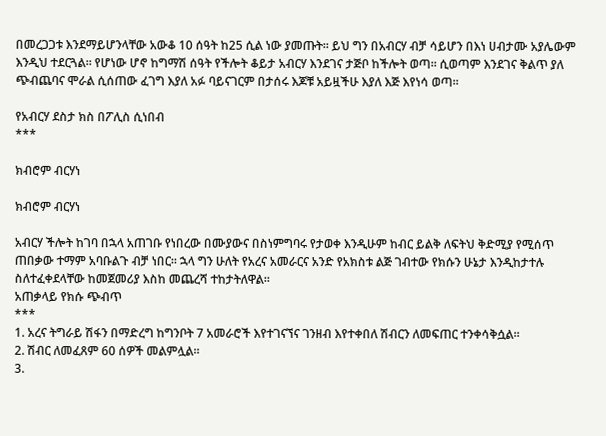በመረጋጋቱ እንደማይሆንላቸው አውቆ 10 ሰዓት ከ25 ሲል ነው ያመጡት፡፡ ይህ ግን በአብርሃ ብቻ ሳይሆን በእነ ሀብታሙ አያሌውም እንዲህ ተደርጓል፡፡ የሆነው ሆኖ ከግማሽ ሰዓት የችሎት ቆይታ አብርሃ እንደገና ታጅቦ ከችሎት ወጣ፡፡ ሲወጣም እንደገና ቅልጥ ያለ ጭብጨባና ሞራል ሲሰጠው ፈገግ እያለ አፉ ባይናገርም በታሰሩ እጆቹ አይዟችሁ እያለ እጅ እየነሳ ወጣ፡፡

የአብርሃ ደስታ ክስ በፖሊስ ሲነበብ
***

ክብሮም ብርሃነ

ክብሮም ብርሃነ

አብርሃ ችሎት ከገባ በኋላ አጠገቡ የነበረው በሙያውና በስነምግባሩ የታወቀ እንዲሁም ከብር ይልቅ ለፍትህ ቅድሚያ የሚሰጥ ጠበቃው ተማም አባቡልጉ ብቻ ነበር፡፡ ኋላ ግን ሁለት የአረና አመራርና አንድ የአክስቱ ልጅ ገብተው የክሱን ሁኔታ እንዲከታተሉ ስለተፈቀደላቸው ከመጀመሪያ እስከ መጨረሻ ተከታትለዋል፡፡
አጠቃላይ የክሱ ጭብጥ
***
1. አረና ትግራይ ሽፋን በማድረግ ከግንቦት 7 አመራሮች እየተገናኘና ገንዘብ እየተቀበለ ሽብርን ለመፍጠር ተንቀሳቅሷል፡፡
2. ሽብር ለመፈጸም 60 ሰዎች መልምሏል፡፡
3.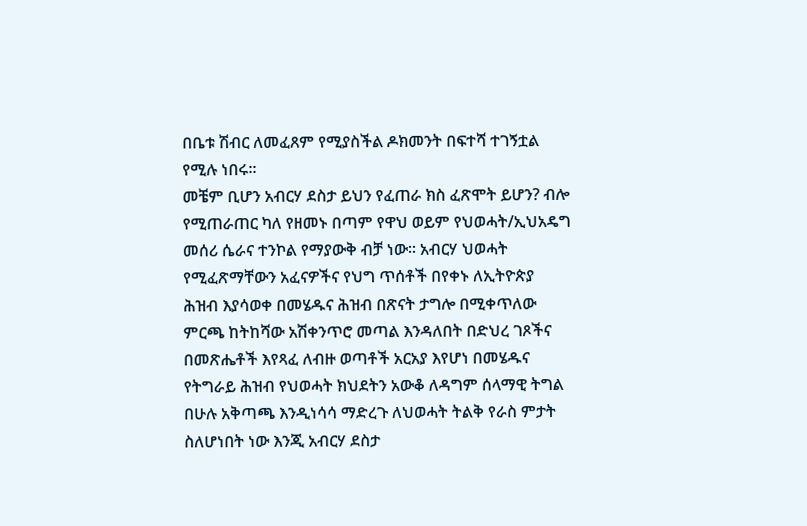በቤቱ ሽብር ለመፈጸም የሚያስችል ዶክመንት በፍተሻ ተገኝቷል የሚሉ ነበሩ፡፡
መቼም ቢሆን አብርሃ ደስታ ይህን የፈጠራ ክስ ፈጽሞት ይሆን? ብሎ የሚጠራጠር ካለ የዘመኑ በጣም የዋህ ወይም የህወሓት/ኢህአዴግ መሰሪ ሴራና ተንኮል የማያውቅ ብቻ ነው፡፡ አብርሃ ህወሓት የሚፈጽማቸውን አፈናዎችና የህግ ጥሰቶች በየቀኑ ለኢትዮጵያ ሕዝብ እያሳወቀ በመሄዱና ሕዝብ በጽናት ታግሎ በሚቀጥለው ምርጫ ከትከሻው አሽቀንጥሮ መጣል እንዳለበት በድህረ ገጾችና በመጽሔቶች እየጻፈ ለብዙ ወጣቶች አርአያ እየሆነ በመሄዱና የትግራይ ሕዝብ የህወሓት ክህደትን አውቆ ለዳግም ሰላማዊ ትግል በሁሉ አቅጣጫ እንዲነሳሳ ማድረጉ ለህወሓት ትልቅ የራስ ምታት ስለሆነበት ነው እንጂ አብርሃ ደስታ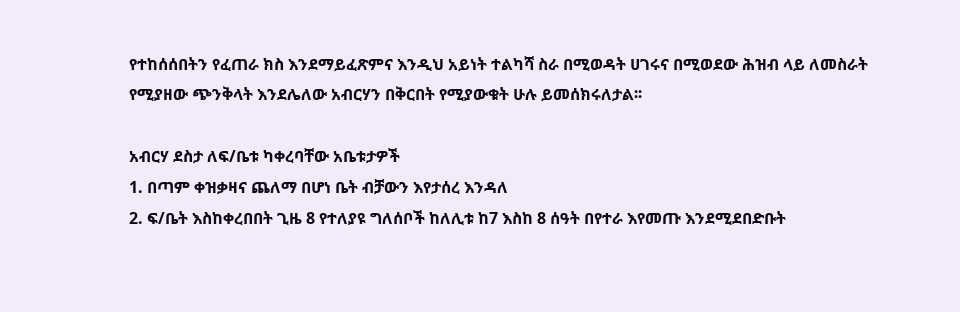የተከሰሰበትን የፈጠራ ክስ እንደማይፈጽምና እንዲህ አይነት ተልካሻ ስራ በሚወዳት ሀገሩና በሚወደው ሕዝብ ላይ ለመስራት የሚያዘው ጭንቅላት እንደሌለው አብርሃን በቅርበት የሚያውቁት ሁሉ ይመሰክሩለታል፡፡

አብርሃ ደስታ ለፍ/ቤቱ ካቀረባቸው አቤቱታዎች
1. በጣም ቀዝቃዛና ጨለማ በሆነ ቤት ብቻውን እየታሰረ እንዳለ
2. ፍ/ቤት እስከቀረበበት ጊዜ 8 የተለያዩ ግለሰቦች ከለሊቱ ከ7 እስከ 8 ሰዓት በየተራ እየመጡ እንደሚደበድቡት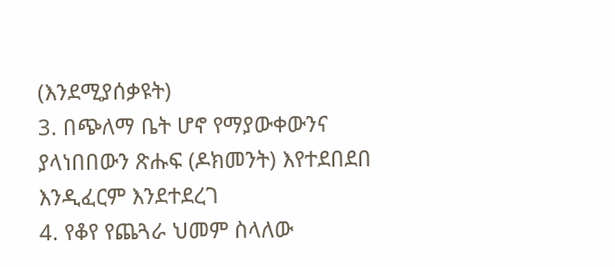(እንደሚያሰቃዩት)
3. በጭለማ ቤት ሆኖ የማያውቀውንና ያላነበበውን ጽሑፍ (ዶክመንት) እየተደበደበ እንዲፈርም እንደተደረገ
4. የቆየ የጨጓራ ህመም ስላለው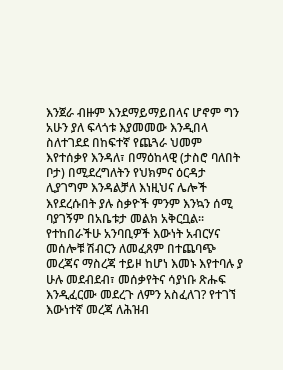እንጀራ ብዙም እንደማይማይበላና ሆኖም ግን አሁን ያለ ፍላጎቱ እያመመው እንዲበላ ስለተገደደ በከፍተኛ የጨጓራ ህመም እየተሰቃየ እንዳለ፣ በማዕከላዊ (ታስሮ ባለበት ቦታ) በሚደረግለትን የህክምና ዕርዳታ ሊያገግም እንዳልቻለ እነዚህና ሌሎች እየደረሱበት ያሉ ስቃዮች ምንም እንኳን ሰሚ ባያገኝም በአቤቱታ መልክ አቅርቧል፡፡
የተከበራችሁ አንባቢዎች እውነት አብርሃና መሰሎቹ ሽብርን ለመፈጸም በተጨባጭ መረጃና ማስረጃ ተይዞ ከሆነ እመኑ እየተባሉ ያ ሁሉ መደብደብ፣ መሰቃየትና ሳያነቡ ጽሑፍ እንዲፈርሙ መደረጉ ለምን አስፈለገ? የተገኘ እውነተኛ መረጃ ለሕዝብ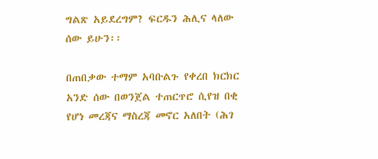ግልጽ አይደረግም? ፍርዱን ሕሊና ላለው ሰው ይሁን፡፡

በጠበቃው ተማም አባቡልጉ የቀረበ ክርክር
አንድ ሰው በወንጀል ተጠርጥሮ ሲየዝ በቂ የሆነ መረጃና ማስረጃ መኖር አለበት (ሕገ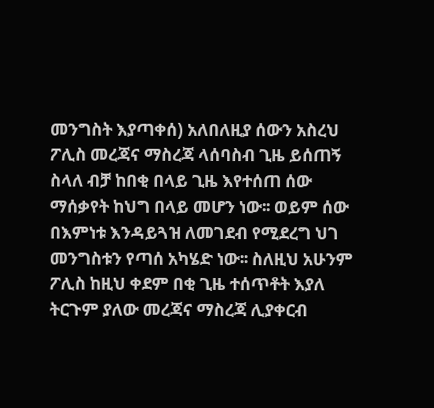መንግስት እያጣቀሰ) አለበለዚያ ሰውን አስረህ ፖሊስ መረጃና ማስረጃ ላሰባስብ ጊዜ ይሰጠኝ ስላለ ብቻ ከበቂ በላይ ጊዜ እየተሰጠ ሰው ማሰቃየት ከህግ በላይ መሆን ነው፡፡ ወይም ሰው በእምነቱ እንዳይጓዝ ለመገደብ የሚደረግ ህገ መንግስቱን የጣሰ አካሄድ ነው፡፡ ስለዚህ አሁንም ፖሊስ ከዚህ ቀደም በቂ ጊዜ ተሰጥቶት እያለ ትርጉም ያለው መረጃና ማስረጃ ሊያቀርብ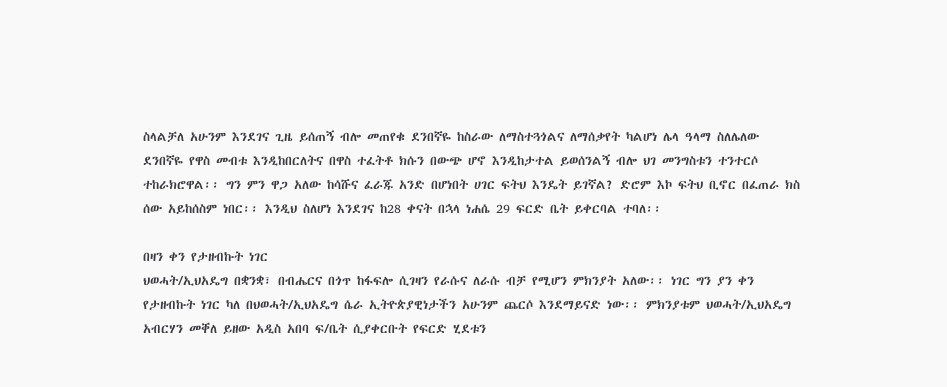ስላልቻለ አሁንም እንደገና ጊዜ ይሰጠኝ ብሎ መጠየቁ ደንበኛዬ ከስራው ለማስተጓጎልና ለማሰቃየት ካልሆነ ሌላ ዓላማ ስለሌለው ደንበኛዬ የዋስ መብቱ እንዲከበርለትና በዋስ ተፈትቶ ክሱን በውጭ ሆኖ እንዲከታተል ይወሰንልኝ ብሎ ህገ መንግስቱን ተንተርሶ ተከራክሮዋል፡፡ ግን ምን ዋጋ አለው ከሳሹና ፈራጁ አንድ በሆነበት ሀገር ፍትህ እንዴት ይገኛል? ድሮም እኮ ፍትህ ቢኖር በፈጠራ ክስ ሰው አይከሰስም ነበር፡፡ እንዲህ ስለሆነ እንደገና ከ28 ቀናት በኋላ ነሐሴ 29 ፍርድ ቤት ይቀርባል ተባለ፡፡

በዛን ቀን የታዘብኩት ነገር
ህወሓት/ኢህአዴግ በቋንቋ፣ በብሔርና በጎጥ ከፋፍሎ ሲገዛን የራሱና ለራሱ ብቻ የሚሆን ምክንያት አለው፡፡ ነገር ግን ያን ቀን የታዘብኩት ነገር ካለ በህወሓት/ኢህአዴግ ሴራ ኢትዮጵያዊነታችን አሁንም ጨርሶ እንደማይናድ ነው፡፡ ምክንያቱም ህወሓት/ኢህአዴግ አብርሃን መቐለ ይዘው አዲስ አበባ ፍ/ቤት ሲያቀርቡት የፍርድ ሂደቱን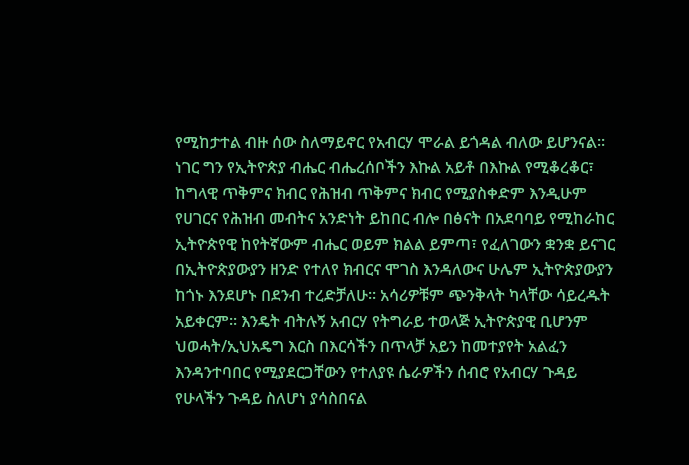የሚከታተል ብዙ ሰው ስለማይኖር የአብርሃ ሞራል ይጎዳል ብለው ይሆንናል፡፡ ነገር ግን የኢትዮጵያ ብሔር ብሔረሰቦችን እኩል አይቶ በእኩል የሚቆረቆር፣ ከግላዊ ጥቅምና ክብር የሕዝብ ጥቅምና ክብር የሚያስቀድም እንዲሁም የሀገርና የሕዝብ መብትና አንድነት ይከበር ብሎ በፅናት በአደባባይ የሚከራከር ኢትዮጵየዊ ከየትኛውም ብሔር ወይም ክልል ይምጣ፣ የፈለገውን ቋንቋ ይናገር በኢትዮጵያውያን ዘንድ የተለየ ክብርና ሞገስ እንዳለውና ሁሌም ኢትዮጵያውያን ከጎኑ እንደሆኑ በደንብ ተረድቻለሁ፡፡ አሳሪዎቹም ጭንቅላት ካላቸው ሳይረዱት አይቀርም፡፡ እንዴት ብትሉኝ አብርሃ የትግራይ ተወላጅ ኢትዮጵያዊ ቢሆንም ህወሓት/ኢህአዴግ እርስ በእርሳችን በጥላቻ አይን ከመተያየት አልፈን እንዳንተባበር የሚያደርጋቸውን የተለያዩ ሴራዎችን ሰብሮ የአብርሃ ጉዳይ የሁላችን ጉዳይ ስለሆነ ያሳስበናል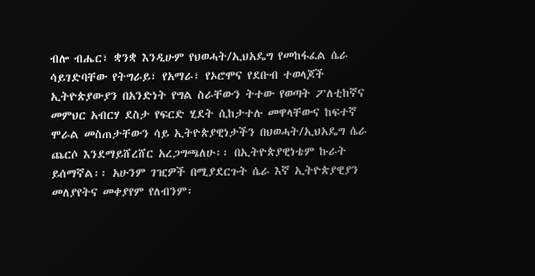ብሎ ብሔር፣ ቋንቋ እንዲሁም የህወሓት/ኢህአዴግ የመከፋፈል ሴራ ሳይገድባቸው የትግራይ፣ የአማራ፣ የኦሮሞና የደቡብ ተወላጆች ኢትዮጵያውያን በአንድነት የግል ስራቸውን ትተው የወጣት ፖለቲከኛና መምህር አብርሃ ደስታ የፍርድ ሂደት ሲከታተሉ መዋላቸውና ከፍተኛ ሞራል መስጠታቸውን ሳይ ኢትዮጵያዊነታችን በህወሓት/ኢህአዴግ ሴራ ጨርሶ እንደማይሸረሸር አረጋግጫለሁ፡፡ በኢትዮጵያዊነቴም ኩራት ይሰማኛል፡፡ አሁንም ገዢዎች በሚያደርጉት ሴራ እኛ ኢትዮጵያዊያን መለያየትና መቀያየም የለብንም፡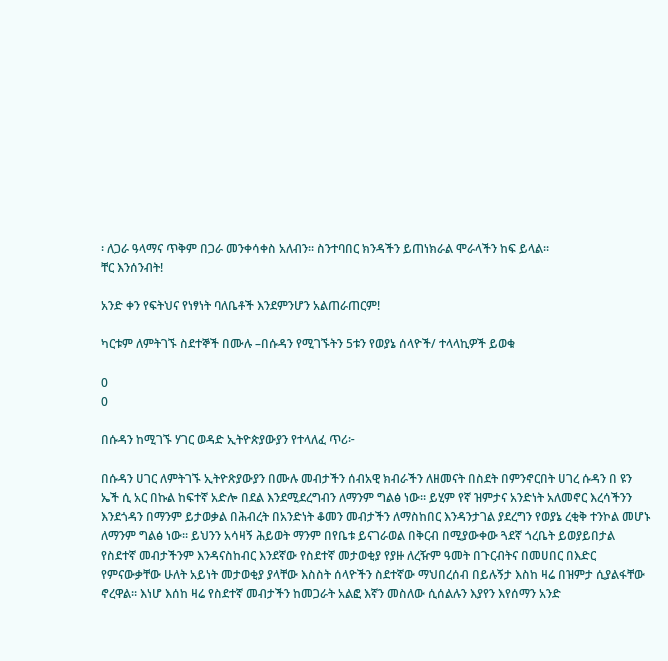፡ ለጋራ ዓላማና ጥቅም በጋራ መንቀሳቀስ አለብን፡፡ ስንተባበር ክንዳችን ይጠነክራል ሞራላችን ከፍ ይላል፡፡
ቸር እንሰንብት!

አንድ ቀን የፍትህና የነፃነት ባለቤቶች እንደምንሆን አልጠራጠርም!

ካርቱም ለምትገኙ ስደተኞች በሙሉ –በሱዳን የሚገኙትን 5ቱን የወያኔ ሰላዮች/ ተላላኪዎች ይወቁ

0
0

በሱዳን ከሚገኙ ሃገር ወዳድ ኢትዮጵያውያን የተላለፈ ጥሪ፦

በሱዳን ሀገር ለምትገኙ ኢትዮጽያውያን በሙሉ መብታችን ሰብአዊ ክብራችን ለዘመናት በስደት በምንኖርበት ሀገረ ሱዳን በ ዩን ኤች ሲ አር በኩል ከፍተኛ አድሎ በደል እንደሚደረግብን ለማንም ግልፅ ነው። ይሂም የኛ ዝምታና አንድነት አለመኖር እረሳችንን እንደጎዳን በማንም ይታወቃል በሕብረት በአንድነት ቆመን መብታችን ለማስከበር እንዳንታገል ያደረግን የወያኔ ረቂቅ ተንኮል መሆኑ ለማንም ግልፅ ነው። ይህንን አሳዛኝ ሕይወት ማንም በየቤቱ ይናገራወል በቅርብ በሚያውቀው ጓደኛ ጎረቤት ይወያይበታል የስደተኛ መብታችንም እንዳናስከብር እንደኛው የስደተኛ መታወቂያ የያዙ ለረዥም ዓመት በጉርብትና በመሀበር በእድር የምናውቃቸው ሁለት አይነት መታወቂያ ያላቸው እስስት ሰላዮችን ስደተኛው ማህበረሰብ በይሉኝታ እስከ ዛሬ በዝምታ ሲያልፋቸው ኖረዋል። እነሆ እሰከ ዛሬ የስደተኛ መብታችን ከመጋራት አልፎ እኛን መስለው ሲሰልሉን እያየን እየሰማን አንድ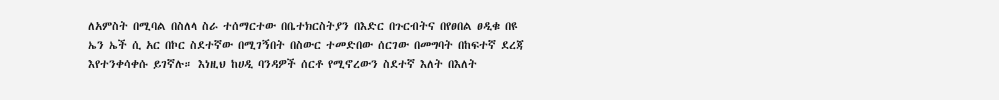ለአምስት በሚባል በስለላ ስራ ተሰማርተው በቤተክርስትያን በእድር በጉርብትና በየፀበል ፀዲቁ በዩ ኤን ኤች ሲ አር በኮር ስደተኛው በሚገኝበት በስውር ተመድበው ሰርገው በመግባት በከፍተኛ ደረጃ እየተንቀሳቀሱ ይገኛሉ። እነዚህ ከሀዲ ባንዳዎች ሰርቶ የሚኖረውን ስደተኛ እለት በእለት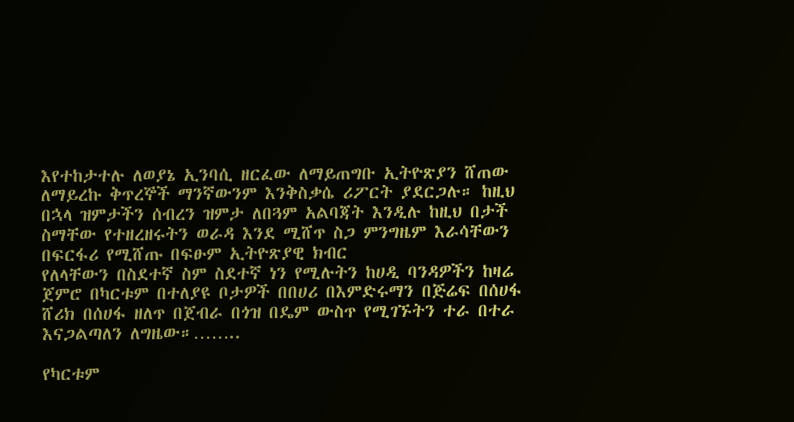እየተከታተሉ ለወያኔ ኢንባሲ ዘርፈው ለማይጠግቡ ኢትዮጽያን ሸጠው ለማይረኩ ቅጥረኞች ማንኛውንም እንቅስቃሴ ሪፖርት ያደርጋሉ። ከዚህ በኋላ ዝምታችን ሰብረን ዝምታ ለበጓም አልባጃት እንዲሉ ከዚህ በታች ስማቸው የተዘረዘሩትን ወራዳ እንደ ሚሸጥ ስጋ ምንግዜም እራሳቸውን በፍርፋሪ የሚሸጡ በፍፁም ኢትዮጽያዊ ክብር
የለላቸውን በስደተኛ ስም ስደተኛ ነን የሚሉትን ከሀዲ ባንዳዎችን ከዛሬ ጀምሮ በካርቱም በተለያዩ ቦታዎች በበሀሪ በእምድሩማን በጅሬፍ በሰሀፋ ሸሪክ በሰሀፋ ዘለጥ በጀብራ በጎዝ በዴም ውስጥ የሚገኙትን ተራ በተራ እናጋልጣለን ለግዜው።……..

የካርቱም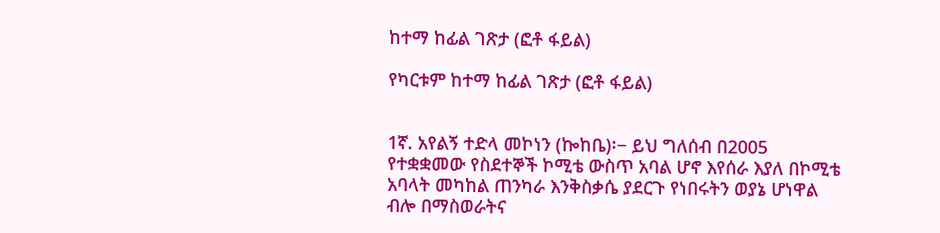ከተማ ከፊል ገጽታ (ፎቶ ፋይል)

የካርቱም ከተማ ከፊል ገጽታ (ፎቶ ፋይል)


1ኛ. አየልኝ ተድላ መኮነን (ኰከቤ)፡− ይህ ግለሰብ በ2005 የተቋቋመው የስደተኞች ኮሚቴ ውስጥ አባል ሆኖ እየሰራ እያለ በኮሚቴ አባላት መካከል ጠንካራ እንቅስቃሴ ያደርጉ የነበሩትን ወያኔ ሆነዋል ብሎ በማስወራትና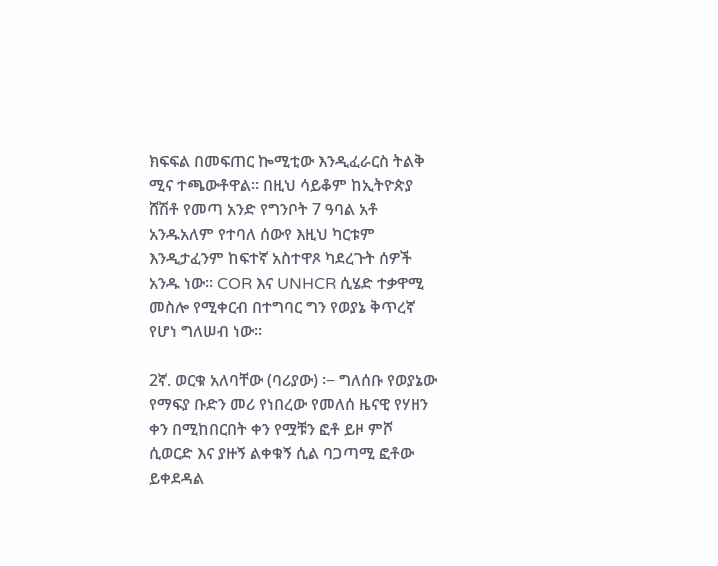ክፍፍል በመፍጠር ኰሚቲው እንዲፈራርስ ትልቅ ሚና ተጫውቶዋል። በዚህ ሳይቆም ከኢትዮጵያ ሸሽቶ የመጣ አንድ የግንቦት 7 ዓባል አቶ አንዱአለም የተባለ ሰውየ እዚህ ካርቱም እንዲታፈንም ከፍተኛ አስተዋጾ ካደረጉት ሰዎች አንዱ ነው። COR እና UNHCR ሲሄድ ተቃዋሚ መስሎ የሚቀርብ በተግባር ግን የወያኔ ቅጥረኛ የሆነ ግለሠብ ነው።

2ኛ. ወርቁ አለባቸው (ባሪያው) ፡− ግለሰቡ የወያኔው የማፍያ ቡድን መሪ የነበረው የመለሰ ዜናዊ የሃዘን ቀን በሚከበርበት ቀን የሟቹን ፎቶ ይዞ ምሾ ሲወርድ እና ያዙኝ ልቀቁኝ ሲል ባጋጣሚ ፎቶው ይቀደዳል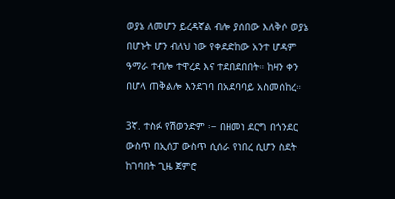ወያኔ ለመሆን ይረዳኛል ብሎ ያሰበው እለቅሶ ወያኔ በሆኑት ሆን ብለህ ነው የቀደድከው አንተ ሆዳም ዓማራ ተብሎ ተዋረደ እና ተደበደበበት። ከዛን ቀን በሆላ ጠቅልሎ እንደገባ በአደባባይ አስመሰከረ።

3ኛ. ተስፉ የሽወንድም ፡− በዘመነ ደርግ በጎንደር ውስጥ በኢሰፓ ውስጥ ሲሰራ የነበረ ሲሆን ስደት ከገባበት ጊዜ ጀምሮ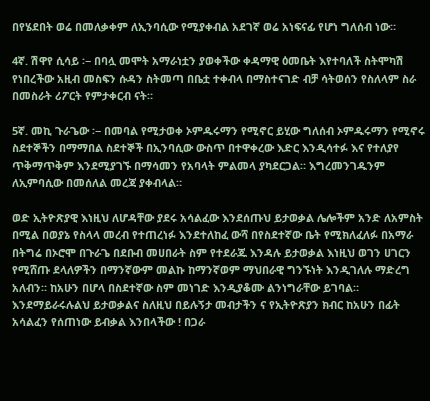በየሄደበት ወሬ በመለቃቀም ለኢንባሲው የሚያቀብል አደገኛ ወሬ አነፍናፊ የሆነ ግለሰብ ነው።

4ኛ. ሽዋየ ሲሳይ ፡− በባሏ መሞት አማራነቷን ያወቀችው ቀዳማዊ ዕመቤት እየተባለች ስትሞካሽ የነበረችው አዚብ መስፍን ሱዳን ስትመጣ በቤቷ ተቀብላ በማስተናገድ ብቻ ሳትወሰን የስለላም ስራ በመስራት ሪፖርት የምታቀርብ ናት።

5ኛ. መኪ ጉራጌው ፡− በመባል የሚታወቀ ኦምዱሩማን የሚኖር ይሂው ግለሰብ ኦምዱሩማን የሚኖሩ ስደተኞችን በማማበል ስደተኞች በኢንባሲው ውስጥ በተዋቀረው እድር እንዲሳተፉ እና የተለያየ ጥቅማጥቅም እንደሚያገኙ በማሳመን የአባላት ምልመላ ያካደርጋል። እግረመንገዱንም ለኢምባሲው በመሰለል መረጃ ያቀብላል።

ወድ ኢትዮጽያዊ እነዚህ ለሆዳቸው ያደሩ አሳልፈው እንደሰጡህ ይታወቃል ሌሎችም አንድ ለአምስት በሚል በወያኔ የስላላ መረብ የተጠረነፉ እንደተለከፈ ውሻ በየስደተኛው ቤት የሚክለፈለፉ በአማራ በትግሬ በኦሮሞ በጉራጌ በደቡብ መሀበራት ስም የተደራጁ እንዳሉ ይታወቃል እነዚህ ወገን ሀገርን የሚሸጡ ደላለዎችን በማንኛውም መልኩ ከማንኛወም ማህበራዊ ግንኙነት እንዲገለሉ ማድረግ አለብን። ከአሁን በሆላ በስደተኛው ስም መነገድ እንዲያቆሙ ልንነግራቸው ይገባል። እንደማይራሩሉልህ ይታወቃልና ስለዚህ በይሉኝታ መብታችን ና የኢትዮጽያን ክብር ከአሁን በፊት አሳልፈን የሰጠነው ይብቃል እንበላችው ! በጋራ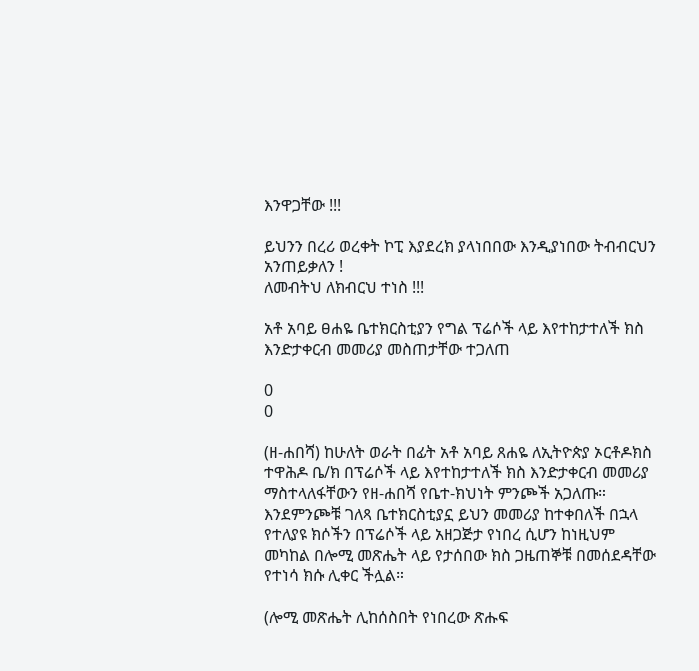እንዋጋቸው !!!

ይህንን በረሪ ወረቀት ኮፒ እያደረክ ያላነበበው እንዲያነበው ትብብርህን አንጠይቃለን !
ለመብትህ ለክብርህ ተነስ !!!

አቶ አባይ ፀሐዬ ቤተክርስቲያን የግል ፕሬሶች ላይ እየተከታተለች ክስ እንድታቀርብ መመሪያ መስጠታቸው ተጋለጠ

0
0

(ዘ-ሐበሻ) ከሁለት ወራት በፊት አቶ አባይ ጸሐዬ ለኢትዮጵያ ኦርቶዶክስ ተዋሕዶ ቤ/ክ በፕሬሶች ላይ እየተከታተለች ክስ እንድታቀርብ መመሪያ ማስተላለፋቸውን የዘ-ሐበሻ የቤተ-ክህነት ምንጮች አጋለጡ። እንደምንጮቹ ገለጻ ቤተክርስቲያኗ ይህን መመሪያ ከተቀበለች በኋላ የተለያዩ ክሶችን በፕሬሶች ላይ አዘጋጅታ የነበረ ሲሆን ከነዚህም መካከል በሎሚ መጽሔት ላይ የታሰበው ክስ ጋዜጠኞቹ በመሰደዳቸው የተነሳ ክሱ ሊቀር ችሏል።

(ሎሚ መጽሔት ሊከሰስበት የነበረው ጽሑፍ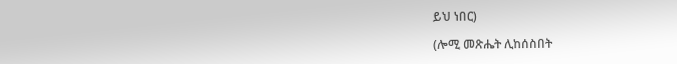ይህ ነበር)

(ሎሚ መጽሔት ሊከሰስበት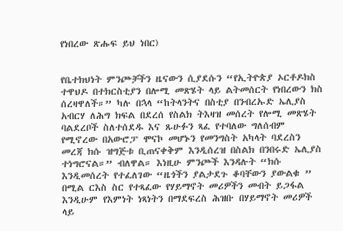የነበረው ጽሑፍ ይህ ነበር)


የቤተክህነት ምንጮቻችን ዜናውን ሲያደሱን “የኢትዮጵያ ኦርቶዶክስ ተዋህዶ በተክርስቲያን በሎሚ መጽሄት ላይ ልትመሰርት የነበረውን ክስ ሰረዛዋለች።” ካሉ በኋላ “ከትላንትና በስቲያ በንብረኡድ ኤሊያስ አብርሃ ለሕግ ክፍል በደረሰ የስልክ ትእዛዝ መሰረት የሎሚ መጽሄት ባልደረቦች ስለተሰደዱ እና ጹሁፉን ጻፈ የተባለው ግለሰብም የሚኖረው በአውሮፓ ሞናኮ መሆኑን የመንግስት አካላት ባደረስን መረጃ ክሱ ዝግጅቱ ቢጠናቀቅም እንዲሰረዝ በስልክ በንበሩድ ኤሊያስ ተነግሮናል።” ብለዋል። እነዚሁ ምንጮች እንዳሉት “ክሱ እንዲመሰረት የተፈለገው “ዜጎችን ያልታደጉ ቆባቸውን ያውልቁ ” በሚል ርእስ ስር የተጻፈው የሃይማኖት መሪዎችን መብት ይጋፋል እንዲሁም የእምነት ነጻነትን በማደፍረስ ሕዝቡ በሃይማኖት መሪዎች ላይ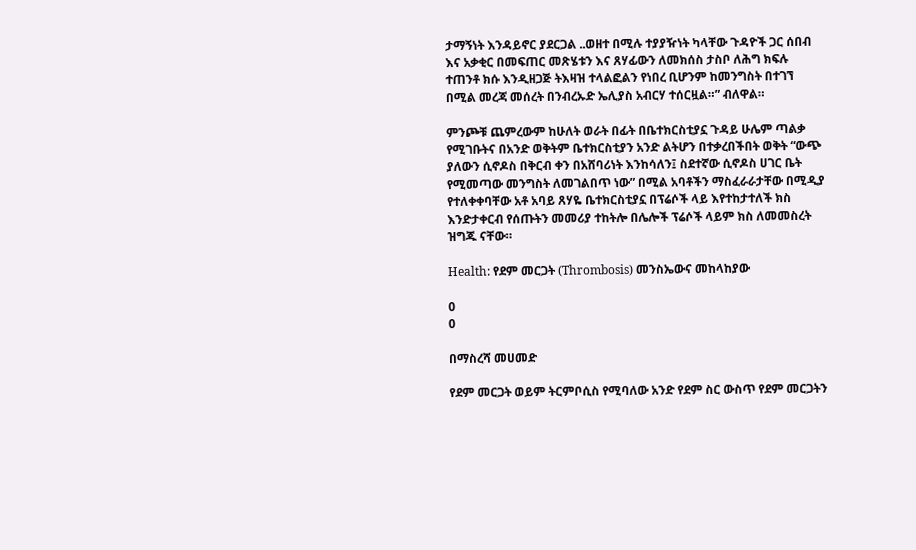ታማኝነት እንዳይኖር ያደርጋል ..ወዘተ በሚሉ ተያያዥነት ካላቸው ጉዳዮች ጋር ሰበብ እና አቃቂር በመፍጠር መጽሄቱን እና ጸሃፊውን ለመክሰስ ታስቦ ለሕግ ክፍሉ ተጠንቶ ክሱ እንዲዘጋጅ ትእዛዝ ተላልፎልን የነበረ ቢሆንም ከመንግስት በተገኘ በሚል መረጃ መሰረት በንብረኡድ ኤሊያስ አብርሃ ተሰርዟል።” ብለዋል።

ምንጮቹ ጨምረውም ከሁለት ወራት በፊት በቤተክርስቲያኗ ጉዳይ ሁሌም ጣልቃ የሚገቡትና በአንድ ወቅትም ቤተክርስቲያን አንድ ልትሆን በተቃረበችበት ወቅት “ውጭ ያለውን ሲኖዶስ በቅርብ ቀን በአሸባሪነት እንከሳለን፤ ስደተኛው ሲኖዶስ ሀገር ቤት የሚመጣው መንግስት ለመገልበጥ ነው” በሚል አባቶችን ማስፈራራታቸው በሚዲያ የተለቀቀባቸው አቶ አባይ ጸሃዬ ቤተክርስቲያኗ በፕሬሶች ላይ እየተከታተለች ክስ እንድታቀርብ የሰጡትን መመሪያ ተከትሎ በሌሎች ፕሬሶች ላይም ክስ ለመመስረት ዝግጁ ናቸው።

Health: የደም መርጋት (Thrombosis) መንስኤውና መከላከያው

0
0

በማስረሻ መሀመድ

የደም መርጋት ወይም ትርምቦሲስ የሚባለው አንድ የደም ስር ውስጥ የደም መርጋትን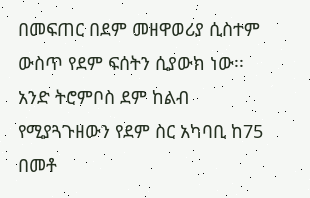በመፍጠር በደም መዘዋወሪያ ሲስተም ውስጥ የደም ፍሰትን ሲያውክ ነው፡፡ አንድ ትሮምቦስ ደም ከልብ የሚያጓጉዘውን የደም ስር አካባቢ ከ75 በመቶ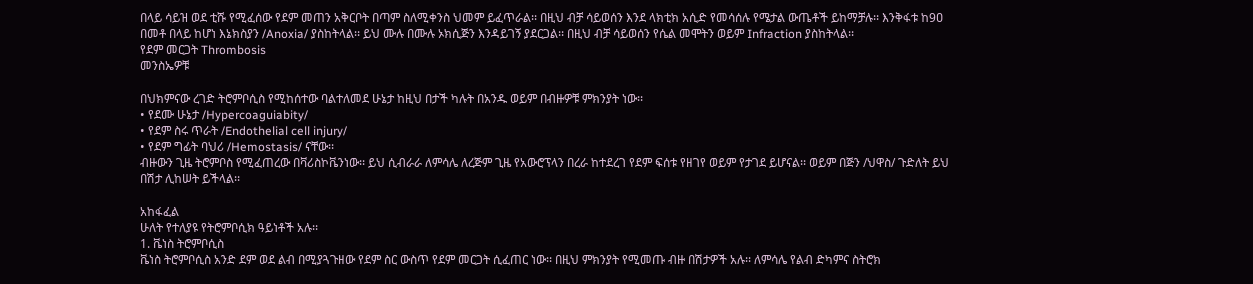በላይ ሳይዝ ወደ ቲሹ የሚፈሰው የደም መጠን አቅርቦት በጣም ስለሚቀንስ ህመም ይፈጥራል፡፡ በዚህ ብቻ ሳይወሰን እንደ ላክቲክ አሲድ የመሳሰሉ የሜታል ውጤቶች ይከማቻሉ፡፡ እንቅፋቱ ከ9ዐ በመቶ በላይ ከሆነ እኔክስያን /Anoxia/ ያስከትላል፡፡ ይህ ሙሉ በሙሉ ኦክሲጅን እንዳይገኝ ያደርጋል፡፡ በዚህ ብቻ ሳይወሰን የሴል መሞትን ወይም Infraction ያስከትላል፡፡
የደም መርጋት Thrombosis
መንስኤዎቹ

በህክምናው ረገድ ትሮምቦሲስ የሚከሰተው ባልተለመደ ሁኔታ ከዚህ በታች ካሉት በአንዱ ወይም በብዙዎቹ ምክንያት ነው፡፡
• የደሙ ሁኔታ /Hypercoaguiabity/
• የደም ስሩ ጥራት /Endothelial cell injury/
• የደም ግፊት ባህሪ /Hemostasis/ ናቸው፡፡
ብዙውን ጊዜ ትሮምቦስ የሚፈጠረው በቫሪስኮቬንነው፡፡ ይህ ሲብራራ ለምሳሌ ለረጅም ጊዜ የአውሮፕላን በረራ ከተደረገ የደም ፍሰቱ የዘገየ ወይም የታገደ ይሆናል፡፡ ወይም በጅን /ህዋስ/ ጉድለት ይህ በሽታ ሊከሠት ይችላል፡፡

አከፋፈል
ሁለት የተለያዩ የትሮምቦሲክ ዓይነቶች አሉ፡፡
1. ቬነስ ትሮምቦሲስ
ቬነስ ትሮምቦሲስ አንድ ደም ወደ ልብ በሚያጓጉዘው የደም ስር ውስጥ የደም መርጋት ሲፈጠር ነው፡፡ በዚህ ምክንያት የሚመጡ ብዙ በሽታዎች አሉ፡፡ ለምሳሌ የልብ ድካምና ስትሮክ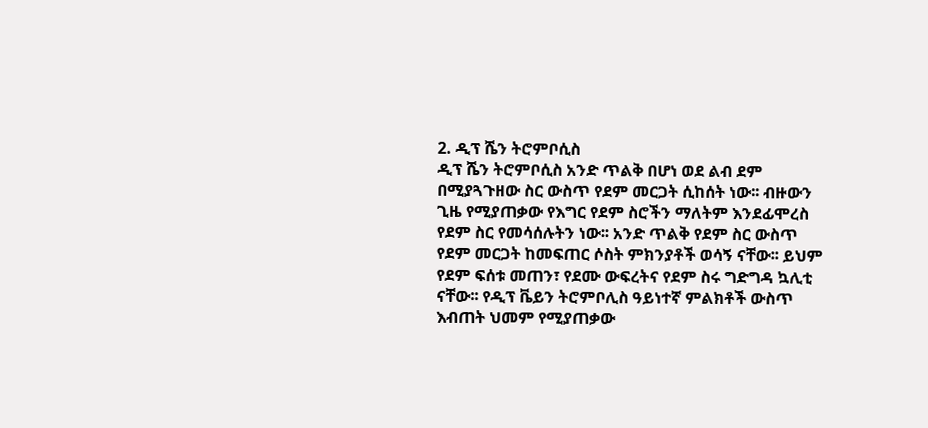2. ዲፕ ሼን ትሮምቦሲስ
ዲፕ ሼን ትሮምቦሲስ አንድ ጥልቅ በሆነ ወደ ልብ ደም በሚያጓጉዘው ስር ውስጥ የደም መርጋት ሲከሰት ነው፡፡ ብዙውን ጊዜ የሚያጠቃው የእግር የደም ስሮችን ማለትም እንደፊሞረስ የደም ስር የመሳሰሉትን ነው፡፡ አንድ ጥልቅ የደም ስር ውስጥ የደም መርጋት ከመፍጠር ሶስት ምክንያቶች ወሳኝ ናቸው፡፡ ይህም የደም ፍሰቱ መጠን፣ የደሙ ውፍረትና የደም ስሩ ግድግዳ ኳሊቲ ናቸው፡፡ የዲፕ ቬይን ትሮምቦሊስ ዓይነተኛ ምልክቶች ውስጥ እብጠት ህመም የሚያጠቃው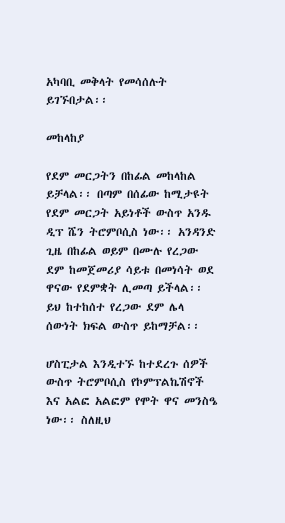አካባቢ መቅላት የመሳሰሉት ይገኙበታል፡፡

መከላከያ

የደም መርጋትን በከፊል መከላከል ይቻላል፡፡ በጣም በሰፊው ከሚታዩት የደም መርጋት አይነቶች ውስጥ አንዱ ዲፕ ሼን ትሮምቦሲስ ነው፡፡ አንዳንድ ጊዜ በከፊል ወይም በሙሉ የረጋው ደም ከመጀመሪያ ሳይቱ በመነሳት ወደ ዋናው የደምቋት ሊመጣ ይችላል፡፡ ይህ ከተከሰተ የረጋው ደም ሌላ ሰውነት ክፍል ውስጥ ይከማቻል፡፡

ሆስፒታል እንዲተኙ ከተደረጉ ሰዎች ውስጥ ትሮምቦሲስ የኮምፕልኬሽኖች እና አልፎ አልፎም የሞት ዋና መንስዔ ነው፡፡ ስለዚህ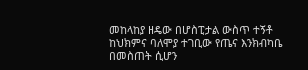መከላከያ ዘዴው በሆስፒታል ውስጥ ተኝቶ ከህክምና ባለሞያ ተገቢው የጤና እንክብካቤ በመስጠት ሲሆን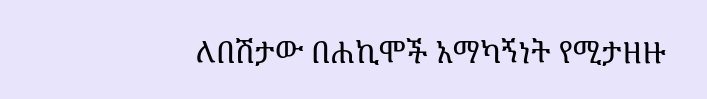ለበሽታው በሐኪሞች አማካኝነት የሚታዘዙ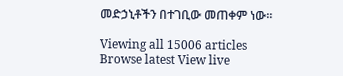መድኃኒቶችን በተገቢው መጠቀም ነው፡፡

Viewing all 15006 articles
Browse latest View live